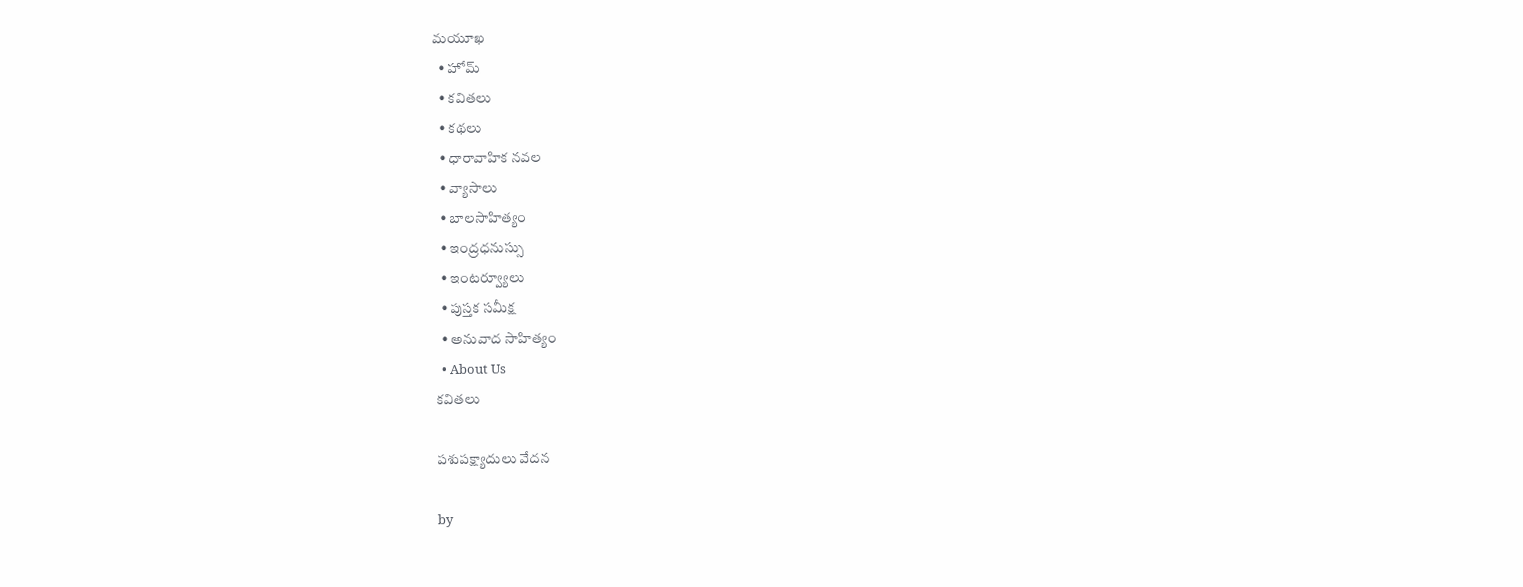మయూఖ
  • హోమ్
  • కవితలు
  • కథలు
  • ధారావాహిక నవల
  • వ్యాసాలు
  • బాల‌సాహిత్యం
  • ఇంద్రధనుస్సు
  • ఇంట‌ర్వ్యూలు
  • పుస్త‌క స‌మీక్ష‌
  • అనువాద సాహిత్యం
  • About Us
కవితలు

పశుపక్ష్యాదులు వేదన

by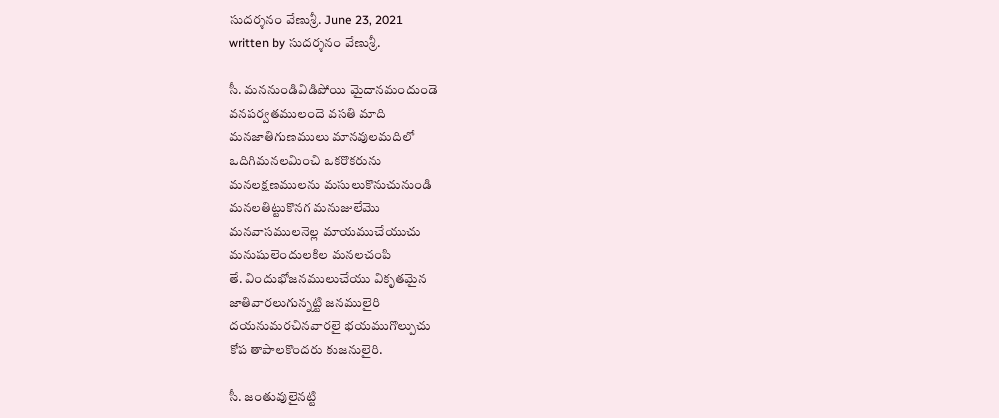సుదర్శనం వేణుశ్రీ. June 23, 2021
written by సుదర్శనం వేణుశ్రీ.

సీ. మననుండివిడిపోయి మైదానమందుండె
వనపర్వతములందె వసతి మాది
మనజాతిగుణములు మానవులమదిలో
ఒదిగిమనలమించి ఒకరొకరును
మనలక్షణములను మసులుకొనుచునుండి
మనలతిట్టుకొనగ మనుజులేమొ
మనవాసములనెల్ల మాయముచేయుచు
మనుషులెందులకిల మనలచంపి
తే. విందుభోజనములుచేయు వికృతమైన
జాతివారలుగున్నట్టి జనములైరి
దయనుమరచినవారలై భయముగొల్పుచు
కోప తాపాలకొందరు కుజనులైరి.

సీ. జంతువులైనట్టి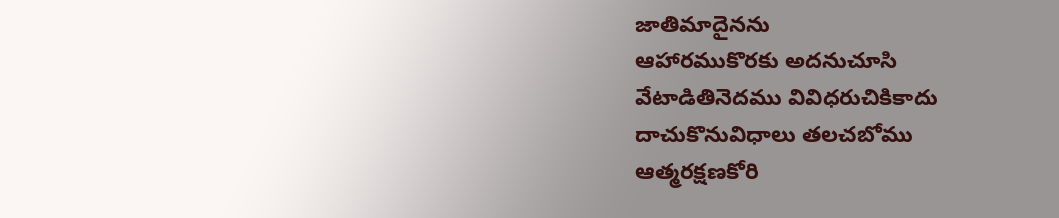జాతిమాదైనను
ఆహారముకొరకు అదనుచూసి
వేటాడితినెదము వివిధరుచికికాదు
దాచుకొనువిధాలు తలచబోము
ఆత్మరక్షణకోరి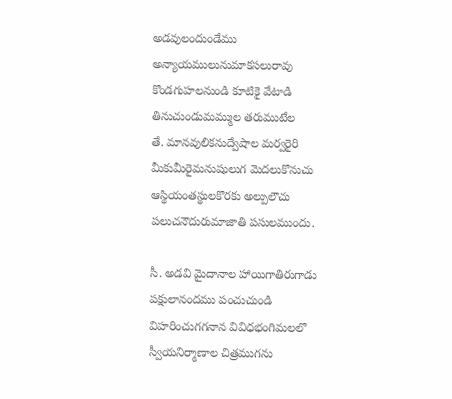అడవులందుండేము
అన్యాయములునుమాకసలురావు
కొండగుహలనుండి కూటికై వేటాడి
తినుచుండుమమ్ముల తరుముటేల
తే. మానవులికనుద్వేషాల మర్వరైరి
మీకుమీరైమనుషులుగ మెదలుకొనుచు
ఆస్థియంతస్థులకొరకు అల్పులౌచు
పలుచనౌదురుమాజాతి పసులముందు.

సీ. అడవి మైదానాల హాయిగాతిరుగాడు
పక్షులానందము పంచుచుండి
విహరించుగగనాన వివిధభంగిమలలొ
స్వీయనిర్మాణాల చిత్రముగను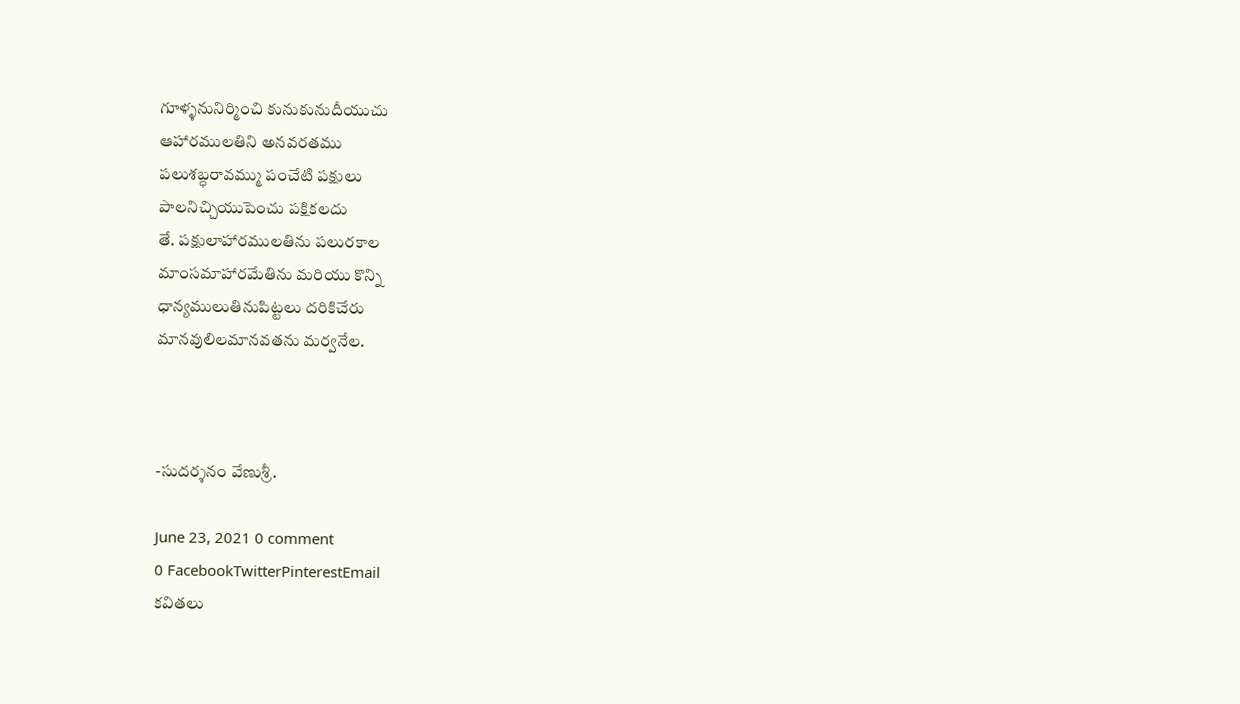గూళ్ళనునిర్మించి కునుకునుదీయుచు
ఆహారములతిని అనవరతము
పలుశబ్ధరావమ్ము పంచేటి పక్షులు
పాలనిచ్చియుపెంచు పక్షికలదు
తే. పక్షులాహారములతిను పలురకాల
మాంసమాహారమేతిను మరియు కొన్ని
ధాన్యములుతినుపిట్టలు దరికిచేరు
మానవులిలమానవతను మర్వనేల.



-సుదర్శనం వేణుశ్రీ.

June 23, 2021 0 comment
0 FacebookTwitterPinterestEmail
కవితలు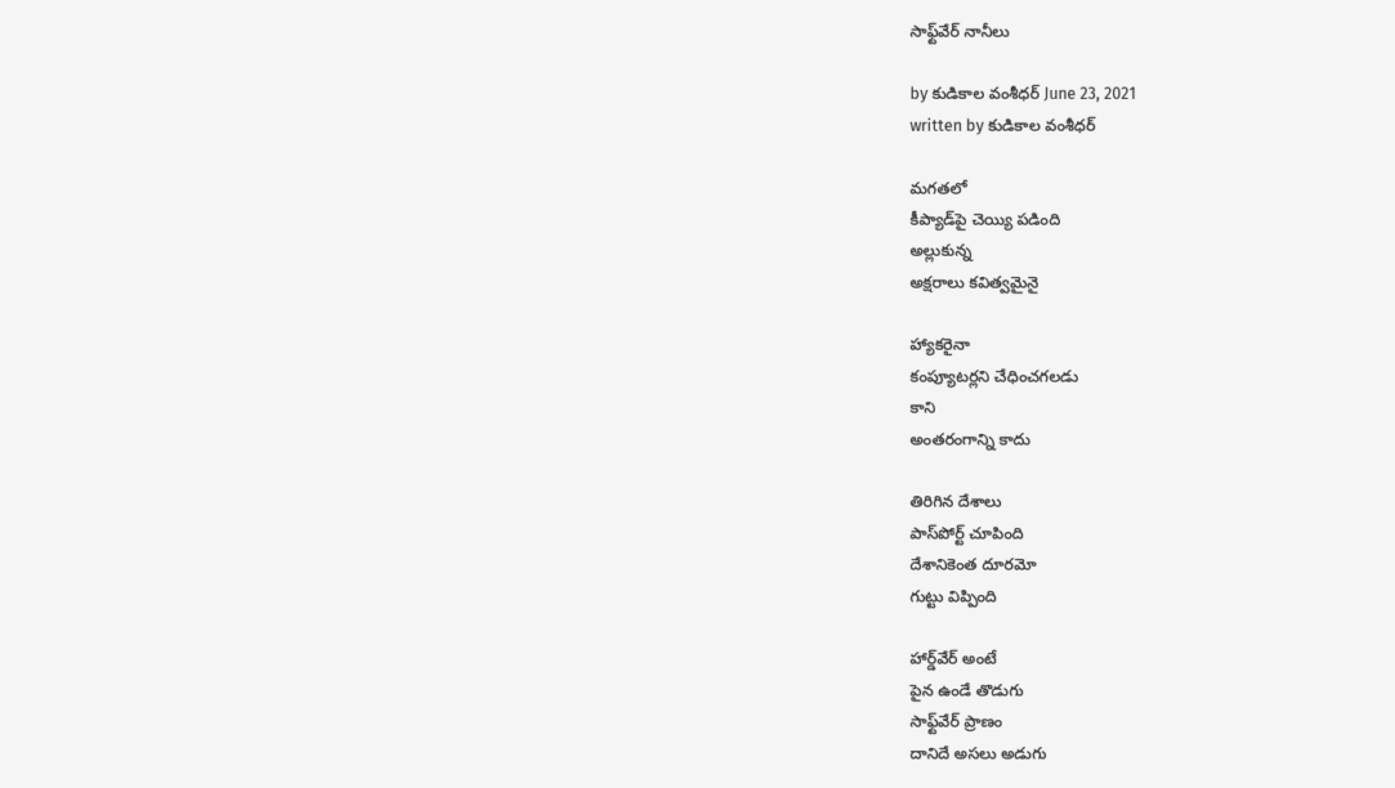సాఫ్ట్‌వేర్ నానీలు

by కుడికాల వంశీధర్ June 23, 2021
written by కుడికాల వంశీధర్

మగతలో
కీప్యాడ్‌పై చెయ్యి పడింది
అల్లుకున్న
అక్షరాలు కవిత్వమైనై

హ్యాకరైనా
కంప్యూటర్లని చేధించగలడు
కాని
అంతరంగాన్ని కాదు

తిరిగిన దేశాలు
పాస్‌పోర్ట్ చూపింది
దేశానికెంత దూరమో
గుట్టు విప్పింది

హార్డ్‌వేర్ అంటే
పైన ఉండే తొడుగు
సాఫ్ట్‌వేర్ ప్రాణం
దానిదే అసలు అడుగు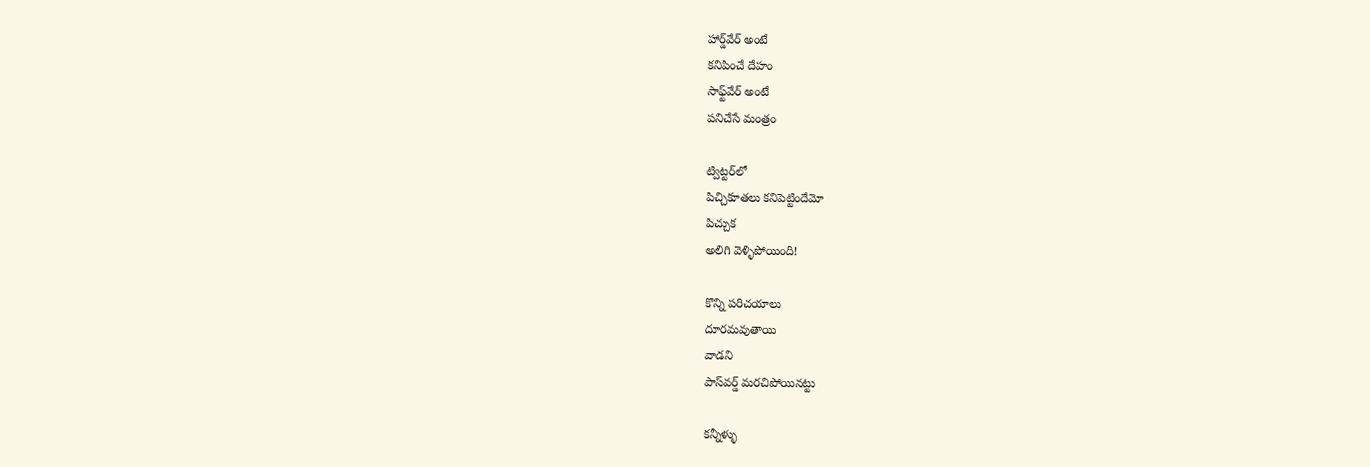హార్డ్‌వేర్ అంటే
కనిపించే దేహం
సాఫ్ట్‌వేర్ అంటే
పనిచేసే మంత్రం

ట్విట్టర్‌లో
పిచ్చికూతలు కనిపెట్టిందేమో
పిచ్చుక
అలిగి వెళ్ళిపోయింది!

కొన్ని పరిచయాలు
దూరమవుతాయి
వాడని
పాస్‌వర్డ్ మరచిపోయినట్టు

కన్నీళ్ళు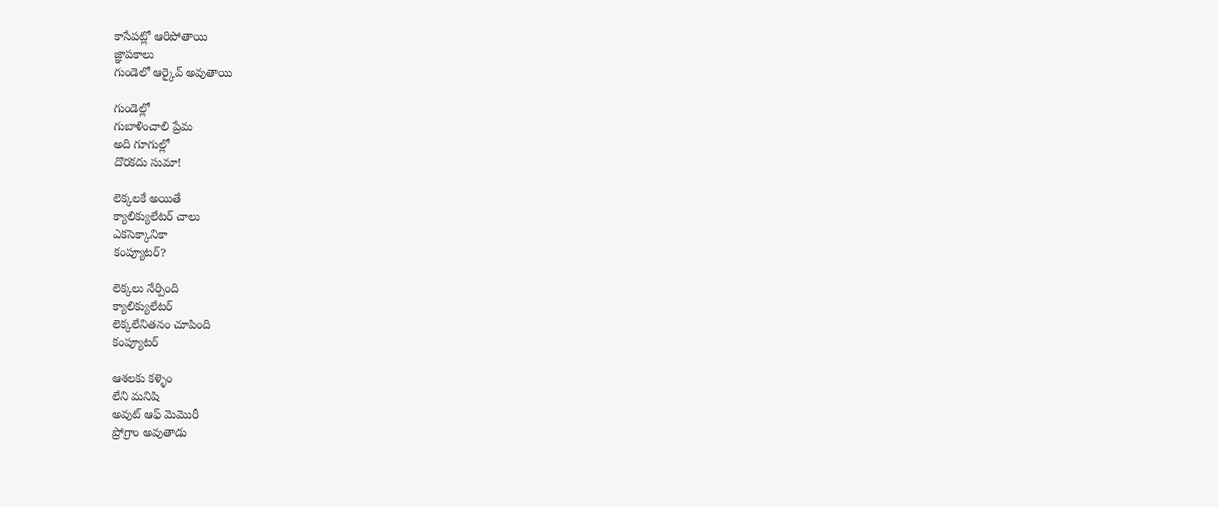కాసేపట్లో ఆరిపోతాయి
జ్ఞాపకాలు
గుండెలో ఆర్కైవ్ అవుతాయి

గుండెల్లో
గుబాళించాలి ప్రేమ
అది గూగుల్లో
దొరకదు సుమా!

లెక్కలకే అయితే
క్యాలిక్యులేటర్ చాలు
ఎకసెక్కానికా
కంప్యూటర్?

లెక్కలు నేర్పింది
క్యాలిక్యులేటర్
లెక్కలేనితనం చూపింది
కంప్యూటర్

ఆశలకు కళ్ళెం
లేని మనిషి
అవుట్ ఆఫ్ మెమొరీ
ప్రోగ్రాం అవుతాడు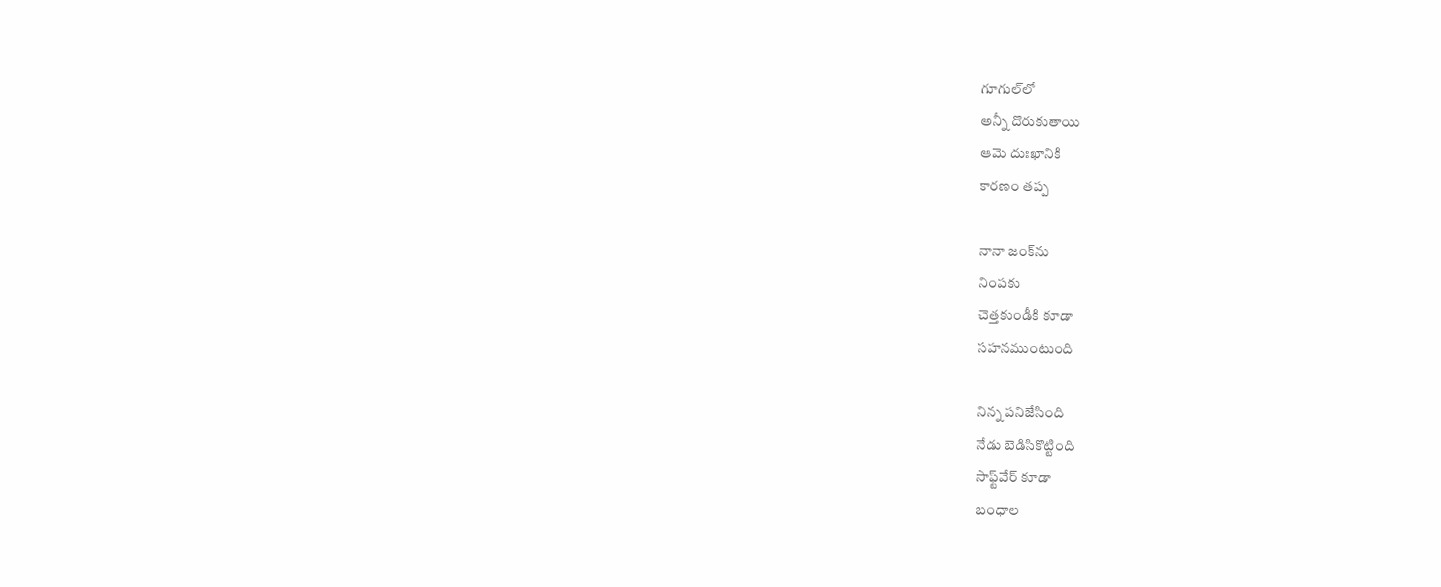గూగుల్‌లో
అన్నీ దొరుకుతాయి
ఆమె దుఃఖానికి
కారణం తప్ప

నానా జంక్‌ను
నింపకు
చెత్తకుండీకి కూడా
సహనముంటుంది

నిన్న పనిజేసింది
నేడు బెడిసికొట్టింది
సాఫ్ట్‌వేర్ కూడా
బంధాల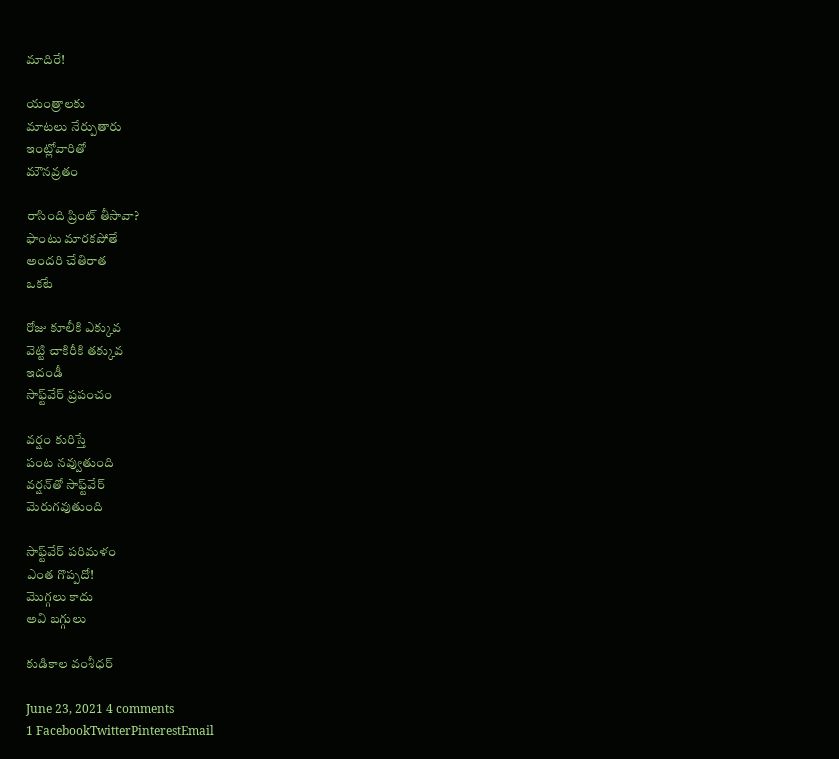మాదిరే!

యంత్రాలకు
మాటలు నేర్పుతారు
ఇంట్లోవారితో
మౌనవ్రతం

రాసింది ప్రింట్ తీసావా?
ఫాంటు మారకపోతే
అందరి చేతిరాత
ఒకటే

రోజు కూలీకి ఎక్కువ
వెట్టి చాకిరీకి తక్కువ
ఇదండీ
సాఫ్ట్‌వేర్ ప్రపంచం

వర్షం కురిస్తే
పంట నవ్వుతుంది
వర్షన్‌తో సాఫ్ట్‌వేర్
మెరుగవుతుంది

సాఫ్ట్‌వేర్ పరిమళం
ఎంత గొప్పదో!
మొగ్గలు కాదు
అవి బగ్గులు

కుడికాల వంశీధర్

June 23, 2021 4 comments
1 FacebookTwitterPinterestEmail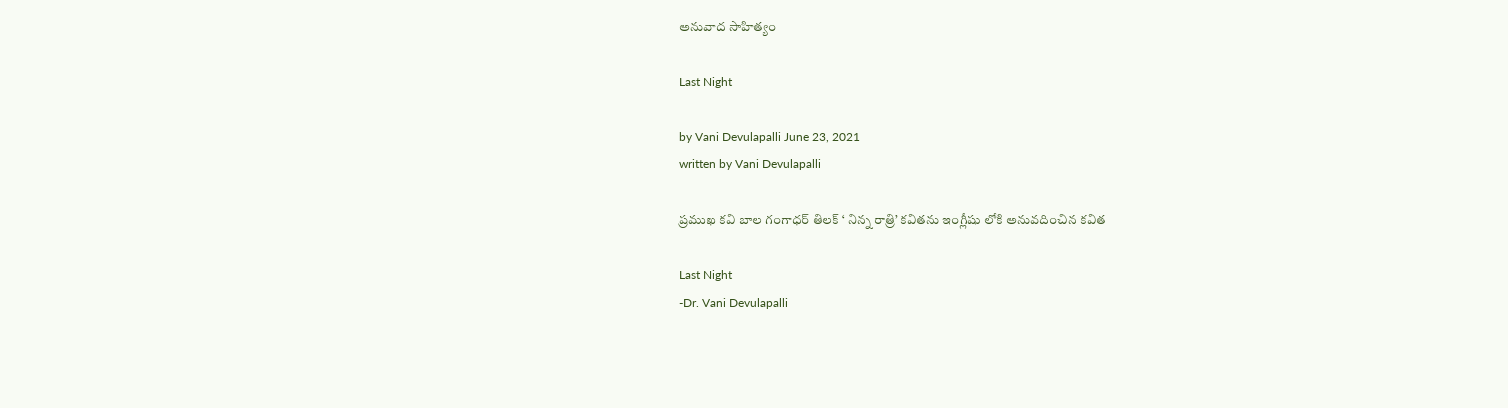అనువాద సాహిత్యం

Last Night

by Vani Devulapalli June 23, 2021
written by Vani Devulapalli

ప్రముఖ కవి బాల గంగాధర్ తిలక్ ‘ నిన్న రాత్రి’ కవితను ఇంగ్లీషు లోకి అనువదించిన కవిత

Last Night
-Dr. Vani Devulapalli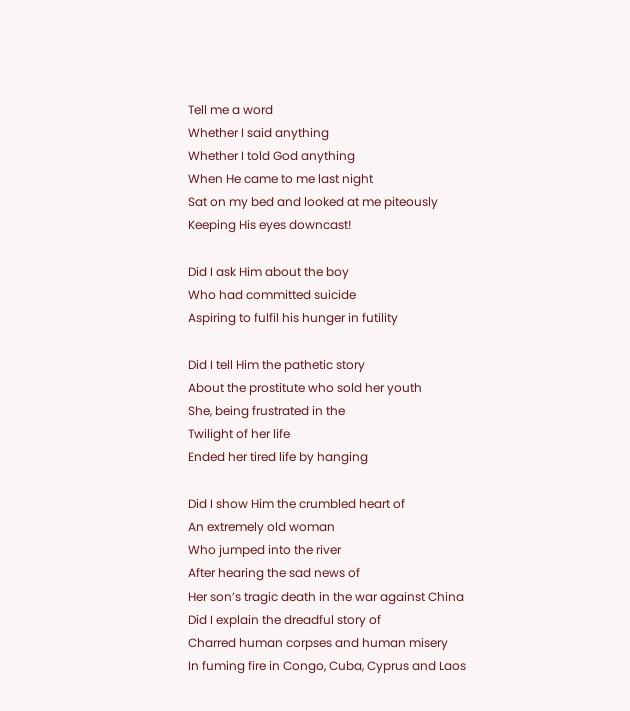Tell me a word
Whether I said anything
Whether I told God anything
When He came to me last night
Sat on my bed and looked at me piteously
Keeping His eyes downcast!

Did I ask Him about the boy
Who had committed suicide
Aspiring to fulfil his hunger in futility

Did I tell Him the pathetic story
About the prostitute who sold her youth
She, being frustrated in the
Twilight of her life
Ended her tired life by hanging

Did I show Him the crumbled heart of
An extremely old woman
Who jumped into the river
After hearing the sad news of
Her son’s tragic death in the war against China
Did I explain the dreadful story of
Charred human corpses and human misery
In fuming fire in Congo, Cuba, Cyprus and Laos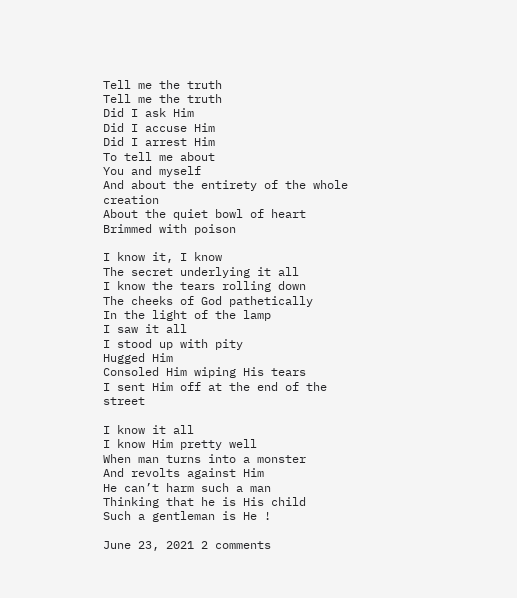Tell me the truth
Tell me the truth
Did I ask Him
Did I accuse Him
Did I arrest Him
To tell me about
You and myself
And about the entirety of the whole creation
About the quiet bowl of heart
Brimmed with poison

I know it, I know
The secret underlying it all
I know the tears rolling down
The cheeks of God pathetically
In the light of the lamp
I saw it all
I stood up with pity
Hugged Him
Consoled Him wiping His tears
I sent Him off at the end of the street

I know it all
I know Him pretty well
When man turns into a monster
And revolts against Him
He can’t harm such a man
Thinking that he is His child
Such a gentleman is He !

June 23, 2021 2 comments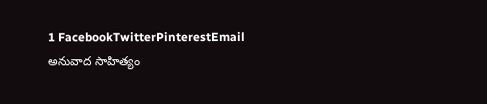1 FacebookTwitterPinterestEmail
అనువాద సాహిత్యం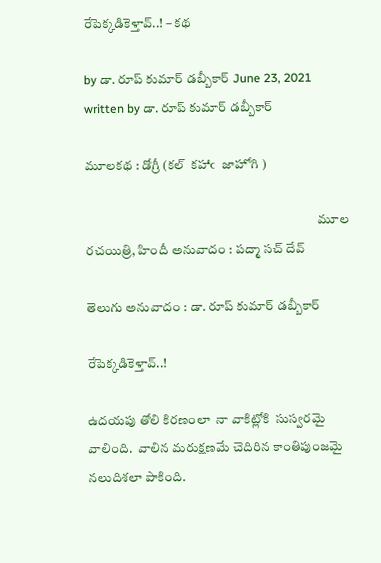రేపెక్కడికెళ్తావ్..! – కథ

by డా. రూప్ కుమార్ డబ్బీకార్ June 23, 2021
written by డా. రూప్ కుమార్ డబ్బీకార్

మూలకథ : డోగ్రీ (కల్  కహాఁ  జాహోగి )

                                                                                        మూల రచయిత్రి, హిందీ అనువాదం : పద్మా సచ్ దేవ్

తెలుగు అనువాదం : డా. రూప్ కుమార్ డబ్బీకార్

రేపెక్కడికెళ్తావ్..!

ఉదయపు తోలి కిరణంలా  నా వాకిట్లోకి  సుస్వరమై వాలింది.  వాలిన మరుక్షణమే చెదిరిన కాంతిపుంజమై నలుదిశలా పాకింది.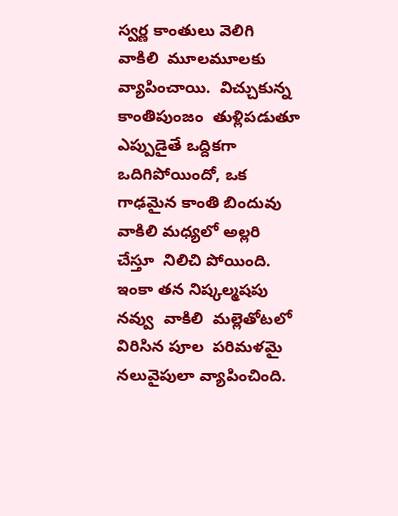స్వర్ణ కాంతులు వెలిగి  వాకిలి  మూలమూలకు వ్యాపించాయి.  విచ్చుకున్న కాంతిపుంజం  తుళ్లిపడుతూ ఎప్పుడైతే ఒద్దికగా  ఒదిగిపోయిందో, ఒక గాఢమైన కాంతి బిందువు  వాకిలి మధ్యలో అల్లరి చేస్తూ  నిలిచి పోయింది.  ఇంకా తన నిష్కల్మషపు  నవ్వు  వాకిలి  మల్లెతోటలో విరిసిన పూల  పరిమళమై నలువైపులా వ్యాపించింది.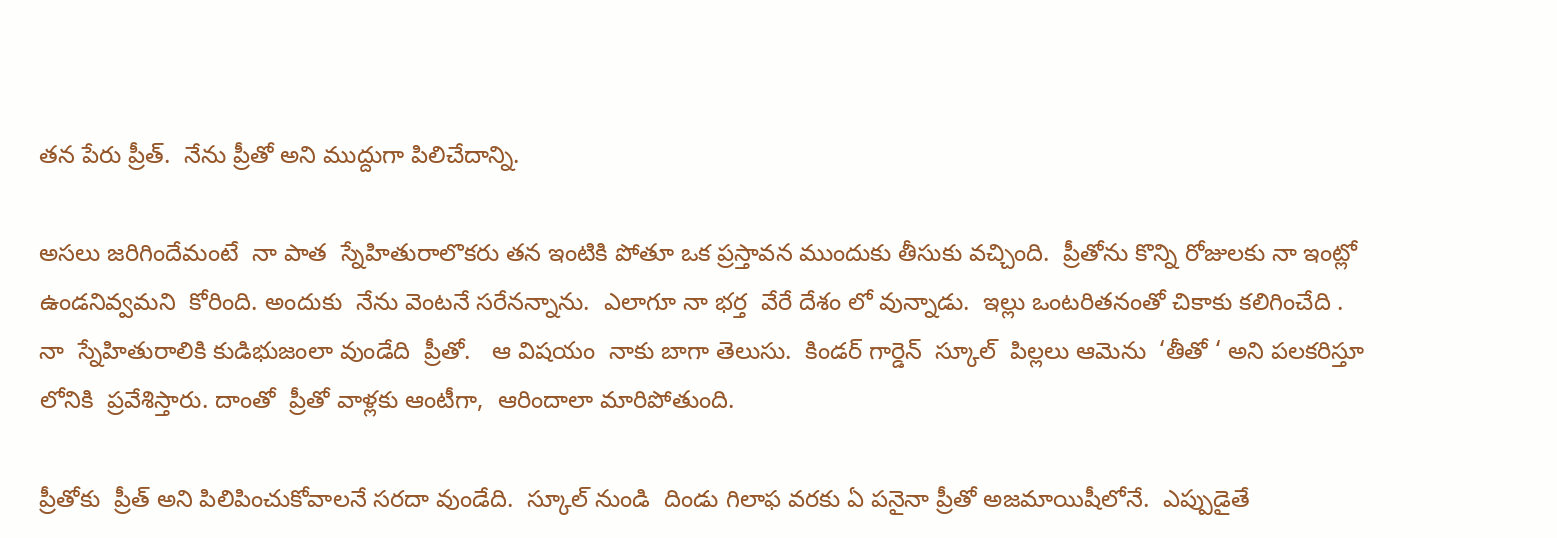తన పేరు ప్రీత్.  నేను ప్రీతో అని ముద్దుగా పిలిచేదాన్ని.

అసలు జరిగిందేమంటే  నా పాత  స్నేహితురాలొకరు తన ఇంటికి పోతూ ఒక ప్రస్తావన ముందుకు తీసుకు వచ్చింది.  ప్రీతోను కొన్ని రోజులకు నా ఇంట్లో ఉండనివ్వమని  కోరింది. అందుకు  నేను వెంటనే సరేనన్నాను.  ఎలాగూ నా భర్త  వేరే దేశం లో వున్నాడు.  ఇల్లు ఒంటరితనంతో చికాకు కలిగించేది .  నా  స్నేహితురాలికి కుడిభుజంలా వుండేది  ప్రీతో.   ఆ విషయం  నాకు బాగా తెలుసు.  కిండర్ గార్డెన్  స్కూల్  పిల్లలు ఆమెను  ‘తీతో ‘ అని పలకరిస్తూ  లోనికి  ప్రవేశిస్తారు. దాంతో  ప్రీతో వాళ్లకు ఆంటీగా,  ఆరిందాలా మారిపోతుంది.

ప్రీతోకు  ప్రీత్ అని పిలిపించుకోవాలనే సరదా వుండేది.  స్కూల్ నుండి  దిండు గిలాఫ వరకు ఏ పనైనా ప్రీతో అజమాయిషీలోనే.  ఎప్పుడైతే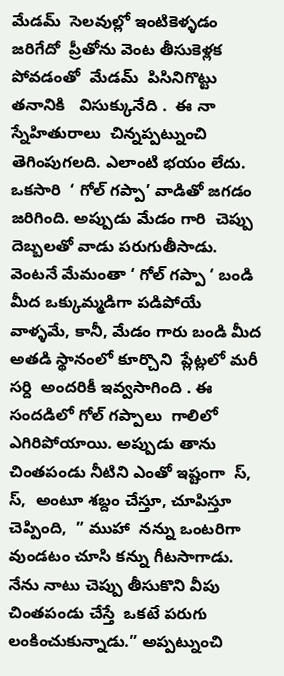మేడమ్  సెలవుల్లో ఇంటికెళ్ళడం  జరిగేదో  ప్రీతోను వెంట తీసుకెళ్లక పోవడంతో  మేడమ్  పిసినిగొట్టు తనానికి   విసుక్కునేది .  ఈ నా స్నేహితురాలు  చిన్నప్పట్నుంచి  తెగింపుగలది. ఎలాంటి భయం లేదు. ఒకసారి  ‘ గోల్ గప్పా’ వాడితో జగడం జరిగింది. అప్పుడు మేడం గారి  చెప్పు దెబ్బలతో వాడు పరుగుతీసాడు.  వెంటనే మేమంతా ‘ గోల్ గప్పా ‘ బండి మీద ఒక్కుమ్మడిగా పడిపోయే వాళ్ళమే, కానీ, మేడం గారు బండి మీద అతడి స్థానంలో కూర్చొని  ప్లేట్లలో మరీ సర్ది  అందరికీ ఇవ్వసాగింది . ఈ సందడిలో గోల్ గప్పాలు  గాలిలో ఎగిరిపోయాయి. అప్పుడు తాను చింతపండు నీటిని ఎంతో ఇష్టంగా  స్,  స్,  అంటూ శబ్దం చేస్తూ, చూపిస్తూ చెప్పింది,  ” ముహా  నన్ను ఒంటరిగా వుండటం చూసి కన్ను గీటసాగాడు. నేను నాటు చెప్పు తీసుకొని వీపు చింతపండు చేస్తే  ఒకటే పరుగు లంకించుకున్నాడు.” అప్పట్నుంచి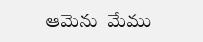ఆమెను  మేము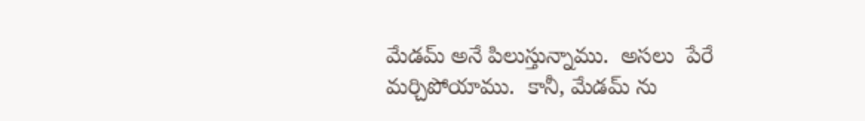మేడమ్ అనే పిలుస్తున్నాము.  అసలు  పేరే మర్చిపోయాము.  కానీ, మేడమ్ ను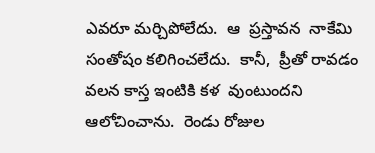ఎవరూ మర్చిపోలేదు.  ఆ  ప్రస్తావన  నాకేమి సంతోషం కలిగించలేదు.  కానీ,  ప్రీతో రావడం వలన కాస్త ఇంటికి కళ  వుంటుందని  ఆలోచించాను.  రెండు రోజుల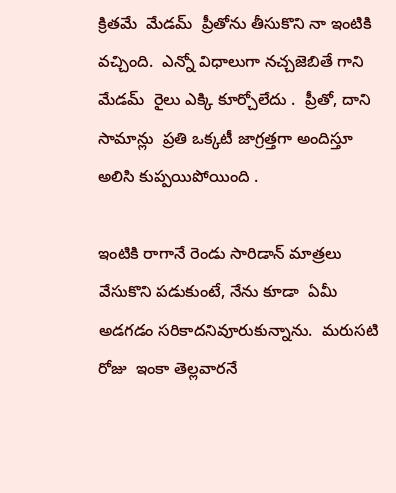క్రితమే  మేడమ్  ప్రీతోను తీసుకొని నా ఇంటికి వచ్చింది.  ఎన్నో విధాలుగా నచ్చజెబితే గాని మేడమ్  రైలు ఎక్కి కూర్చోలేదు .  ప్రీతో, దాని సామాన్లు  ప్రతి ఒక్కటీ జాగ్రత్తగా అందిస్తూ అలిసి కుప్పయిపోయింది .

ఇంటికి రాగానే రెండు సారిడాన్ మాత్రలు వేసుకొని పడుకుంటే, నేను కూడా  ఏమీ అడగడం సరికాదనివూరుకున్నాను.  మరుసటి రోజు  ఇంకా తెల్లవారనే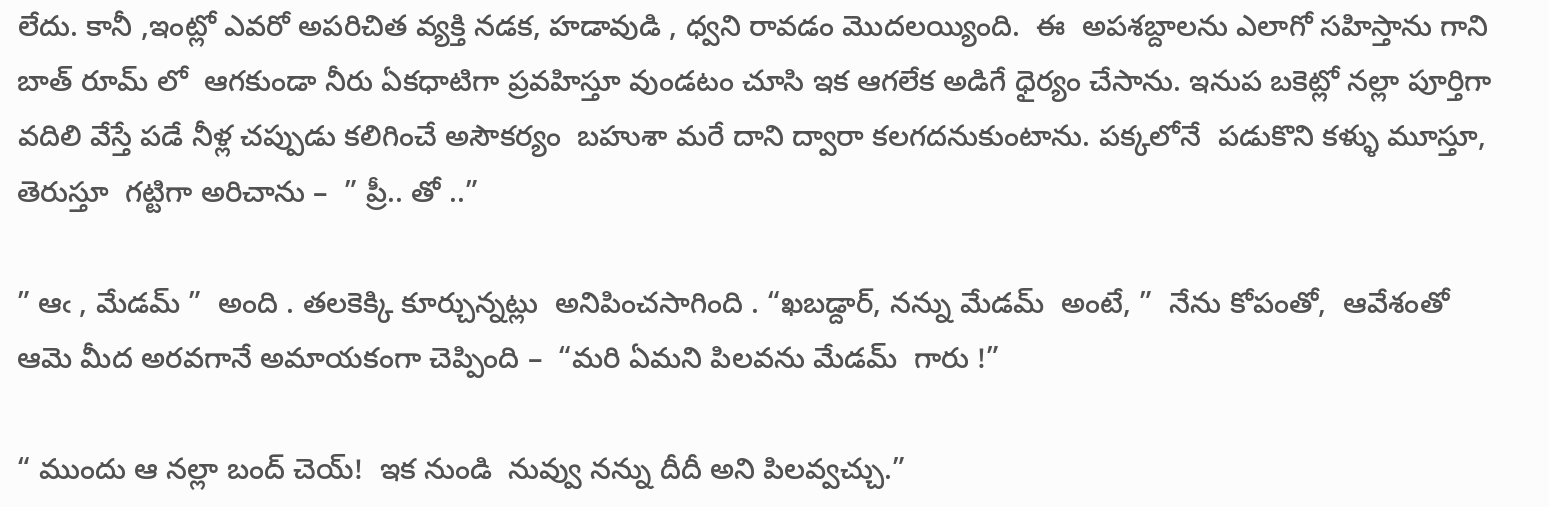లేదు. కానీ ,ఇంట్లో ఎవరో అపరిచిత వ్యక్తి నడక, హడావుడి , ధ్వని రావడం మొదలయ్యింది.  ఈ  అపశబ్దాలను ఎలాగో సహిస్తాను గాని బాత్ రూమ్ లో  ఆగకుండా నీరు ఏకధాటిగా ప్రవహిస్తూ వుండటం చూసి ఇక ఆగలేక అడిగే ధైర్యం చేసాను. ఇనుప బకెట్లో నల్లా పూర్తిగా వదిలి వేస్తే పడే నీళ్ల చప్పుడు కలిగించే అసౌకర్యం  బహుశా మరే దాని ద్వారా కలగదనుకుంటాను. పక్కలోనే  పడుకొని కళ్ళు మూస్తూ, తెరుస్తూ  గట్టిగా అరిచాను –  ” ప్రీ.. తో ..”

” ఆఁ , మేడమ్ ”  అంది . తలకెక్కి కూర్చున్నట్లు  అనిపించసాగింది . “ఖబడ్దార్, నన్ను మేడమ్  అంటే, ”  నేను కోపంతో,  ఆవేశంతో ఆమె మీద అరవగానే అమాయకంగా చెప్పింది –  “మరి ఏమని పిలవను మేడమ్  గారు !”

“ ముందు ఆ నల్లా బంద్ చెయ్!  ఇక నుండి  నువ్వు నన్ను దీదీ అని పిలవ్వచ్చు.”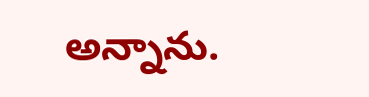అన్నాను.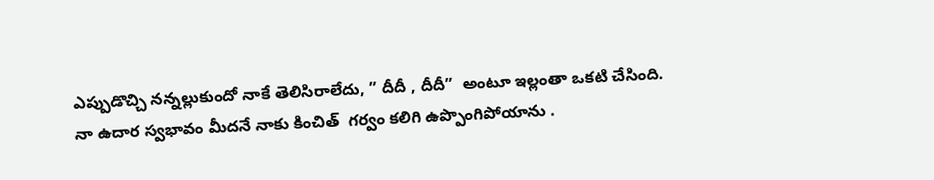ఎప్పుడొచ్చి నన్నల్లుకుందో నాకే తెలిసిరాలేదు, ” దీదీ , దీదీ”  అంటూ ఇల్లంతా ఒకటి చేసింది.  నా ఉదార స్వభావం మీదనే నాకు కించిత్  గర్వం కలిగి ఉప్పొంగిపోయాను .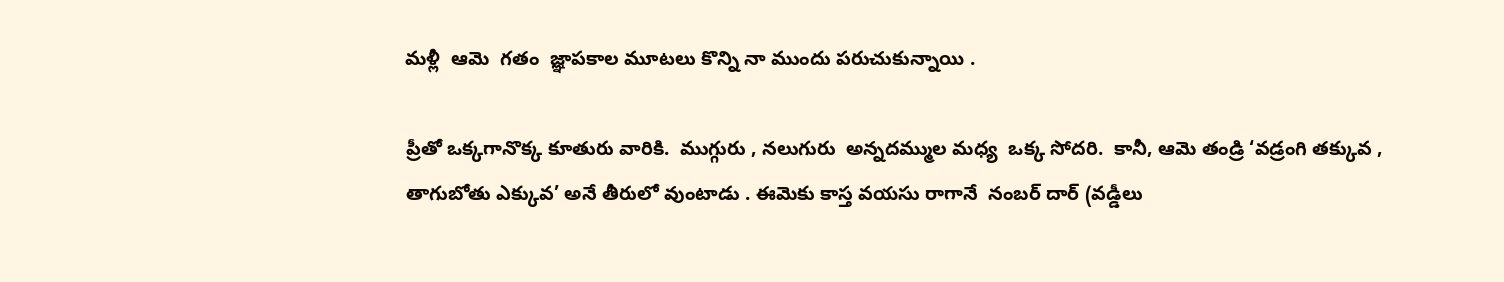మళ్లీ  ఆమె  గతం  జ్ఞాపకాల మూటలు కొన్ని నా ముందు పరుచుకున్నాయి .

ప్రీతో ఒక్కగానొక్క కూతురు వారికి.  ముగ్గురు , నలుగురు  అన్నదమ్ముల మధ్య  ఒక్క సోదరి.  కానీ, ఆమె తండ్రి ‘వడ్రంగి తక్కువ , తాగుబోతు ఎక్కువ’ అనే తీరులో వుంటాడు . ఈమెకు కాస్త వయసు రాగానే  నంబర్ దార్ (వడ్డీలు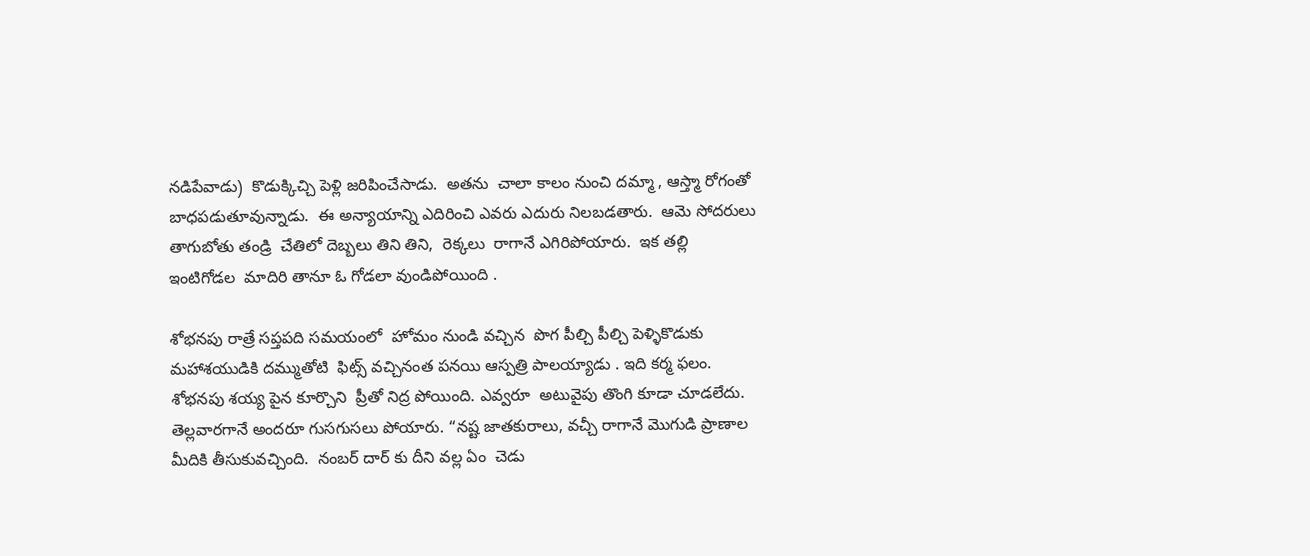నడిపేవాడు)  కొడుక్కిచ్చి పెళ్లి జరిపించేసాడు.  అతను  చాలా కాలం నుంచి దమ్మా , ఆస్త్మా రోగంతో బాధపడుతూవున్నాడు.  ఈ అన్యాయాన్ని ఎదిరించి ఎవరు ఎదురు నిలబడతారు.  ఆమె సోదరులు  తాగుబోతు తండ్రి  చేతిలో దెబ్బలు తిని తిని,  రెక్కలు  రాగానే ఎగిరిపోయారు.  ఇక తల్లి ఇంటిగోడల  మాదిరి తానూ ఓ గోడలా వుండిపోయింది .

శోభనపు రాత్రే సప్తపది సమయంలో  హోమం నుండి వచ్చిన  పొగ పీల్చి పీల్చి పెళ్ళికొడుకు  మహాశయుడికి దమ్ముతోటి  ఫిట్స్ వచ్చినంత పనయి ఆస్పత్రి పాలయ్యాడు . ఇది కర్మ ఫలం.  శోభనపు శయ్య పైన కూర్చొని  ప్రీతో నిద్ర పోయింది. ఎవ్వరూ  అటువైపు తొంగి కూడా చూడలేదు. తెల్లవారగానే అందరూ గుసగుసలు పోయారు. “నష్ట జాతకురాలు, వచ్చీ రాగానే మొగుడి ప్రాణాల మీదికి తీసుకువచ్చింది.  నంబర్ దార్ కు దీని వల్ల ఏం  చెడు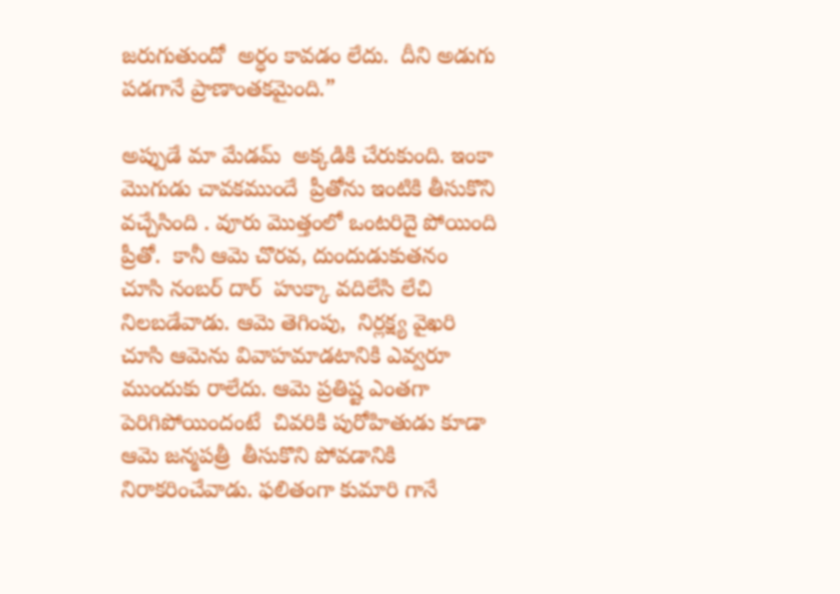జరుగుతుందో  అర్ధం కావడం లేదు.  దీని అడుగు పడగానే ప్రాణాంతకమైంది.”

అప్పుడే మా మేడమ్  అక్కడికి చేరుకుంది. ఇంకా మొగుడు చావకముందే  ప్రీతోను ఇంటికి తీసుకొని  వచ్చేసింది . వూరు మొత్తంలో ఒంటరిదై పోయింది ప్రీతో.  కానీ ఆమె చొరవ, దుందుడుకుతనం  చూసి నంబర్ దార్  హుక్కా వదిలేసి లేచి నిలబడేవాడు. ఆమె తెగింపు,  నిర్లక్ష్య వైఖరి చూసి ఆమెను వివాహమాడటానికి ఎవ్వరూ ముందుకు రాలేదు. ఆమె ప్రతిష్ట ఎంతగా పెరిగిపోయిందంటే  చివరికి పురోహితుడు కూడా ఆమె జన్మపత్రీ  తీసుకొని పోవడానికి నిరాకరించేవాడు. ఫలితంగా కుమారి గానే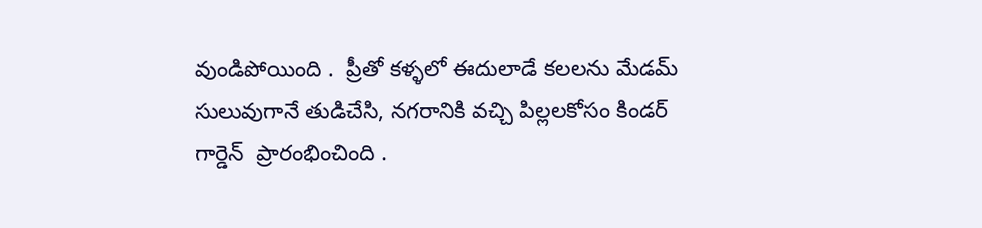వుండిపోయింది .  ప్రీతో కళ్ళలో ఈదులాడే కలలను మేడమ్  సులువుగానే తుడిచేసి, నగరానికి వచ్చి పిల్లలకోసం కిండర్ గార్డెన్  ప్రారంభించింది .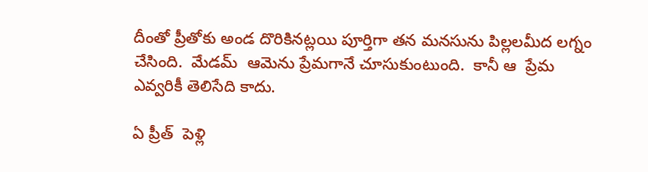దీంతో ప్రీతోకు అండ దొరికినట్లయి పూర్తిగా తన మనసును పిల్లలమీద లగ్నం చేసింది.  మేడమ్  ఆమెను ప్రేమగానే చూసుకుంటుంది.  కానీ ఆ  ప్రేమ ఎవ్వరికీ తెలిసేది కాదు.

ఏ ప్రీత్  పెళ్లి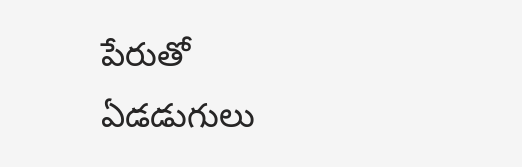పేరుతో ఏడడుగులు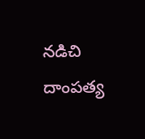నడిచి దాంపత్య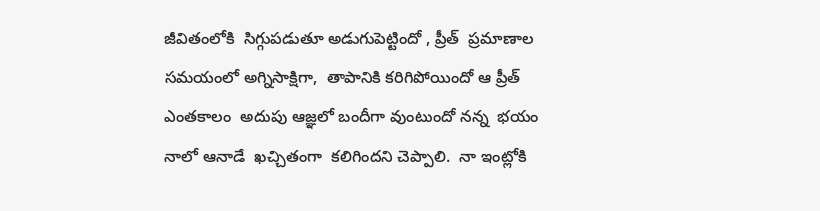జీవితంలోకి  సిగ్గుపడుతూ అడుగుపెట్టిందో , ప్రీత్  ప్రమాణాల సమయంలో అగ్నిసాక్షిగా,  తాపానికి కరిగిపోయిందో ఆ ప్రీత్ ఎంతకాలం  అదుపు ఆజ్ఞలో బందీగా వుంటుందో నన్న  భయం నాలో ఆనాడే  ఖచ్చితంగా  కలిగిందని చెప్పాలి.  నా ఇంట్లోకి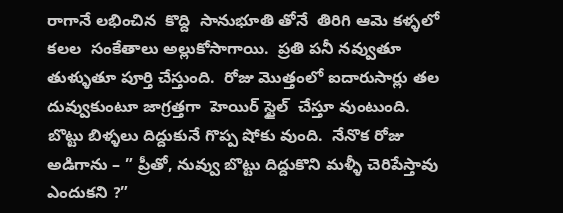రాగానే లభించిన  కొద్ది  సానుభూతి తోనే  తిరిగి ఆమె కళ్ళలో కలల  సంకేతాలు అల్లుకోసాగాయి.  ప్రతి పనీ నవ్వుతూ తుళ్ళుతూ పూర్తి చేస్తుంది.  రోజు మొత్తంలో ఐదారుసార్లు తల దువ్వుకుంటూ జాగ్రత్తగా  హెయిర్ స్టైల్  చేస్తూ వుంటుంది.  బొట్టు బిళ్ళలు దిద్దుకునే గొప్ప షోకు వుంది.  నేనొక రోజు అడిగాను – ” ప్రీతో, నువ్వు బొట్టు దిద్దుకొని మళ్ళీ చెరిపేస్తావు ఎందుకని ?”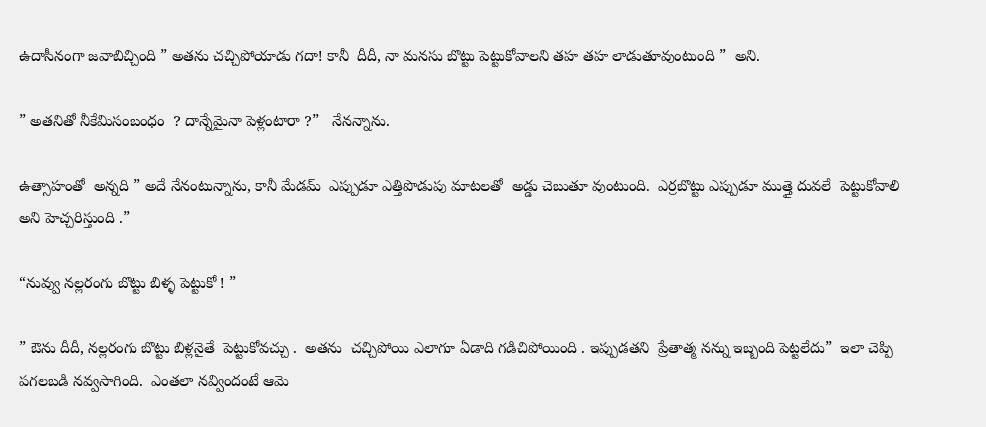ఉదాసీనంగా జవాబిచ్చింది ” అతను చచ్చిపోయాడు గదా! కానీ  దీదీ, నా మనసు బొట్టు పెట్టుకోవాలని తహ తహ లాడుతూవుంటుంది ”  అని.

” అతనితో నీకేమిసంబంధం  ? దాన్నేమైనా పెళ్లంటారా ?”   నేనన్నాను.

ఉత్సాహంతో  అన్నది ” అదే నేనంటున్నాను, కానీ మేడమ్  ఎప్పుడూ ఎత్తిపొడుపు మాటలతో  అడ్డు చెబుతూ వుంటుంది.  ఎర్రబొట్టు ఎప్పుడూ ముత్తై దువలే  పెట్టుకోవాలి  అని హెచ్చరిస్తుంది .”

“నువ్వు నల్లరంగు బొట్టు బిళ్ళ పెట్టుకో ! ”

” ఔను దీదీ, నల్లరంగు బొట్టు బిళ్లనైతే  పెట్టుకోవచ్చు .  అతను  చచ్చిపోయి ఎలాగూ ఏడాది గడిచిపోయింది . ఇప్పుడతని  ప్రేతాత్మ నన్ను ఇబ్బంది పెట్టలేదు”  ఇలా చెప్పి పగలబడి నవ్వసాగింది.  ఎంతలా నవ్విందంటే ఆమె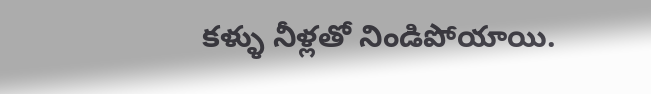కళ్ళు నీళ్లతో నిండిపోయాయి.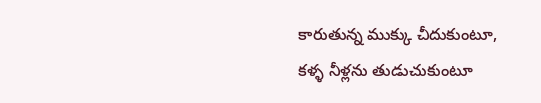కారుతున్న ముక్కు చీదుకుంటూ,  కళ్ళ నీళ్లను తుడుచుకుంటూ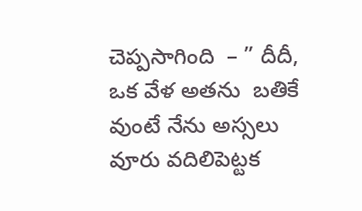చెప్పసాగింది  – ” దీదీ, ఒక వేళ అతను  బతికే వుంటే నేను అస్సలు వూరు వదిలిపెట్టక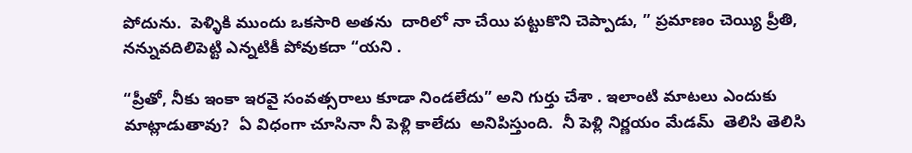పోదును.  పెళ్ళికి ముందు ఒకసారి అతను  దారిలో నా చేయి పట్టుకొని చెప్పాడు, ” ప్రమాణం చెయ్యి ప్రీతి, నన్నువదిలిపెట్టి ఎన్నటికీ పోవుకదా “యని .

“ప్రీతో, నీకు ఇంకా ఇరవై సంవత్సరాలు కూడా నిండలేదు” అని గుర్తు చేశా . ఇలాంటి మాటలు ఎందుకు మాట్లాడుతావు?  ఏ విధంగా చూసినా నీ పెళ్లి కాలేదు  అనిపిస్తుంది.  నీ పెళ్లి నిర్ణయం మేడమ్  తెలిసి తెలిసి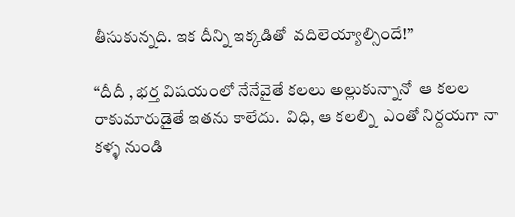తీసుకున్నది. ఇక దీన్ని ఇక్కడితో  వదిలెయ్యాల్సిందే!”

“దీదీ , భర్త విషయంలో నేనేవైతే కలలు అల్లుకున్నానో  ఆ కలల  రాకుమారుడైతే ఇతను కాలేదు.  విధి, ఆ కలల్ని  ఎంతో నిర్దయగా నా కళ్ళ నుండి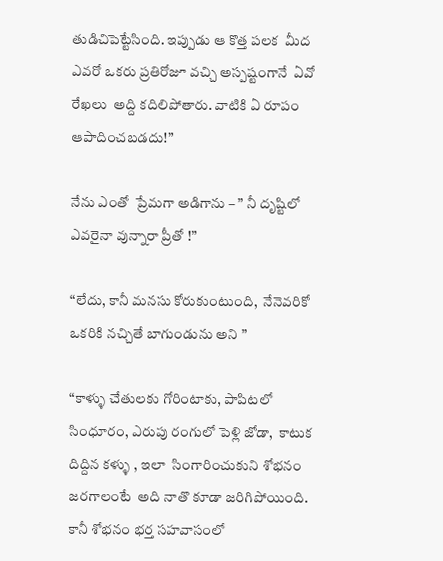తుడిచిపెట్టేసింది. ఇప్పుడు ఆ కొత్త పలక  మీద ఎవరో ఒకరు ప్రతిరోజూ వచ్చి అస్పష్టంగానే  ఏవో రేఖలు  అద్ది కదిలిపోతారు. వాటికి ఏ రూపం  ఆపాదించబడదు!”

నేను ఎంతో  ప్రేమగా అడిగాను – ” నీ దృష్టిలో ఎవరైనా వున్నారా ప్రీతో !”

“లేదు, కానీ మనసు కోరుకుంటుంది,  నేనెవరికో  ఒకరికి నచ్చితే బాగుండును అని ”

“కాళ్ళు చేతులకు గోరింటాకు, పాపిటలో సింధూరం, ఎరుపు రంగులో పెళ్లి జోడా,  కాటుక దిద్దిన కళ్ళు , ఇలా  సింగారించుకుని శోభనం జరగాలంటే  అది నాతొ కూడా జరిగిపోయింది.  కానీ శోభనం భర్త సహవాసంలో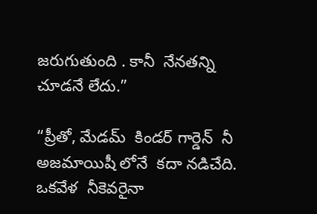జరుగుతుంది . కానీ  నేనతన్ని చూడనే లేదు.”

“ప్రీతో, మేడమ్  కిండర్ గార్డెన్  నీ అజమాయిషీ లోనే  కదా నడిచేది. ఒకవేళ  నీకెవరైనా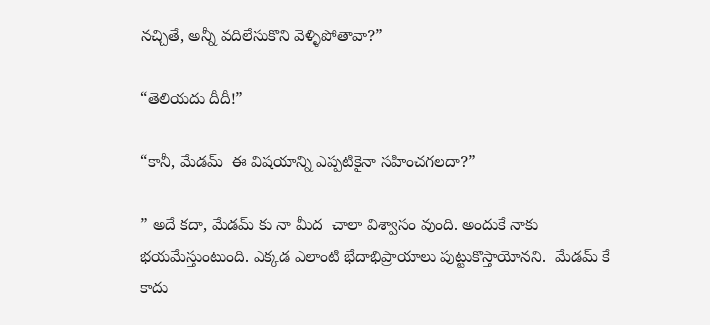నచ్చితే, అన్నీ వదిలేసుకొని వెళ్ళిపోతావా?”

“తెలియదు దీదీ!”

“కానీ, మేడమ్  ఈ విషయాన్ని ఎప్పటికైనా సహించగలదా?”

” అదే కదా, మేడమ్ కు నా మీద  చాలా విశ్వాసం వుంది. అందుకే నాకు  భయమేస్తుంటుంది. ఎక్కడ ఎలాంటి భేదాభిప్రాయాలు పుట్టుకొస్తాయోనని.  మేడమ్ కే కాదు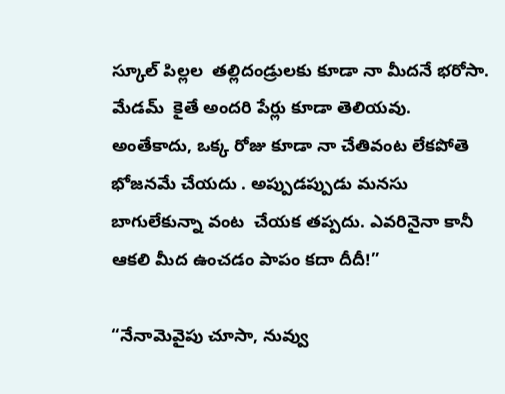స్కూల్ పిల్లల  తల్లిదండ్రులకు కూడా నా మీదనే భరోసా. మేడమ్  కైతే అందరి పేర్లు కూడా తెలియవు. అంతేకాదు, ఒక్క రోజు కూడా నా చేతివంట లేకపోతె భోజనమే చేయదు . అప్పుడప్పుడు మనసు బాగులేకున్నా వంట  చేయక తప్పదు. ఎవరినైనా కానీ ఆకలి మీద ఉంచడం పాపం కదా దీదీ!”

“నేనామెవైపు చూసా, నువ్వు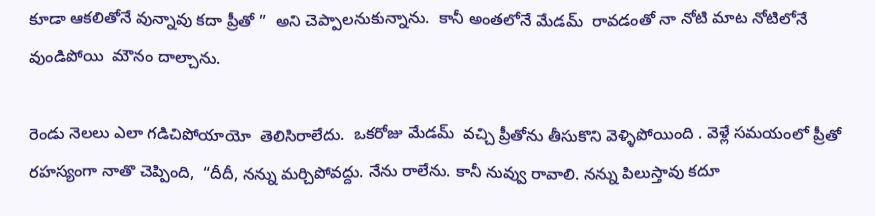కూడా ఆకలితోనే వున్నావు కదా ప్రీతో ”  అని చెప్పాలనుకున్నాను.  కానీ అంతలోనే మేడమ్  రావడంతో నా నోటి మాట నోటిలోనే వుండిపోయి  మౌనం దాల్చాను.

రెండు నెలలు ఎలా గడిచిపోయాయో  తెలిసిరాలేదు.  ఒకరోజు మేడమ్  వచ్చి ప్రీతోను తీసుకొని వెళ్ళిపోయింది . వెళ్లే సమయంలో ప్రీతో రహస్యంగా నాతొ చెప్పింది,  “దీదీ, నన్ను మర్చిపోవద్దు. నేను రాలేను. కానీ నువ్వు రావాలి. నన్ను పిలుస్తావు కదూ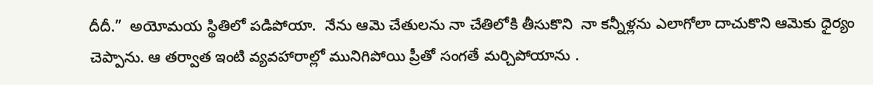దీదీ.”  అయోమయ స్థితిలో పడిపోయా.  నేను ఆమె చేతులను నా చేతిలోకి తీసుకొని  నా కన్నీళ్లను ఎలాగోలా దాచుకొని ఆమెకు ధైర్యం చెప్పాను. ఆ తర్వాత ఇంటి వ్యవహారాల్లో మునిగిపోయి ప్రీతో సంగతే మర్చిపోయాను .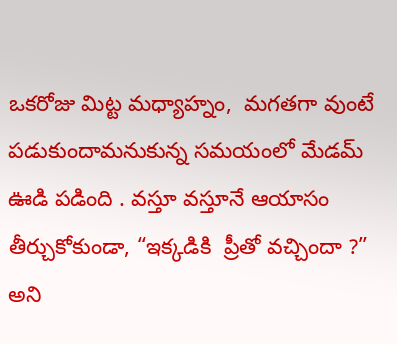ఒకరోజు మిట్ట మధ్యాహ్నం,  మగతగా వుంటే  పడుకుందామనుకున్న సమయంలో మేడమ్  ఊడి పడింది . వస్తూ వస్తూనే ఆయాసం తీర్చుకోకుండా, “ఇక్కడికి  ప్రీతో వచ్చిందా ?” అని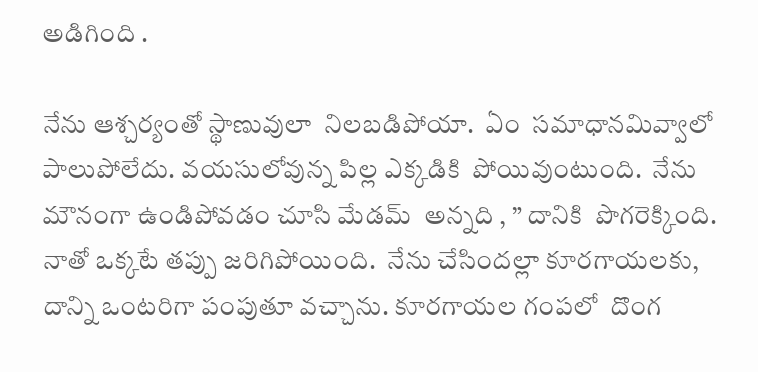అడిగింది .

నేను ఆశ్చర్యంతో స్థాణువులా  నిలబడిపోయా.  ఏం  సమాధానమివ్వాలో పాలుపోలేదు. వయసులోవున్న పిల్ల ఎక్కడికి  పోయివుంటుంది.  నేను మౌనంగా ఉండిపోవడం చూసి మేడమ్  అన్నది , ” దానికి  పొగరెక్కింది.  నాతో ఒక్కటే తప్పు జరిగిపోయింది.  నేను చేసిందల్లా కూరగాయలకు,  దాన్ని ఒంటరిగా పంపుతూ వచ్చాను. కూరగాయల గంపలో  దొంగ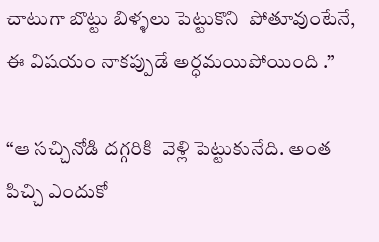చాటుగా బొట్టు బిళ్ళలు పెట్టుకొని  పోతూవుంటేనే,  ఈ విషయం నాకప్పుడే అర్ధమయిపోయింది .”

“ఆ సచ్చినోడి దగ్గరికి  వెళ్లి పెట్టుకునేది. అంత  పిచ్చి ఎందుకో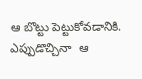ఆ బొట్టు పెట్టుకోవడానికి. ఎప్పుడొచ్చినా  ఆ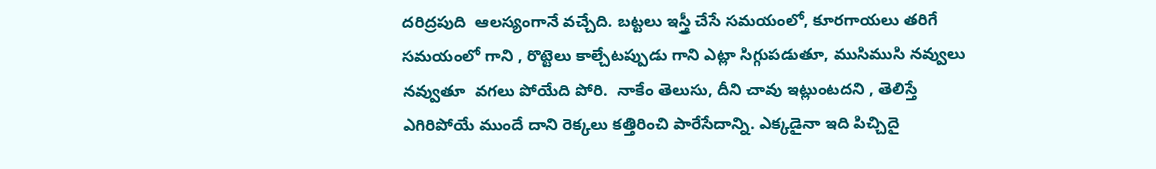దరిద్రపుది  ఆలస్యంగానే వచ్చేది. బట్టలు ఇస్త్రీ చేసే సమయంలో, కూరగాయలు తరిగే సమయంలో గాని , రొట్టెలు కాల్చేటప్పుడు గాని ఎట్లా సిగ్గుపడుతూ, ముసిముసి నవ్వులు నవ్వుతూ  వగలు పోయేది పోరి.  నాకేం తెలుసు, దీని చావు ఇట్లుంటదని , తెలిస్తే ఎగిరిపోయే ముందే దాని రెక్కలు కత్తిరించి పారేసేదాన్ని. ఎక్కడైనా ఇది పిచ్చిదై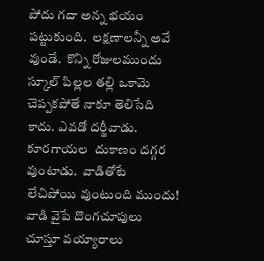పోదు గదా అన్న భయం పట్టుకుంది.  లక్షణాలన్నీ అవే వుండే.  కొన్ని రోజులముందు స్కూల్ పిల్లల తల్లి ఒకామె  చెప్పకపోతే నాకూ తెలిసేది కాదు. ఎవడో దర్జీవాడు. కూరగాయల  దుకాణం దగ్గర వుంటాడు.  వాడితోటే  లేచిపోయి వుంటుంది ముందు!  వాడి వైపే దొంగచూపులు  చూస్తూ వయ్యారాలు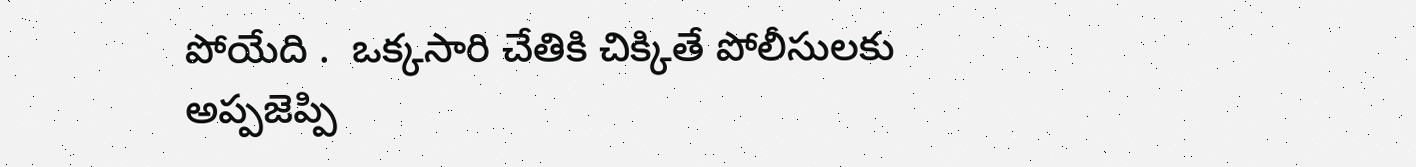పోయేది .  ఒక్కసారి చేతికి చిక్కితే పోలీసులకు అప్పజెప్పి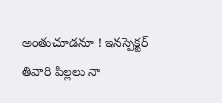అంతుచూడనూ ! ఇనస్పెక్టర్  తివారి పిల్లలు నా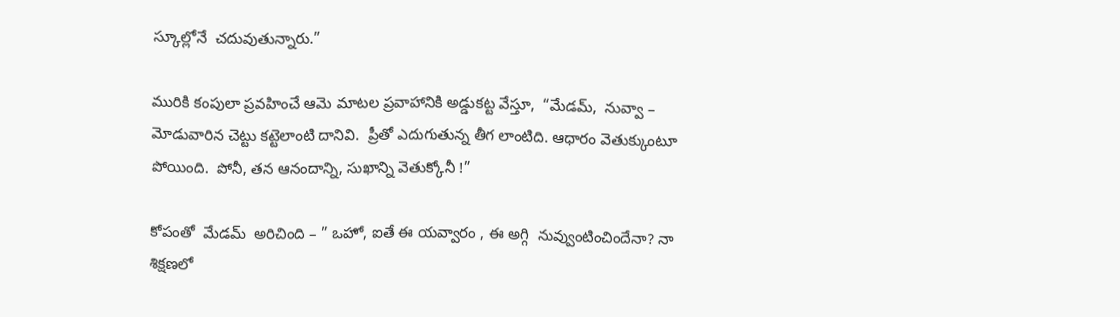స్కూల్లోనే  చదువుతున్నారు.”

మురికి కంపులా ప్రవహించే ఆమె మాటల ప్రవాహానికి అడ్డుకట్ట వేస్తూ,  “మేడమ్,  నువ్వా – మోడువారిన చెట్టు కట్టెలాంటి దానివి.  ప్రీతో ఎదుగుతున్న తీగ లాంటిది. ఆధారం వెతుక్కుంటూ  పోయింది.  పోనీ, తన ఆనందాన్ని, సుఖాన్ని వెతుక్కోనీ !”

కోపంతో  మేడమ్  అరిచింది – ” ఒహో, ఐతే ఈ యవ్వారం , ఈ అగ్గి  నువ్వుంటించిందేనా? నా శిక్షణలో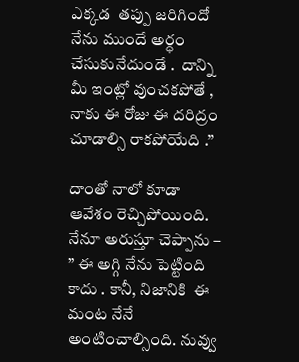ఎక్కడ  తప్పు జరిగిందో నేను ముందే అర్ధం చేసుకునేదుండే .  దాన్ని మీ ఇంట్లో వుంచకపోతే , నాకు ఈ రోజు ఈ దరిద్రం చూడాల్సి రాకపోయేది .”

దాంతో నాలో కూడా ఆవేశం రెచ్చిపోయింది.  నేనూ అరుస్తూ చెప్పాను – ” ఈ అగ్గి నేను పెట్టింది కాదు . కానీ, నిజానికి  ఈ మంట నేనే అంటించాల్సింది. నువ్వు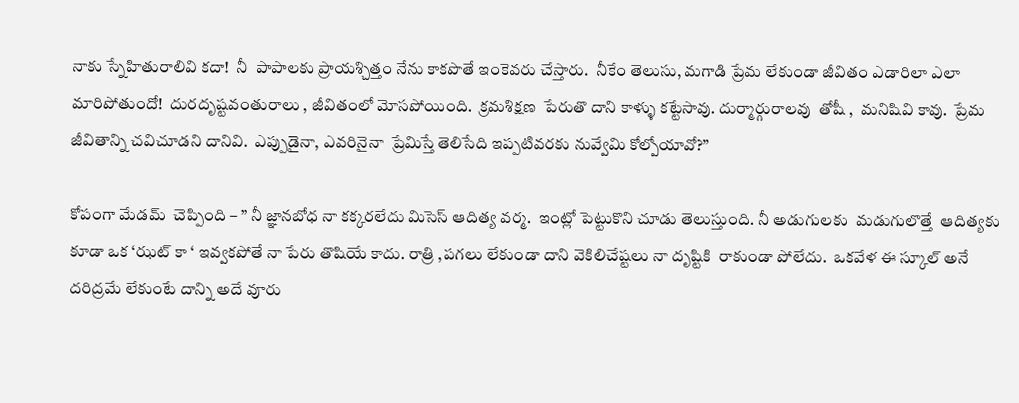నాకు స్నేహితురాలివి కదా!  నీ  పాపాలకు ప్రాయశ్చిత్తం నేను కాకపొతే ఇంకెవరు చేస్తారు.  నీకేం తెలుసు, మగాడి ప్రేమ లేకుండా జీవితం ఎడారిలా ఎలా మారిపోతుందో!  దురదృష్టవంతురాలు , జీవితంలో మోసపోయింది.  క్రమశిక్షణ  పేరుతొ దాని కాళ్ళు కట్టేసావు. దుర్మార్గురాలవు  తోషీ ,  మనిషివి కావు.  ప్రేమ జీవితాన్ని చవిచూడని దానివి.  ఎప్పుడైనా, ఎవరినైనా  ప్రేమిస్తే తెలిసేది ఇప్పటివరకు నువ్వేమి కోల్పోయావో?”

కోపంగా మేడమ్  చెప్పింది – ” నీ జ్ఞానబోధ నా కక్కరలేదు మిసెస్ ఆదిత్య వర్మ.  ఇంట్లో పెట్టుకొని చూడు తెలుస్తుంది. నీ అడుగులకు  మడుగులొత్తే  ఆదిత్యకు కూడా ఒక ‘ఝట్ కా ‘ ఇవ్వకపోతే నా పేరు తొషియే కాదు. రాత్రి ,పగలు లేకుండా దాని వెకిలిచేష్టలు నా దృష్టికి  రాకుండా పోలేదు.  ఒకవేళ ఈ స్కూల్ అనే దరిద్రమే లేకుంటే దాన్ని అదే వూరు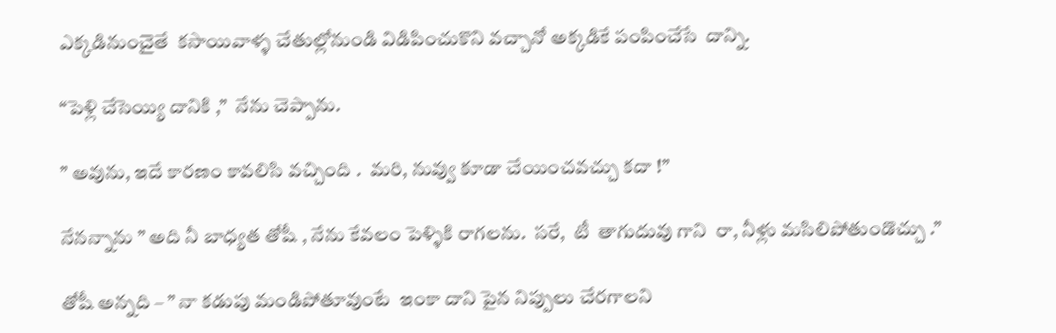ఎక్కడినుంచైతే  కసాయివాళ్ళ చేతుల్లోనుండి విడిపించుకొని వచ్చానో అక్కడికే పంపించేసే  దాన్ని.

“పెళ్లి చేసెయ్యి దానికి ,”  నేను చెప్పాను.

” అవును, ఇదే కారణం కావలిసి వచ్చింది .  మరి, నువ్వు కూడా చేయించవచ్చు కదా !”

నేనన్నాను ” అది నీ బాధ్యత తోషీ , నేను కేవలం పెళ్ళికి రాగలను.  సరే,  టీ  తాగుదువు గాని  రా, నీళ్లు మసిలిపోతుండొచ్చు .”

తోషీ అన్నది – ” నా కడుపు మండిపోతూవుంటే  ఇంకా దాని పైన నిప్పులు చేరగాలని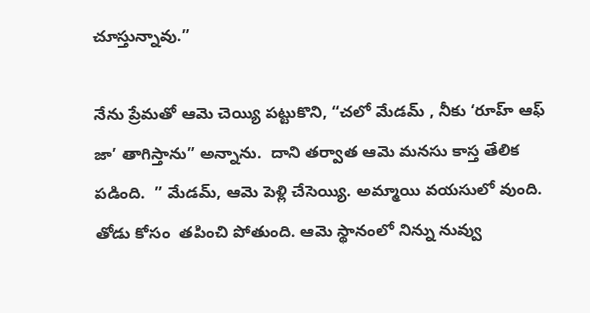చూస్తున్నావు.”

నేను ప్రేమతో ఆమె చెయ్యి పట్టుకొని, “చలో మేడమ్ , నీకు ‘రూహ్ ఆఫ్ జా’ తాగిస్తాను” అన్నాను.  దాని తర్వాత ఆమె మనసు కాస్త తేలిక పడింది.  ” మేడమ్, ఆమె పెళ్లి చేసెయ్యి. అమ్మాయి వయసులో వుంది.  తోడు కోసం  తపించి పోతుంది. ఆమె స్థానంలో నిన్ను నువ్వు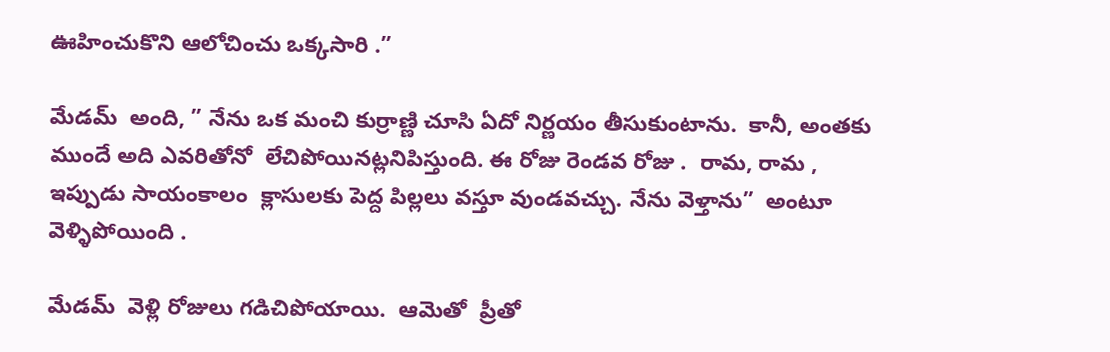ఊహించుకొని ఆలోచించు ఒక్కసారి .”

మేడమ్  అంది, ” నేను ఒక మంచి కుర్రాణ్ణి చూసి ఏదో నిర్ణయం తీసుకుంటాను.  కానీ, అంతకు ముందే అది ఎవరితోనో  లేచిపోయినట్లనిపిస్తుంది. ఈ రోజు రెండవ రోజు .  రామ, రామ , ఇప్పుడు సాయంకాలం  క్లాసులకు పెద్ద పిల్లలు వస్తూ వుండవచ్చు. నేను వెళ్తాను”  అంటూ వెళ్ళిపోయింది .

మేడమ్  వెళ్లి రోజులు గడిచిపోయాయి.  ఆమెతో  ప్రీతో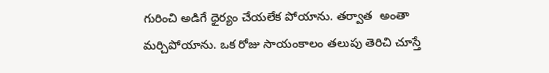గురించి అడిగే ధైర్యం చేయలేక పోయాను. తర్వాత  అంతా మర్చిపోయాను. ఒక రోజు సాయంకాలం తలుపు తెరిచి చూస్తే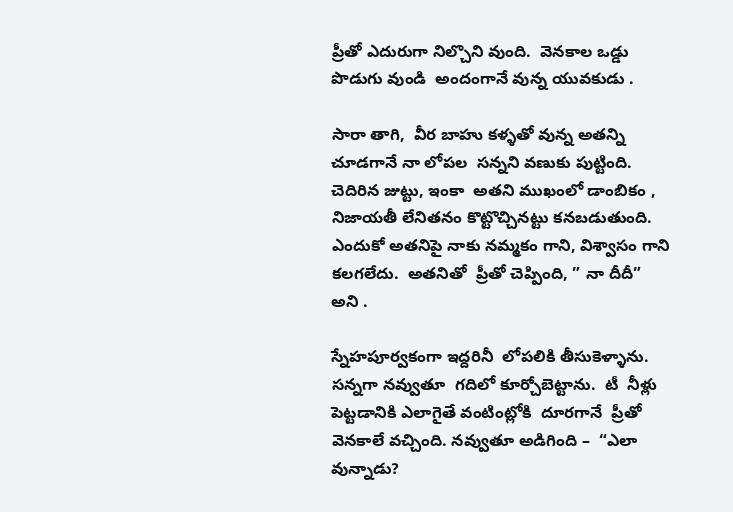ప్రీతో ఎదురుగా నిల్చొని వుంది.  వెనకాల ఒడ్డు పొడుగు వుండి  అందంగానే వున్న యువకుడు .

సారా తాగి,  వీర బాహు కళ్ళతో వున్న అతన్ని చూడగానే నా లోపల  సన్నని వణుకు పుట్టింది.  చెదిరిన జుట్టు, ఇంకా  అతని ముఖంలో డాంబికం , నిజాయతీ లేనితనం కొట్టొచ్చినట్టు కనబడుతుంది.  ఎందుకో అతనిపై నాకు నమ్మకం గాని, విశ్వాసం గాని కలగలేదు.  అతనితో  ప్రీతో చెప్పింది, ” నా దీదీ”  అని .

స్నేహపూర్వకంగా ఇద్దరినీ  లోపలికి తీసుకెళ్ళాను. సన్నగా నవ్వుతూ  గదిలో కూర్చోబెట్టాను.  టీ  నీళ్లు పెట్టడానికి ఎలాగైతే వంటింట్లోకి  దూరగానే  ప్రీతో వెనకాలే వచ్చింది. నవ్వుతూ అడిగింది –  “ఎలా వున్నాడు?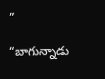”

“బాగున్నాడు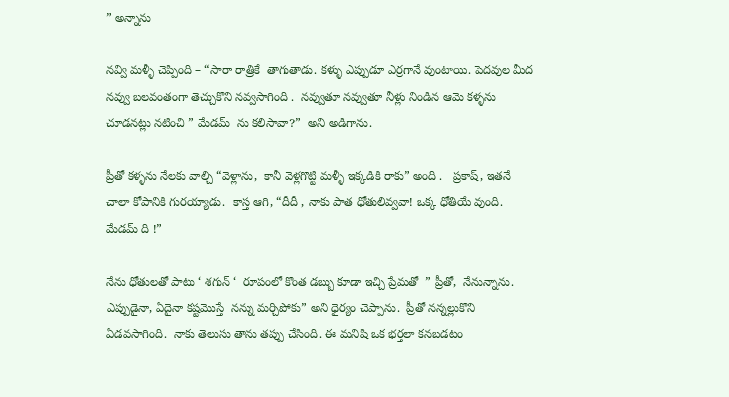” అన్నాను

నవ్వి మళ్ళీ చెప్పింది – “సారా రాత్రికే  తాగుతాడు. కళ్ళు ఎప్పుడూ ఎర్రగానే వుంటాయి. పెదవుల మీద నవ్వు బలవంతంగా తెచ్చుకొని నవ్వసాగింది .  నవ్వుతూ నవ్వుతూ నీళ్లు నిండిన ఆమె కళ్ళను చూడనట్లు నటించి ” మేడమ్  ను కలిసావా?”  అని అడిగాను.

ప్రీతో కళ్ళను నేలకు వాల్చి “వెళ్లాను,  కానీ వెళ్లగొట్టి మళ్ళీ ఇక్కడికి రాకు” అంది .   ప్రకాష్, ఇతనే చాలా కోపానికి గురయ్యాడు.  కాస్త ఆగి, “దీదీ , నాకు పాత ధోతులివ్వవా! ఒక్క ధోతియే వుంది. మేడమ్ ది !”

నేను ధోతులతో పాటు ‘ శగున్ ‘  రూపంలో కొంత డబ్బు కూడా ఇచ్చి ప్రేమతో  ” ప్రీతో,  నేనున్నాను.  ఎప్పుడైనా, ఏదైనా కష్టమొస్తే  నన్ను మర్చిపోకు” అని ధైర్యం చెప్పాను.  ప్రీతో నన్నల్లుకొని ఏడవసాగింది.  నాకు తెలుసు తాను తప్పు చేసింది. ఈ మనిషి ఒక భర్తలా కనబడటం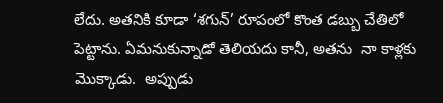లేదు. అతనికి కూడా ‘శగున్’ రూపంలో కొంత డబ్బు చేతిలో పెట్టాను. ఏమనుకున్నాడో తెలియదు కానీ, అతను  నా కాళ్లకు  మొక్కాడు.  అప్పుడు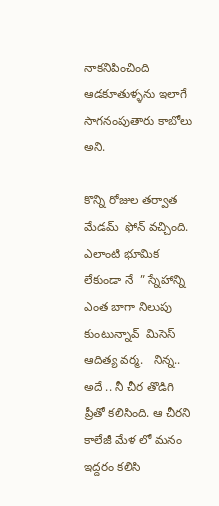నాకనిపించింది ఆడకూతుళ్ళను ఇలాగే సాగనంపుతారు కాబోలు అని.

కొన్ని రోజుల తర్వాత మేడమ్  ఫోన్ వచ్చింది.  ఎలాంటి భూమిక  లేకుండా నే  ” స్నేహాన్ని ఎంత బాగా నిలుపు కుంటున్నావ్  మిసెస్ ఆదిత్య వర్మ.   నిన్న.. అదే .. నీ చీర తొడిగి  ప్రీతో కలిసింది. ఆ చీరని కాలేజీ మేళ లో మనం ఇద్దరం కలిసి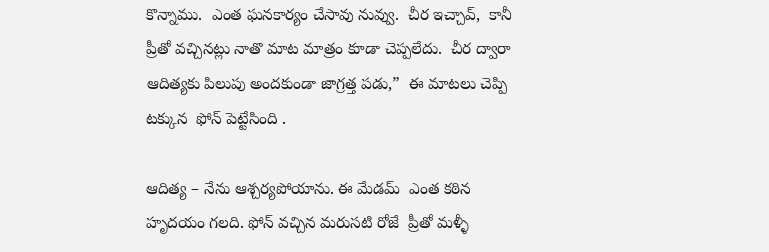కొన్నాము.  ఎంత ఘనకార్యం చేసావు నువ్వు.  చీర ఇచ్చావ్,  కానీ  ప్రీతో వచ్చినట్లు నాతొ మాట మాత్రం కూడా చెప్పలేదు.  చీర ద్వారా ఆదిత్యకు పిలుపు అందకుండా జాగ్రత్త పడు,”  ఈ మాటలు చెప్పి టక్కున  ఫోన్ పెట్టేసింది .

ఆదిత్య – నేను ఆశ్చర్యపోయాను. ఈ మేడమ్  ఎంత కఠిన హృదయం గలది. ఫోన్ వచ్చిన మరుసటి రోజే  ప్రీతో మళ్ళీ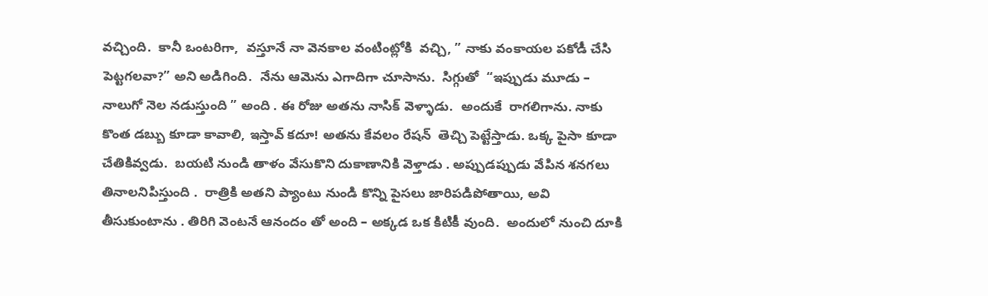వచ్చింది.  కానీ ఒంటరిగా,  వస్తూనే నా వెనకాల వంటింట్లోకి  వచ్చి, ” నాకు వంకాయల పకోడీ చేసి పెట్టగలవా?” అని అడిగింది.  నేను ఆమెను ఎగాదిగా చూసాను.  సిగ్గుతో  “ఇప్పుడు మూడు – నాలుగో నెల నడుస్తుంది ” అంది . ఈ రోజు అతను నాసిక్ వెళ్ళాడు.  అందుకే  రాగలిగాను. నాకు కొంత డబ్బు కూడా కావాలి, ఇస్తావ్ కదూ! అతను కేవలం రేషన్  తెచ్చి పెట్టేస్తాడు. ఒక్క పైసా కూడా చేతికివ్వడు.  బయటి నుండి తాళం వేసుకొని దుకాణానికి వెళ్తాడు . అప్పుడప్పుడు వేపిన శనగలు తినాలనిపిస్తుంది .  రాత్రికి అతని ప్యాంటు నుండి కొన్ని పైసలు జారిపడిపోతాయి, అవి తీసుకుంటాను . తిరిగి వెంటనే ఆనందం తో అంది – అక్కడ ఒక కిటికీ వుంది.  అందులో నుంచి దూకి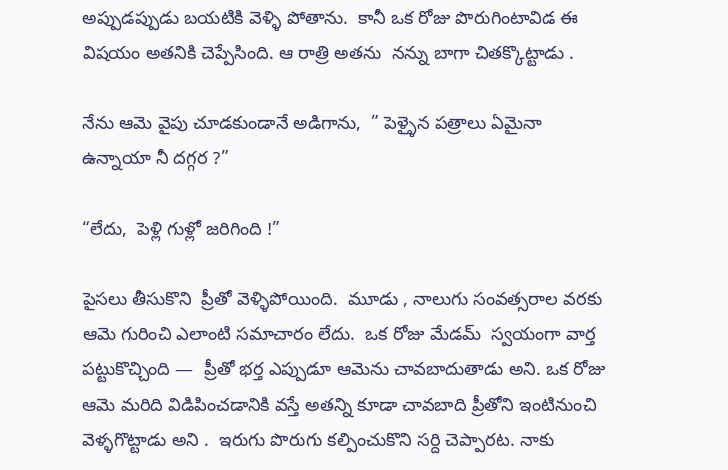అప్పుడప్పుడు బయటికి వెళ్ళి పోతాను.  కానీ ఒక రోజు పొరుగింటావిడ ఈ విషయం అతనికి చెప్పేసింది. ఆ రాత్రి అతను  నన్ను బాగా చితక్కొట్టాడు .

నేను ఆమె వైపు చూడకుండానే అడిగాను,  ” పెళ్ళైన పత్రాలు ఏమైనా ఉన్నాయా నీ దగ్గర ?”

“లేదు,  పెళ్లి గుళ్లో జరిగింది !”

పైసలు తీసుకొని  ప్రీతో వెళ్ళిపోయింది.  మూడు , నాలుగు సంవత్సరాల వరకు  ఆమె గురించి ఎలాంటి సమాచారం లేదు.  ఒక రోజు మేడమ్  స్వయంగా వార్త పట్టుకొచ్చింది —  ప్రీతో భర్త ఎప్పుడూ ఆమెను చావబాదుతాడు అని. ఒక రోజు ఆమె మరిది విడిపించడానికి వస్తే అతన్ని కూడా చావబాది ప్రీతోని ఇంటినుంచి  వెళ్ళగొట్టాడు అని .  ఇరుగు పొరుగు కల్పించుకొని సర్ది చెప్పారట. నాకు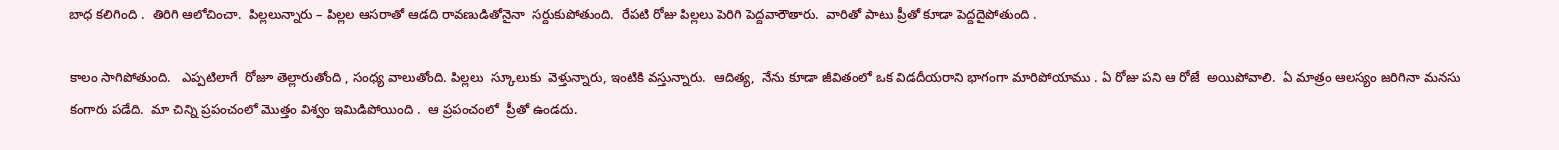బాధ కలిగింది .  తిరిగి ఆలోచించా.  పిల్లలున్నారు – పిల్లల ఆసరాతో ఆడది రావణుడితోనైనా  సర్దుకుపోతుంది.  రేపటి రోజు పిల్లలు పెరిగి పెద్దవారౌతారు.  వారితో పాటు ప్రీతో కూడా పెద్దదైపోతుంది .

కాలం సాగిపోతుంది.   ఎప్పటిలాగే  రోజూ తెల్లారుతోంది , సంధ్య వాలుతోంది. పిల్లలు  స్కూలుకు  వెళ్తున్నారు, ఇంటికి వస్తున్నారు.  ఆదిత్య,  నేను కూడా జీవితంలో ఒక విడదీయరాని భాగంగా మారిపోయాము . ఏ రోజు పని ఆ రోజే  అయిపోవాలి.  ఏ మాత్రం ఆలస్యం జరిగినా మనసు కంగారు పడేది.  మా చిన్ని ప్రపంచంలో మొత్తం విశ్వం ఇమిడిపోయింది .  ఆ ప్రపంచంలో  ప్రీతో ఉండదు.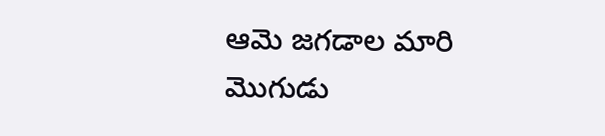ఆమె జగడాల మారి మొగుడు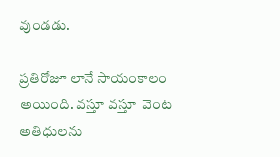వుండడు.

ప్రతిరోజూ లానే సాయంకాలం అయింది. వస్తూ వస్తూ  వెంట అతిధులను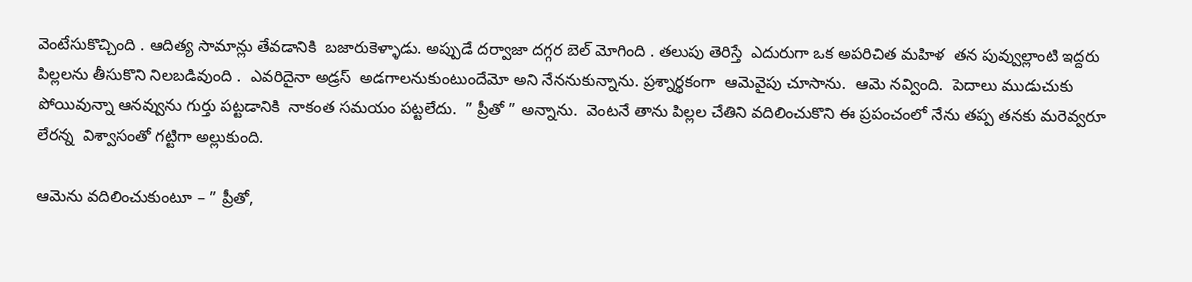వెంటేసుకొచ్చింది . ఆదిత్య సామాన్లు తేవడానికి  బజారుకెళ్ళాడు. అప్పుడే దర్వాజా దగ్గర బెల్ మోగింది . తలుపు తెరిస్తే  ఎదురుగా ఒక అపరిచిత మహిళ  తన పువ్వుల్లాంటి ఇద్దరు పిల్లలను తీసుకొని నిలబడివుంది .  ఎవరిదైనా అడ్రస్  అడగాలనుకుంటుందేమో అని నేననుకున్నాను. ప్రశ్నార్థకంగా  ఆమెవైపు చూసాను.  ఆమె నవ్వింది.  పెదాలు ముడుచుకు పోయివున్నా ఆనవ్వును గుర్తు పట్టడానికి  నాకంత సమయం పట్టలేదు.  ” ప్రీతో ” అన్నాను.  వెంటనే తాను పిల్లల చేతిని వదిలించుకొని ఈ ప్రపంచంలో నేను తప్ప తనకు మరెవ్వరూ లేరన్న  విశ్వాసంతో గట్టిగా అల్లుకుంది.

ఆమెను వదిలించుకుంటూ – ” ప్రీతో,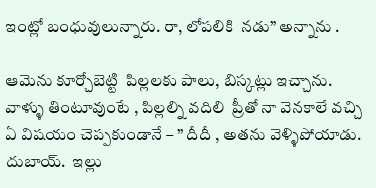ఇంట్లో బంధువులున్నారు. రా, లోపలికి  నడు” అన్నాను .

ఆమెను కూర్చోబెట్టి  పిల్లలకు పాలు, బిస్కట్లు ఇచ్చాను.  వాళ్ళు తింటూవుంటే , పిల్లల్ని వదిలి  ప్రీతో నా వెనకాలే వచ్చి ఏ విషయం చెప్పకుండానే – ” దీదీ , అతను వెళ్ళిపోయాడు. దుబాయ్.  ఇల్లు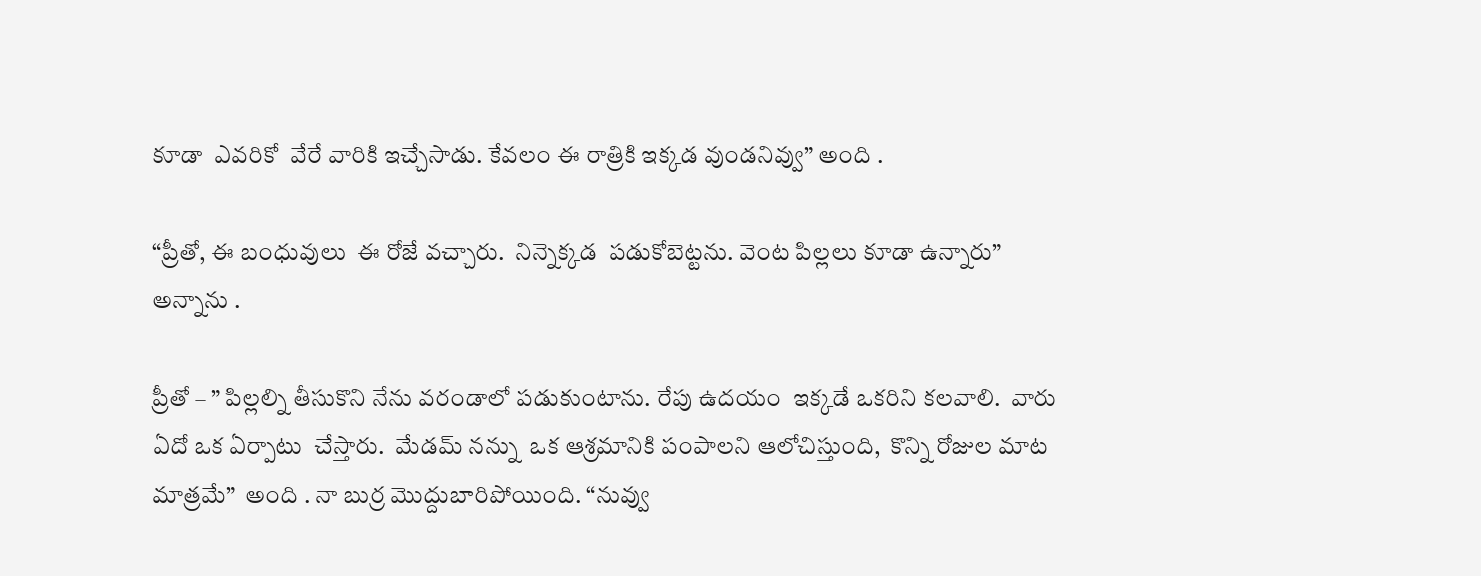కూడా  ఎవరికో  వేరే వారికి ఇచ్చేసాడు. కేవలం ఈ రాత్రికి ఇక్కడ వుండనివ్వు” అంది .

“ప్రీతో, ఈ బంధువులు  ఈ రోజే వచ్చారు.  నిన్నెక్కడ  పడుకోబెట్టను. వెంట పిల్లలు కూడా ఉన్నారు” అన్నాను .

ప్రీతో – ” పిల్లల్ని తీసుకొని నేను వరండాలో పడుకుంటాను. రేపు ఉదయం  ఇక్కడే ఒకరిని కలవాలి.  వారు ఏదో ఒక ఏర్పాటు  చేస్తారు.  మేడమ్ నన్ను  ఒక ఆశ్రమానికి పంపాలని ఆలోచిస్తుంది,  కొన్ని రోజుల మాట మాత్రమే”  అంది . నా బుర్ర మొద్దుబారిపోయింది. “నువ్వు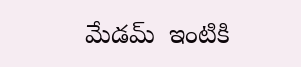మేడమ్  ఇంటికి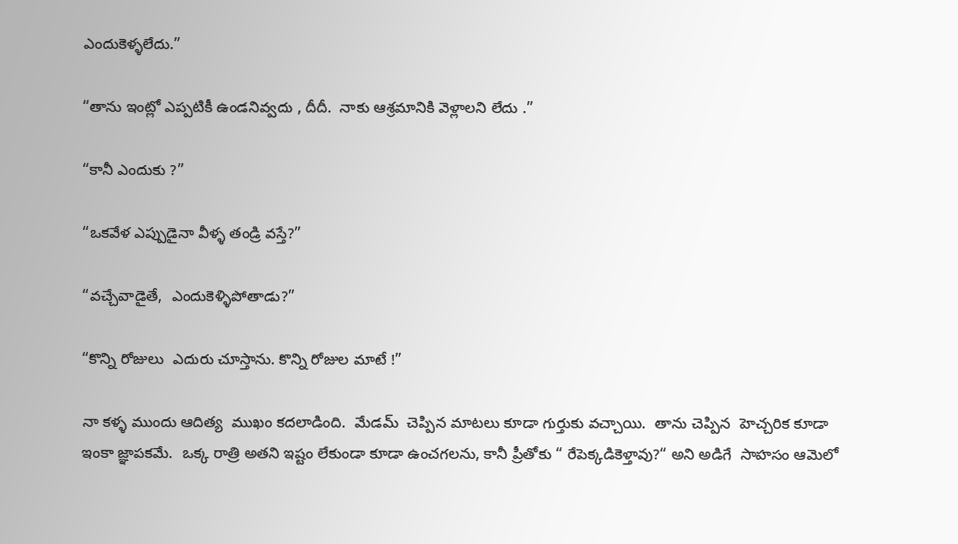ఎందుకెళ్ళలేదు.”

“తాను ఇంట్లో ఎప్పటికీ ఉండనివ్వదు , దీదీ.  నాకు ఆశ్రమానికి వెళ్లాలని లేదు .”

“కానీ ఎందుకు ?”

“ఒకవేళ ఎప్పుడైనా వీళ్ళ తండ్రి వస్తే?”

“వచ్చేవాడైతే,  ఎందుకెళ్ళిపోతాడు?”

“కొన్ని రోజులు  ఎదురు చూస్తాను. కొన్ని రోజుల మాటే !”

నా కళ్ళ ముందు ఆదిత్య  ముఖం కదలాడింది.  మేడమ్  చెప్పిన మాటలు కూడా గుర్తుకు వచ్చాయి.  తాను చెప్పిన  హెచ్చరిక కూడా ఇంకా జ్ఞాపకమే.  ఒక్క రాత్రి అతని ఇష్టం లేకుండా కూడా ఉంచగలను, కానీ ప్రీతోకు “ రేపెక్కడికెళ్తావు?“ అని అడిగే  సాహసం ఆమెలో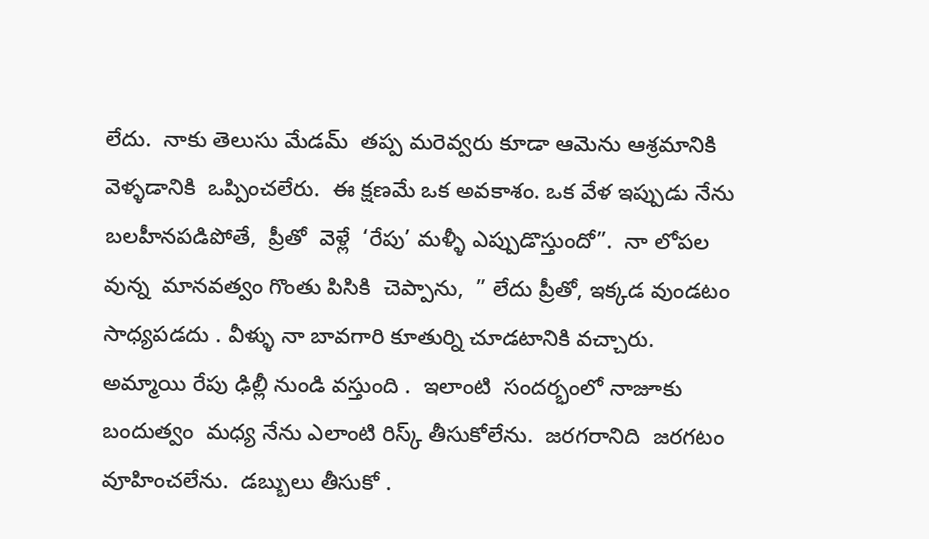లేదు.  నాకు తెలుసు మేడమ్  తప్ప మరెవ్వరు కూడా ఆమెను ఆశ్రమానికి వెళ్ళడానికి  ఒప్పించలేరు.  ఈ క్షణమే ఒక అవకాశం. ఒక వేళ ఇప్పుడు నేను బలహీనపడిపోతే,  ప్రీతో  వెళ్లే  ‘రేపు’ మళ్ళీ ఎప్పుడొస్తుందో”.  నా లోపల వున్న  మానవత్వం గొంతు పిసికి  చెప్పాను,  ” లేదు ప్రీతో, ఇక్కడ వుండటం సాధ్యపడదు . వీళ్ళు నా బావగారి కూతుర్ని చూడటానికి వచ్చారు.  అమ్మాయి రేపు ఢిల్లీ నుండి వస్తుంది .  ఇలాంటి  సందర్భంలో నాజూకు  బందుత్వం  మధ్య నేను ఎలాంటి రిస్క్ తీసుకోలేను.  జరగరానిది  జరగటం వూహించలేను.  డబ్బులు తీసుకో .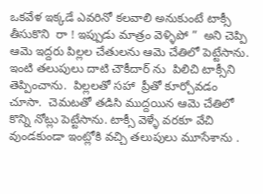ఒకవేళ ఇక్కడే ఎవరినో కలవాలి అనుకుంటే టాక్సీ తీసుకొని  రా ! ఇప్పుడు మాత్రం వెళ్ళిపో ”  అని చెప్పి ఆమె ఇద్దరు పిల్లల చేతులను ఆమె చేతిలో పెట్టేసాను. ఇంటి తలుపులు దాటి చౌకీదార్ ను  పిలిచి టాక్సీని  తెప్పించాను.  పిల్లలతో సహా  ప్రీతో కూర్చోవడం చూసా.  చెమటతో తడిసి ముద్దయిన ఆమె చేతిలో కొన్ని నోట్లు పెట్టేసాను. టాక్సీ వెళ్ళే వరకూ వేచి వుండకుండా ఇంట్లోకి వచ్చి తలుపులు మూసేశాను .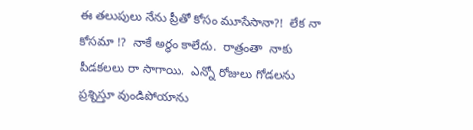ఈ తలుపులు నేను ప్రీతో కోసం మూసేసానా?!  లేక నా కోసమా !?  నాకే అర్ధం కాలేదు.  రాత్రంతా  నాకు పీడకలలు రా సాగాయి.  ఎన్నో రోజులు గోడలను  ప్రశ్నిస్తూ వుండిపోయాను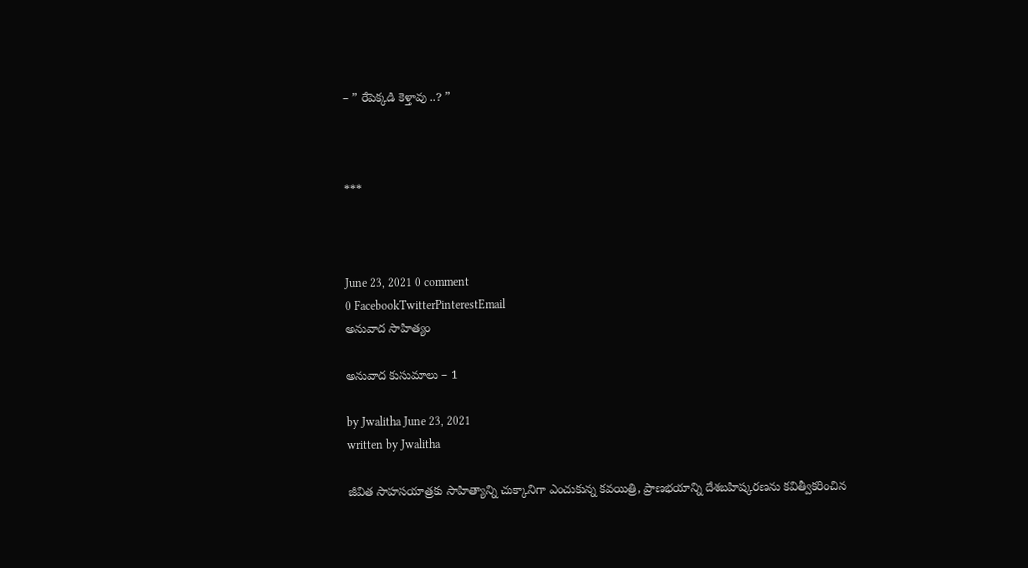– ” రేపెక్కడి కెళ్తావు ..? ”



***



June 23, 2021 0 comment
0 FacebookTwitterPinterestEmail
అనువాద సాహిత్యం

అనువాద కుసుమాలు – 1

by Jwalitha June 23, 2021
written by Jwalitha

జీవిత సాహసయాత్రకు సాహిత్యాన్ని చుక్కానిగా ఎంచుకున్న కవయిత్రి, ప్రాణభయాన్ని దేశబహిష్కరణను కవిత్వీకరించిన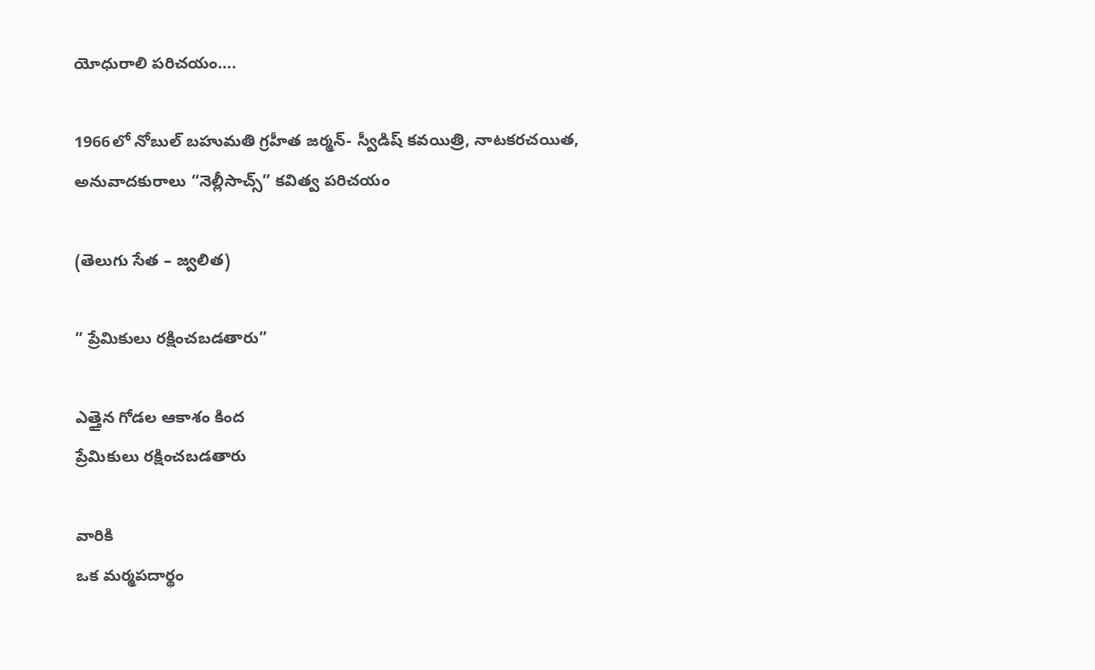యోధురాలి పరిచయం….

1966లో నోబుల్ బహుమతి గ్రహీత జర్మన్- స్వీడిష్ కవయిత్రి, నాటకరచయిత, అనువాదకురాలు “నెల్లీసాచ్స్” కవిత్వ పరిచయం

(తెలుగు సేత – జ్వలిత)

” ప్రేమికులు రక్షించబడతారు”

ఎత్తైన గోడల ఆకాశం కింద
ప్రేమికులు రక్షించబడతారు

వారికి
ఒక మర్మపదార్థం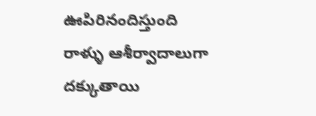ఊపిరినందిస్తుంది
రాళ్ళు ఆశీర్వాదాలుగా దక్కుతాయి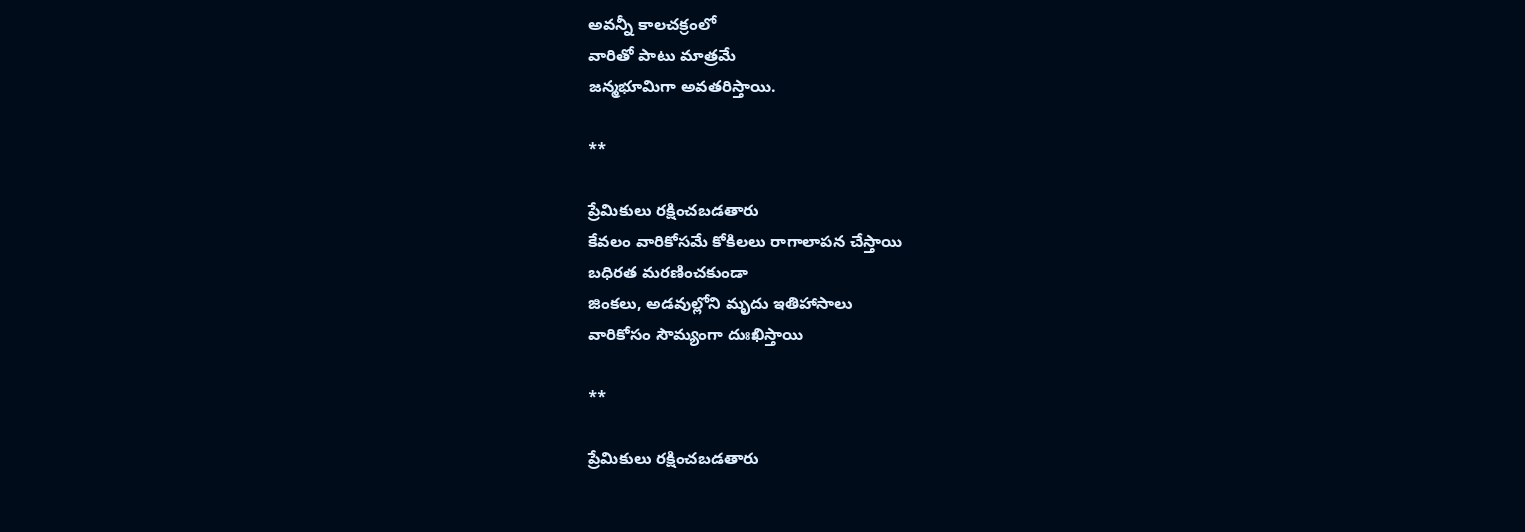అవన్నీ కాలచక్రంలో
వారితో పాటు మాత్రమే
జన్మభూమిగా అవతరిస్తాయి.

**

ప్రేమికులు రక్షించబడతారు
కేవలం వారికోసమే కోకిలలు రాగాలాపన చేస్తాయి
బధిరత మరణించకుండా
జింకలు, అడవుల్లోని మృదు ఇతిహాసాలు
వారికోసం సౌమ్యంగా దుఃఖిస్తాయి

**

ప్రేమికులు రక్షించబడతారు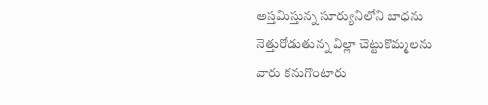అస్తమిస్తున్న సూర్యునిలోని బాధను
నెత్తురోడుతున్న విల్లా చెట్టుకొమ్మలను
వారు కనుగొంటారు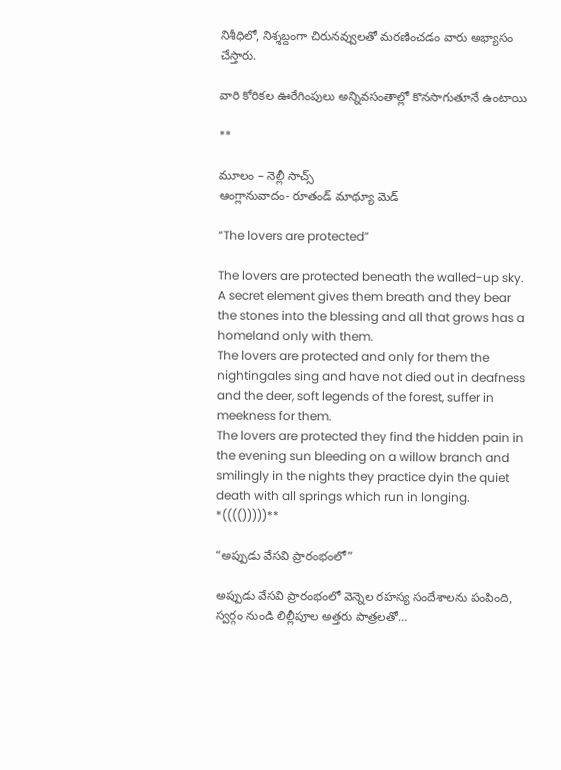నిశీధిలో, నిశ్శబ్దంగా చిరునవ్వులతో మరణించడం వారు అభ్యాసం చేస్తారు.

వారి కోరికల ఊరేగింపులు అన్నివసంతాల్లో కొనసాగుతూనే ఉంటాయి

**

మూలం – నెల్లీ సాచ్స్
ఆంగ్లానువాదం- రూతండ్ మాథ్యూ మెడ్

“The lovers are protected”

The lovers are protected beneath the walled-up sky.
A secret element gives them breath and they bear the stones into the blessing and all that grows has a homeland only with them.
The lovers are protected and only for them the nightingales sing and have not died out in deafness and the deer, soft legends of the forest, suffer in meekness for them.
The lovers are protected they find the hidden pain in the evening sun bleeding on a willow branch and smilingly in the nights they practice dyin the quiet death with all springs which run in longing.
*(((()))))**

“అప్పుడు వేసవి ప్రారంభంలో”

అప్పుడు వేసవి ప్రారంభంలో వెన్నెల రహస్య సందేశాలను పంపింది, స్వర్గం నుండి లిల్లీపూల అత్తరు పాత్రలతో…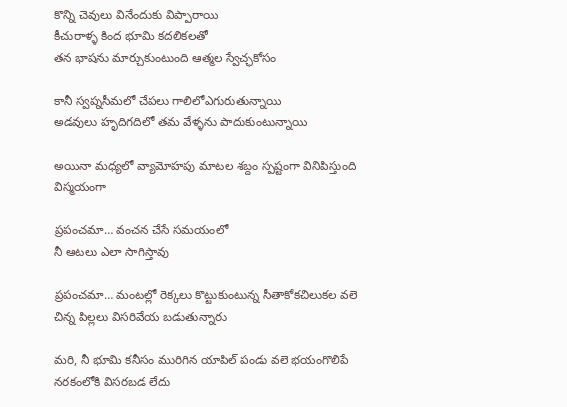కొన్ని చెవులు వినేందుకు విప్పారాయి
కీచురాళ్ళ కింద భూమి కదలికలతో
తన భాషను మార్చుకుంటుంది ఆత్మల స్వేచ్ఛకోసం

కానీ స్వప్నసీమలో చేపలు గాలిలోఎగురుతున్నాయి
అడవులు హృదిగదిలో తమ వేళ్ళను పాదుకుంటున్నాయి

అయినా మధ్యలో వ్యామోహపు మాటల శబ్దం స్పష్టంగా వినిపిస్తుంది విస్మయంగా

ప్రపంచమా… వంచన చేసే సమయంలో
నీ ఆటలు ఎలా సాగిస్తావు

ప్రపంచమా… మంటల్లో రెక్కలు కొట్టుకుంటున్న సీతాకోకచిలుకల వలె చిన్న పిల్లలు విసరివేయ బడుతున్నారు

మరి, నీ భూమి కనీసం మురిగిన యాపిల్ పండు వలె భయంగొలిపే నరకంలోకి విసరబడ లేదు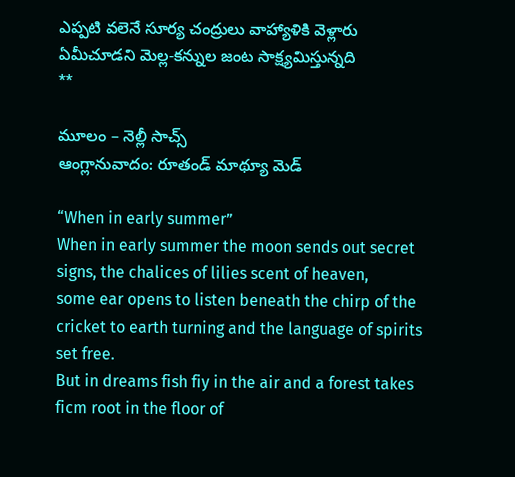ఎప్పటి వలెనే సూర్య చంద్రులు వాహ్యాళికి వెళ్లారు ఏమీచూడని మెల్ల-కన్నుల జంట సాక్ష్యమిస్తున్నది
**

మూలం – నెల్లీ సాచ్స్
ఆంగ్లానువాదం: రూతండ్ మాథ్యూ మెడ్

“When in early summer”
When in early summer the moon sends out secret signs, the chalices of lilies scent of heaven,
some ear opens to listen beneath the chirp of the cricket to earth turning and the language of spirits set free.
But in dreams fish fiy in the air and a forest takes ficm root in the floor of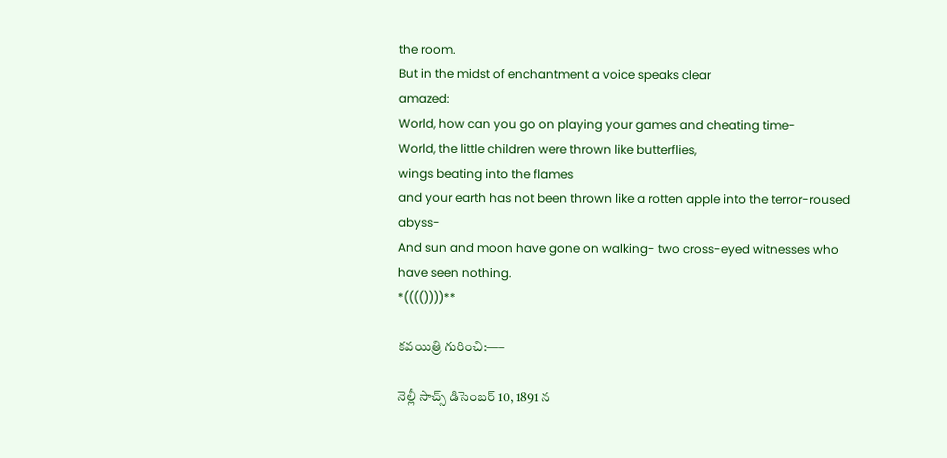the room.
But in the midst of enchantment a voice speaks clear
amazed:
World, how can you go on playing your games and cheating time-
World, the little children were thrown like butterflies,
wings beating into the flames
and your earth has not been thrown like a rotten apple into the terror-roused abyss-
And sun and moon have gone on walking- two cross-eyed witnesses who have seen nothing.
*(((())))**

కవయిత్రి గురించి:—–

నెల్లీ సాచ్స్ డిసెంబర్ 10, 1891 న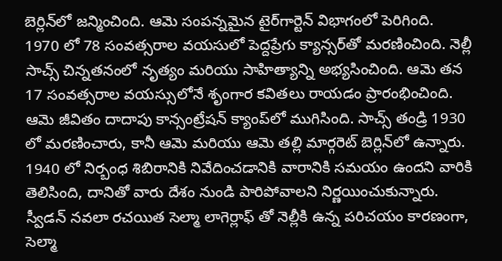బెర్లిన్‌లో జన్మించింది. ఆమె సంపన్నమైన టైర్‌గార్టెన్ విభాగంలో పెరిగింది.
1970 లో 78 సంవత్సరాల వయసులో పెద్దప్రేగు క్యాన్సర్‌తో మరణించింది. నెల్లీ సాచ్స్ చిన్నతనంలో నృత్యం మరియు సాహిత్యాన్ని అభ్యసించింది. ఆమె తన 17 సంవత్సరాల వయస్సులోనే శృంగార కవితలు రాయడం ప్రారంభించింది.
ఆమె జీవితం దాదాపు కాన్సంట్రేషన్ క్యాంప్‌లో ముగిసింది. సాచ్స్ తండ్రి 1930 లో మరణించారు, కానీ ఆమె మరియు ఆమె తల్లి మార్గరెట్ బెర్లిన్‌లో ఉన్నారు. 1940 లో నిర్బంధ శిబిరానికి నివేదించడానికి వారానికి సమయం ఉందని వారికి తెలిసింది, దానితో వారు దేశం నుండి పారిపోవాలని నిర్ణయించుకున్నారు. స్వీడన్ నవలా రచయిత సెల్మా లాగెర్లాఫ్ తో నెల్లీకి ఉన్న పరిచయం కారణంగా, సెల్మా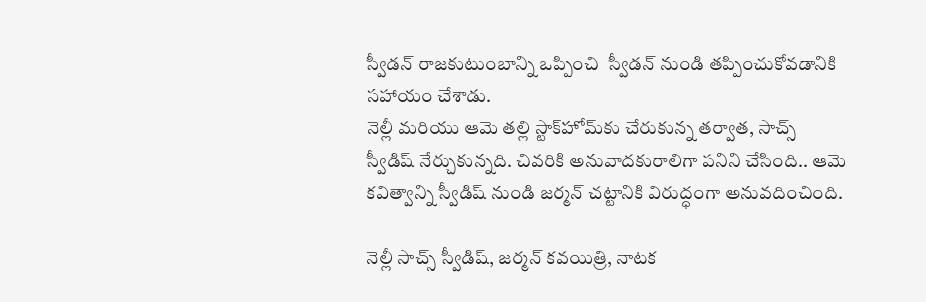స్వీడన్ రాజకుటుంబాన్ని ఒప్పించి  స్వీడన్ నుండి తప్పించుకోవడానికి సహాయం చేశాడు.
నెల్లీ మరియు ఆమె తల్లి స్టాక్‌హోమ్‌కు చేరుకున్న తర్వాత, సాచ్స్ స్వీడిష్ నేర్చుకున్నది. చివరికి అనువాదకురాలిగా పనిని చేసింది.. ఆమె కవిత్వాన్ని స్వీడిష్ నుండి జర్మన్ చట్టానికి విరుద్ధంగా అనువదించింది.

నెల్లీ సాచ్స్ స్వీడిష్, జర్మన్ కవయిత్రి, నాటక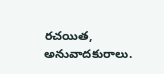రచయిత, అనువాదకురాలు.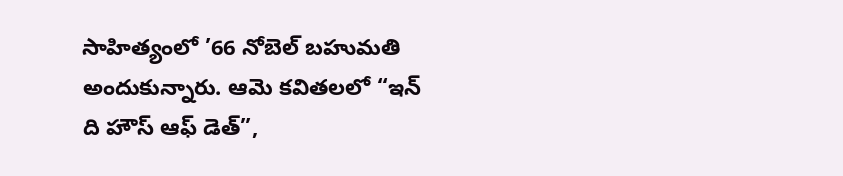సాహిత్యంలో ’66 నోబెల్ బహుమతి అందుకున్నారు. ఆమె కవితలలో “ఇన్ ది హౌస్ ఆఫ్ డెత్”,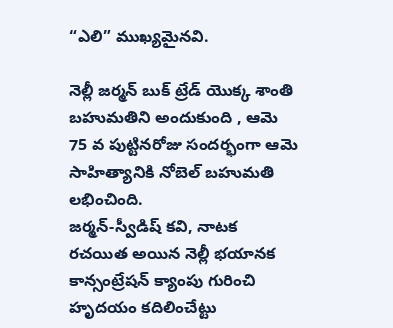“ఎలి” ముఖ్యమైనవి.

నెల్లీ జర్మన్ బుక్ ట్రేడ్ యొక్క శాంతి బహుమతిని అందుకుంది , ఆమె 75 వ పుట్టినరోజు సందర్భంగా ఆమె సాహిత్యానికి నోబెల్ బహుమతి లభించింది.
జర్మన్-స్వీడిష్ కవి, నాటక రచయిత అయిన నెల్లీ భయానక కాన్సంట్రేషన్ క్యాంపు గురించి హృదయం కదిలించేట్టు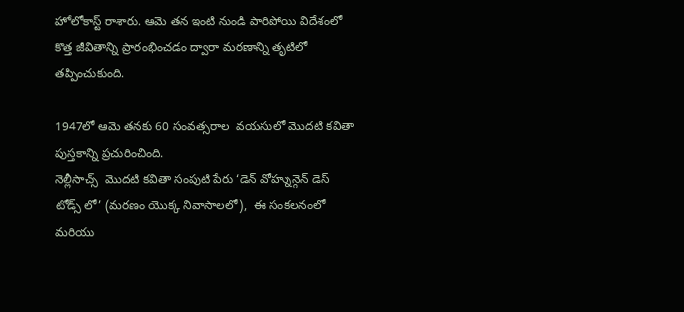హోలోకాస్ట్ రాశారు. ఆమె తన ఇంటి నుండి పారిపోయి విదేశంలో కొత్త జీవితాన్ని ప్రారంభించడం ద్వారా మరణాన్ని తృటిలో తప్పించుకుంది.

1947లో ఆమె తనకు 60 సంవత్సరాల  వయసులో మొదటి కవితా పుస్తకాన్ని ప్రచురించింది.
నెల్లీసాచ్స్  మొదటి కవితా సంపుటి పేరు ‘డెన్ వోహ్నున్గెన్ డెస్ టోడ్స్ లో’ (మరణం యొక్క నివాసాలలో),  ఈ సంకలనంలో మరియు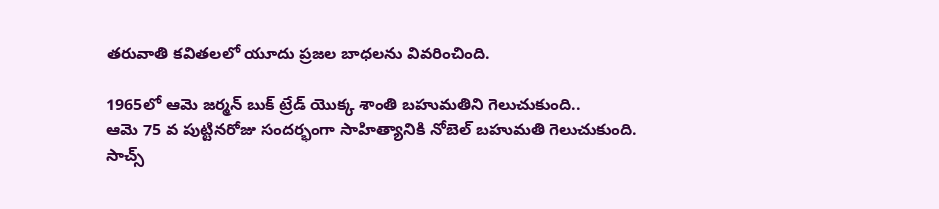తరువాతి కవితలలో యూదు ప్రజల బాధలను వివరించింది.

1965లో ఆమె జర్మన్ బుక్ ట్రేడ్ యొక్క శాంతి బహుమతిని గెలుచుకుంది..
ఆమె 75 వ పుట్టినరోజు సందర్భంగా సాహిత్యానికి నోబెల్ బహుమతి గెలుచుకుంది.
సాచ్స్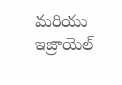మరియు ఇజ్రాయెల్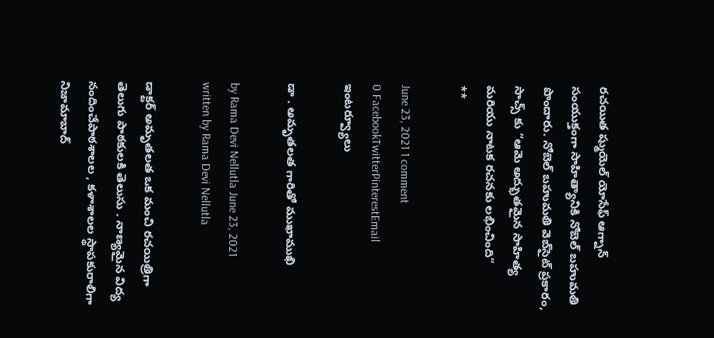రచయిత ష్ముయెల్ యోసేఫ్ ఆగ్నాన్ సంయుక్తంగా సాహిత్యానికి నోబెల్ బహుమతి పొందారు. నోబెల్ బహుమతి వెబ్‌సైట్ ప్రకారం, సాచ్స్ కు “ఆమె అద్భుతమైన సాహిత్య మరియు నాటక రచనకు లభించింది”
**

June 23, 2021 1 comment
0 FacebookTwitterPinterestEmail
ఇంట‌ర్వ్యూలు

డా . అమృతలత గారితో ముఖాముఖి

by Rama Devi Nellutla June 23, 2021
written by Rama Devi Nellutla

డాక్టర్ అమృతలత ఒక మంచి రచయిత్రిగా తెలుగు పాఠకులకి తెలుసు . నాణ్యమైన విద్య నందించేపాఠశాలల , కళాశాలల స్థాపకురాలిగా నిజామాబాద్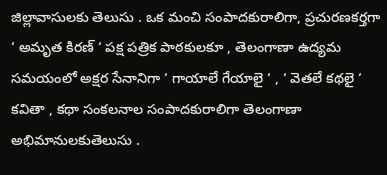జిల్లావాసులకు తెలుసు . ఒక మంచి సంపాదకురాలిగా, ప్రచురణకర్తగా ‘ అమృత కిరణ్ ‘ పక్ష పత్రిక పాఠకులకూ , తెలంగాణా ఉద్యమ సమయంలో అక్షర సేనానిగా ‘ గాయాలే గేయాలై ‘ , ‘ వెతలే కథలై ‘ కవితా , కథా సంకలనాల సంపాదకురాలిగా తెలంగాణా అభిమానులకుతెలుసు .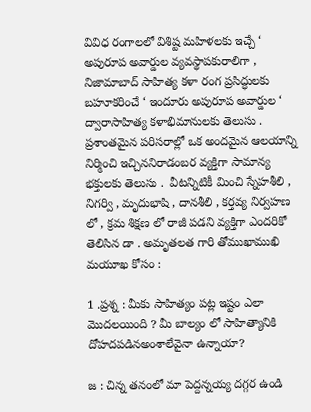వివిధ రంగాలలో విశిష్ట మహిళలకు ఇచ్చే ‘ అపురూప అవార్డుల వ్యవస్థాపకురాలిగా , నిజామాబాద్ సాహిత్య కళా రంగ ప్రసిద్ధులకు బహూకరించే ‘ ఇందూరు అపురూప అవార్డుల ‘ ద్వారాసాహిత్య కళాభిమానులకు తెలుసు . ప్రశాంతమైన పరిసరాల్లో ఒక అందమైన ఆలయాన్ని నిర్మించి ఇచ్చిననిరాడంబర వ్యక్తిగా సామాన్య భక్తులకు తెలుసు .  వీటన్నిటికీ మించి స్నేహశీలి , నిగర్వి , మృదుభాషి , దానశీలి , కర్తవ్య నిర్వహణ లో , క్రమ శిక్షణ లో రాజీ పడని వ్యక్తిగా ఎందరికో తెలిసిన డా . అమృతలత గారి తోముఖాముఖి మయూఖ కోసం :

1 .ప్రశ్న : మీకు సాహిత్యం పట్ల ఇష్టం ఎలా మొదలయింది ? మీ బాల్యం లో సాహిత్యానికి దోహదపడినఅంశాలేవైనా ఉన్నాయా?

జ : చిన్న తనంలో మా పెద్దన్నయ్య దగ్గర ఉండి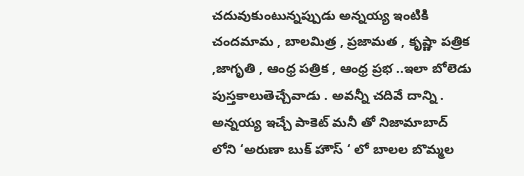చదువుకుంటున్నప్పుడు అన్నయ్య ఇంటికి చందమామ , బాలమిత్ర , ప్రజామత , కృష్ణా పత్రిక ,జాగృతి , ఆంధ్ర పత్రిక , ఆంధ్ర ప్రభ ..ఇలా బోలెడు పుస్తకాలుతెచ్చేవాడు . అవన్నీ చదివే దాన్ని . అన్నయ్య ఇచ్చే పాకెట్ మనీ తో నిజామాబాద్ లోని ‘అరుణా బుక్ హౌస్ ‘ లో బాలల బొమ్మల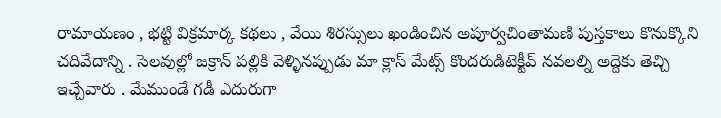రామాయణం , భట్టి విక్రమార్క కథలు , వేయి శిరస్సులు ఖండించిన అపూర్వచింతామణి పుస్తకాలు కొనుక్కొని చదివేదాన్ని . సెలవుల్లో జక్రాన్ పల్లికి వెళ్ళినప్పుడు మా క్లాస్ మేట్స్ కొందరుడిటెక్టీవ్ నవలల్ని అద్దెకు తెచ్చి ఇచ్చేవారు . మేముండే గడీ ఎదురుగా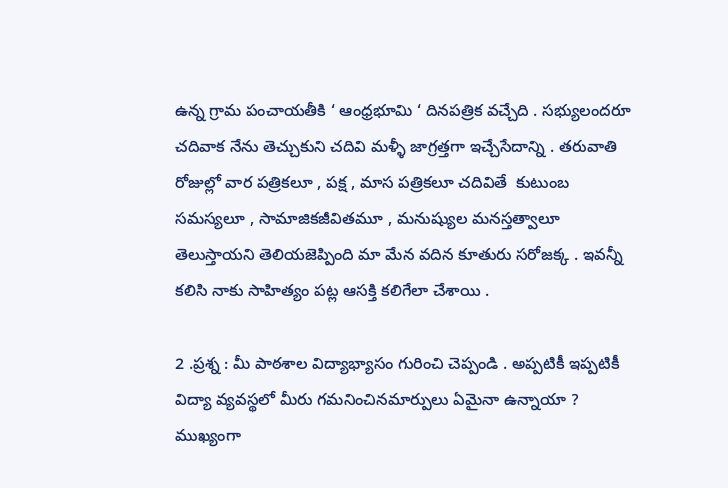ఉన్న గ్రామ పంచాయతీకి ‘ ఆంధ్రభూమి ‘ దినపత్రిక వచ్చేది . సభ్యులందరూ చదివాక నేను తెచ్చుకుని చదివి మళ్ళీ జాగ్రత్తగా ఇచ్చేసేదాన్ని . తరువాతి రోజుల్లో వార పత్రికలూ , పక్ష , మాస పత్రికలూ చదివితే  కుటుంబ సమస్యలూ , సామాజికజీవితమూ , మనుష్యుల మనస్తత్వాలూ తెలుస్తాయని తెలియజెప్పింది మా మేన వదిన కూతురు సరోజక్క . ఇవన్నీ కలిసి నాకు సాహిత్యం పట్ల ఆసక్తి కలిగేలా చేశాయి .

2 .ప్రశ్న : మీ పాఠశాల విద్యాభ్యాసం గురించి చెప్పండి . అప్పటికీ ఇప్పటికీ విద్యా వ్యవస్థలో మీరు గమనించినమార్పులు ఏమైనా ఉన్నాయా ? ముఖ్యంగా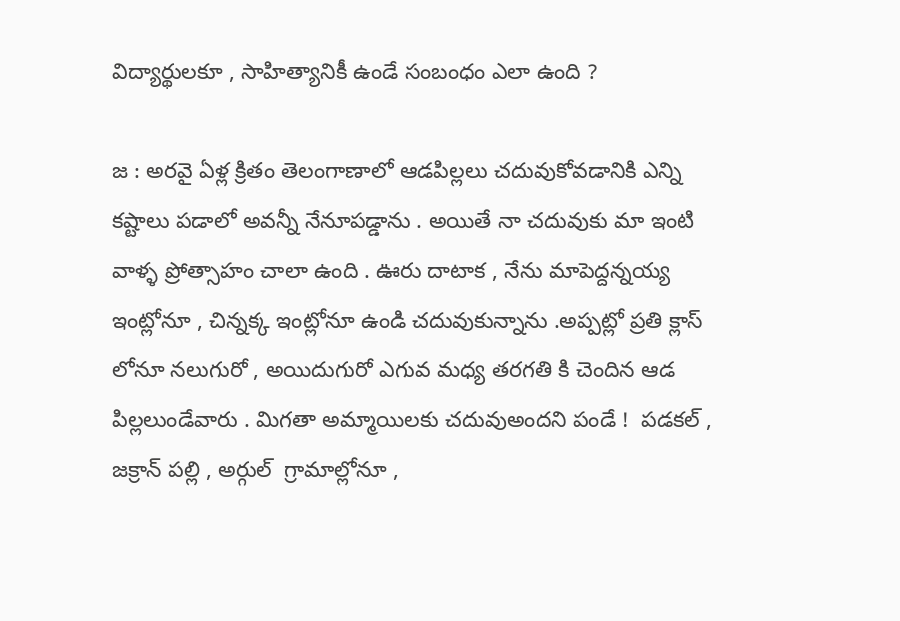విద్యార్థులకూ , సాహిత్యానికీ ఉండే సంబంధం ఎలా ఉంది ?

జ : అరవై ఏళ్ల క్రితం తెలంగాణాలో ఆడపిల్లలు చదువుకోవడానికి ఎన్ని కష్టాలు పడాలో అవన్నీ నేనూపడ్డాను . అయితే నా చదువుకు మా ఇంటి వాళ్ళ ప్రోత్సాహం చాలా ఉంది . ఊరు దాటాక , నేను మాపెద్దన్నయ్య ఇంట్లోనూ , చిన్నక్క ఇంట్లోనూ ఉండి చదువుకున్నాను .అప్పట్లో ప్రతి క్లాస్ లోనూ నలుగురో , అయిదుగురో ఎగువ మధ్య తరగతి కి చెందిన ఆడ పిల్లలుండేవారు . మిగతా అమ్మాయిలకు చదువుఅందని పండే !  పడకల్ , జక్రాన్ పల్లి , అర్గుల్  గ్రామాల్లోనూ ,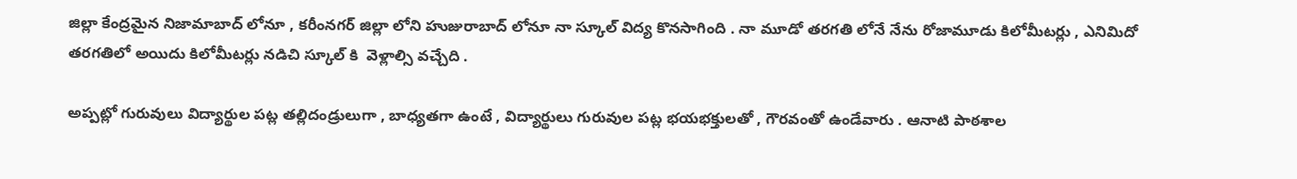జిల్లా కేంద్రమైన నిజామాబాద్ లోనూ , కరీంనగర్ జిల్లా లోని హుజురాబాద్ లోనూ నా స్కూల్ విద్య కొనసాగింది . నా మూడో తరగతి లోనే నేను రోజామూడు కిలోమీటర్లు , ఎనిమిదో తరగతిలో అయిదు కిలోమీటర్లు నడిచి స్కూల్ కి  వెళ్లాల్సి వచ్చేది .

అప్పట్లో గురువులు విద్యార్థుల పట్ల తల్లిదండ్రులుగా , బాధ్యతగా ఉంటే , విద్యార్థులు గురువుల పట్ల భయభక్తులతో , గౌరవంతో ఉండేవారు . ఆనాటి పాఠశాల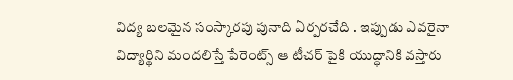విద్య బలమైన సంస్కారపు పునాది ఏర్పరచేది . ఇప్పుడు ఎవరైనా విద్యార్థిని మందలిస్తే పేరెంట్స్ ఆ టీచర్ పైకి యుద్ధానికి వస్తారు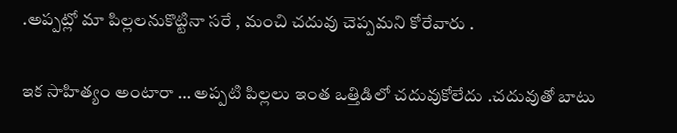.అప్పట్లో మా పిల్లలనుకొట్టినా సరే , మంచి చదువు చెప్పమని కోరేవారు .

ఇక సాహిత్యం అంటారా … అప్పటి పిల్లలు ఇంత ఒత్తిడిలో చదువుకోలేదు .చదువుతో బాటు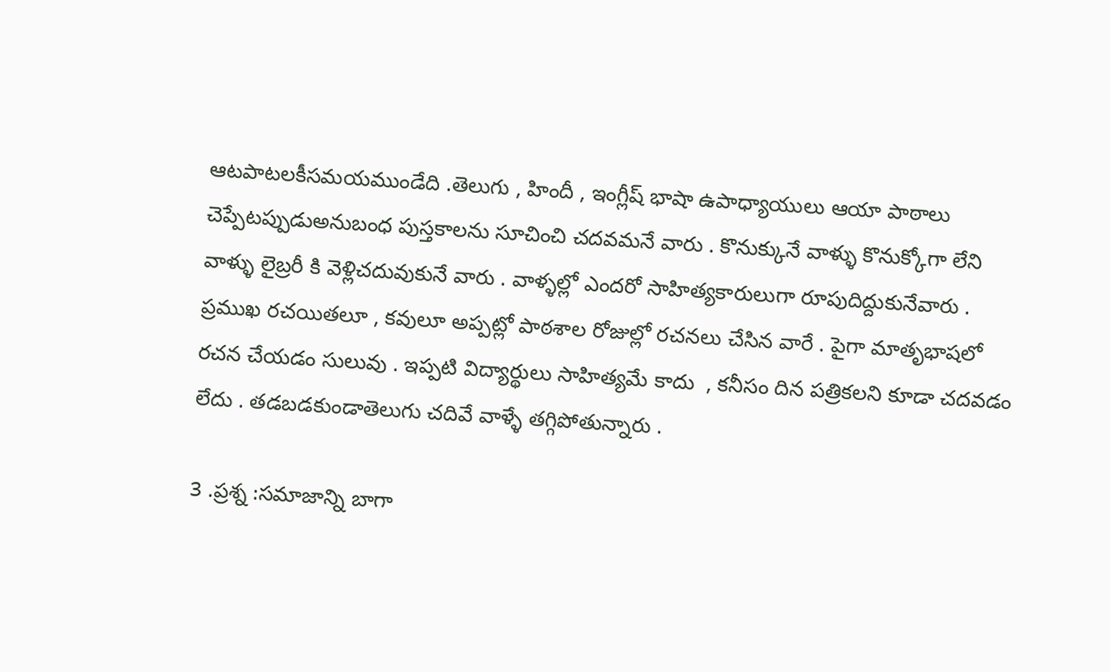ఆటపాటలకీసమయముండేది .తెలుగు , హిందీ , ఇంగ్లీష్ భాషా ఉపాధ్యాయులు ఆయా పాఠాలు చెప్పేటప్పుడుఅనుబంధ పుస్తకాలను సూచించి చదవమనే వారు . కొనుక్కునే వాళ్ళు కొనుక్కోగా లేని వాళ్ళు లైబ్రరీ కి వెళ్లిచదువుకునే వారు . వాళ్ళల్లో ఎందరో సాహిత్యకారులుగా రూపుదిద్దుకునేవారు . ప్రముఖ రచయితలూ , కవులూ అప్పట్లో పాఠశాల రోజుల్లో రచనలు చేసిన వారే . పైగా మాతృభాషలో రచన చేయడం సులువు . ఇప్పటి విద్యార్థులు సాహిత్యమే కాదు  , కనీసం దిన పత్రికలని కూడా చదవడం లేదు . తడబడకుండాతెలుగు చదివే వాళ్ళే తగ్గిపోతున్నారు .

3 .ప్రశ్న :సమాజాన్ని బాగా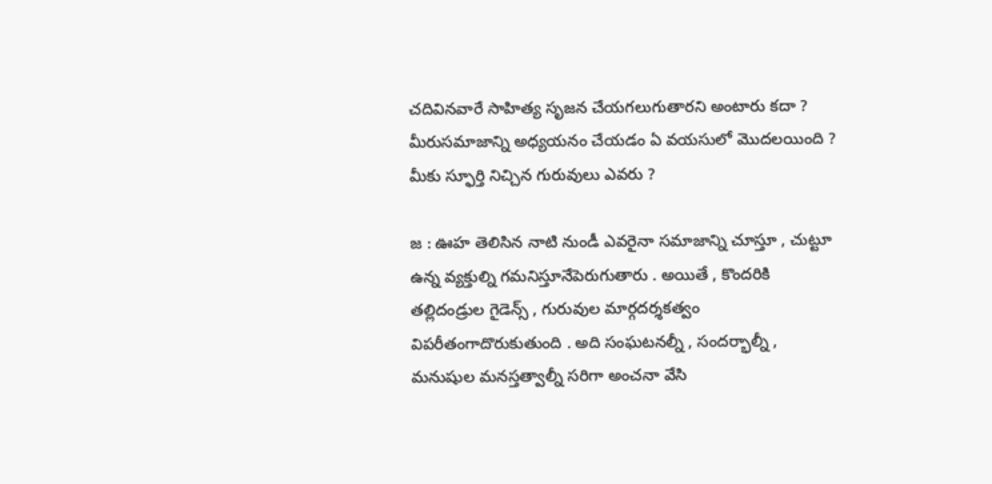చదివినవారే సాహిత్య సృజన చేయగలుగుతారని అంటారు కదా ? మీరుసమాజాన్ని అధ్యయనం చేయడం ఏ వయసులో మొదలయింది ? మీకు స్ఫూర్తి నిచ్చిన గురువులు ఎవరు ?

జ : ఊహ తెలిసిన నాటి నుండీ ఎవరైనా సమాజాన్ని చూస్తూ , చుట్టూ ఉన్న వ్యక్తుల్ని గమనిస్తూనేపెరుగుతారు . అయితే , కొందరికి తల్లిదండ్రుల గైడెన్స్ , గురువుల మార్గదర్శకత్వం విపరీతంగాదొరుకుతుంది . అది సంఘటనల్నీ , సందర్భాల్నీ , మనుషుల మనస్తత్వాల్నీ సరిగా అంచనా వేసి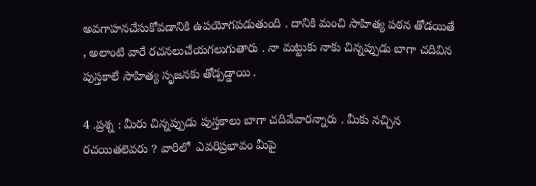అవగాహనచేసుకోవడానికి ఉపయోగపడుతుంది . దానికి మంచి సాహిత్య పఠన తోడయితే , అలాంటి వారే రచనలుచేయగలుగుతారు . నా మట్టుకు నాకు చిన్నప్పుడు బాగా చదివిన పుస్తకాలే సాహిత్య సృజనకు తోడ్పడ్డాయి .

4 .ప్రశ్న : మీరు చిన్నప్పుడు పుస్తకాలు బాగా చదివేవారన్నారు . మీకు నచ్చిన రచయితలెవరు ? వారిలో  ఎవరిప్రభావం మీపై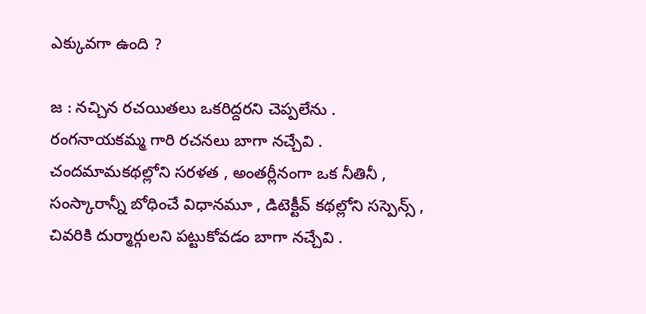ఎక్కువగా ఉంది ?

జ : నచ్చిన రచయితలు ఒకరిద్దరని చెప్పలేను . రంగనాయకమ్మ గారి రచనలు బాగా నచ్చేవి . చందమామకథల్లోని సరళత , అంతర్లీనంగా ఒక నీతినీ , సంస్కారాన్నీ బోధించే విధానమూ , డిటెక్టీవ్ కథల్లోని సస్పెన్స్ , చివరికి దుర్మార్గులని పట్టుకోవడం బాగా నచ్చేవి .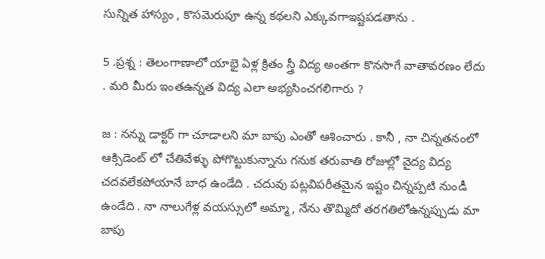సున్నిత హాస్యం , కొసమెరుపూ ఉన్న కథలని ఎక్కువగాఇష్టపడతాను .

5 .ప్రశ్న : తెలంగాణాలో యాభై ఏళ్ల క్రితం స్త్రీ విద్య అంతగా కొనసాగే వాతావరణం లేదు . మరి మీరు ఇంతఉన్నత విద్య ఎలా అభ్యసించగలిగారు ?

జ : నన్ను డాక్టర్ గా చూడాలని మా బాపు ఎంతో ఆశించారు . కానీ , నా చిన్నతనంలో ఆక్సిడెంట్ లో చేతివేళ్ళు పోగొట్టుకున్నాను గనుక తరువాతి రోజుల్లో వైద్య విద్య  చదవలేకపోయానే బాధ ఉండేది . చదువు పట్లవిపరీతమైన ఇష్టం చిన్నప్పటి నుండీ ఉండేది . నా నాలుగేళ్ల వయస్సులో అమ్మా , నేను తొమ్మిదో తరగతిలోఉన్నప్పుడు మా బాపు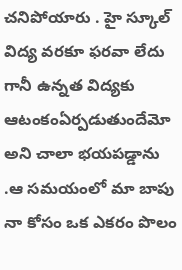చనిపోయారు . హై స్కూల్ విద్య వరకూ ఫరవా లేదు గానీ ఉన్నత విద్యకు ఆటంకంఏర్పడుతుందేమో అని చాలా భయపడ్డాను .ఆ సమయంలో మా బాపు నా కోసం ఒక ఎకరం పొలం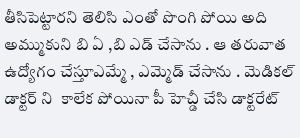తీసిపెట్టారని తెలిసి ఎంతో పొంగి పోయి అది అమ్ముకుని బి ఏ ,బి ఎడ్ చేసాను . ఆ తరువాత ఉద్యోగం చేస్తూఎమ్మే , ఎమ్మెడ్ చేసాను . మెడికల్ డాక్టర్ ని  కాలేక పోయినా పీ హెచ్డీ చేసి డాక్టరేట్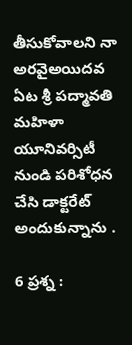తీసుకోవాలని నా అరవైఅయిదవ ఏట శ్రీ పద్మావతి మహిళా యూనివర్సిటీ నుండి పరిశోధన చేసి డాక్టరేట్ అందుకున్నాను .

6 ప్రశ్న :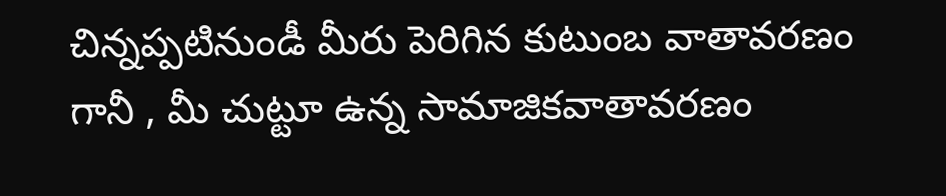చిన్నప్పటినుండీ మీరు పెరిగిన కుటుంబ వాతావరణం గానీ , మీ చుట్టూ ఉన్న సామాజికవాతావరణం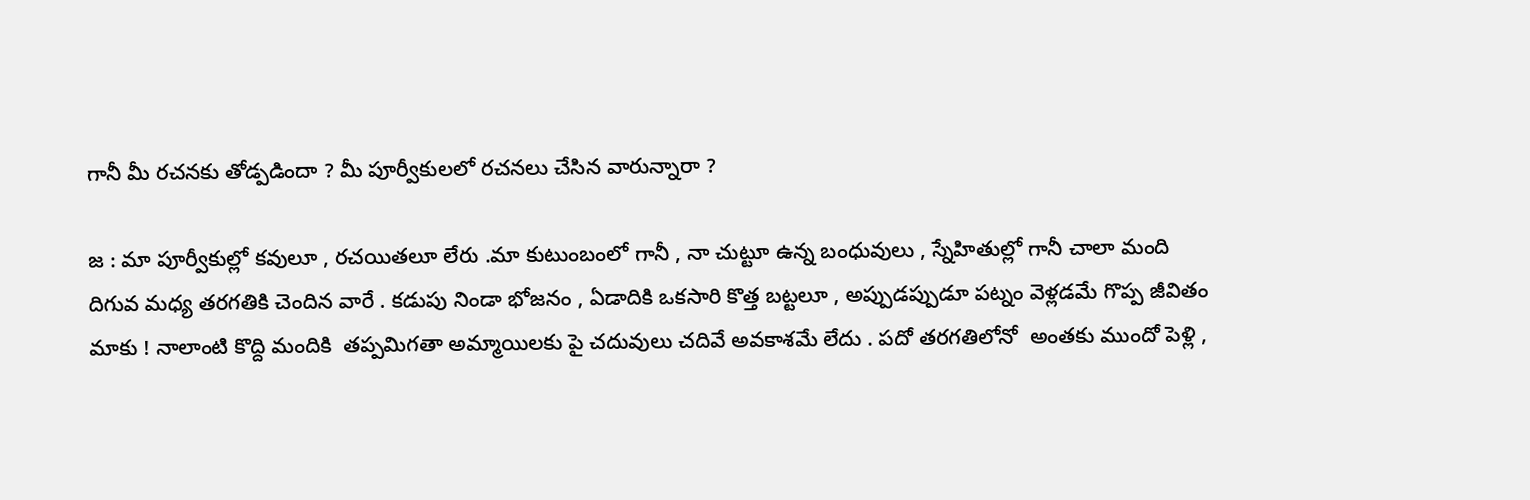గానీ మీ రచనకు తోడ్పడిందా ? మీ పూర్వీకులలో రచనలు చేసిన వారున్నారా ?

జ : మా పూర్వీకుల్లో కవులూ , రచయితలూ లేరు .మా కుటుంబంలో గానీ , నా చుట్టూ ఉన్న బంధువులు , స్నేహితుల్లో గానీ చాలా మంది దిగువ మధ్య తరగతికి చెందిన వారే . కడుపు నిండా భోజనం , ఏడాదికి ఒకసారి కొత్త బట్టలూ , అప్పుడప్పుడూ పట్నం వెళ్లడమే గొప్ప జీవితం మాకు ! నాలాంటి కొద్ది మందికి  తప్పమిగతా అమ్మాయిలకు పై చదువులు చదివే అవకాశమే లేదు . పదో తరగతిలోనో  అంతకు ముందో పెళ్లి ,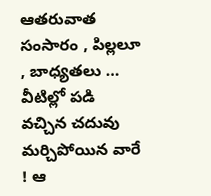ఆతరువాత సంసారం , పిల్లలూ , బాధ్యతలు … వీటిల్లో పడి వచ్చిన చదువు మర్చిపోయిన వారే ! ఆ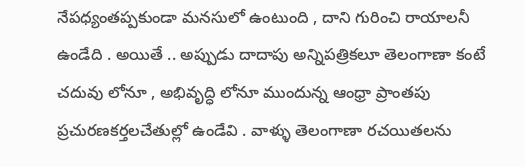నేపధ్యంతప్పకుండా మనసులో ఉంటుంది , దాని గురించి రాయాలనీ ఉండేది . అయితే .. అప్పుడు దాదాపు అన్నిపత్రికలూ తెలంగాణా కంటే చదువు లోనూ , అభివృద్ధి లోనూ ముందున్న ఆంధ్రా ప్రాంతపు ప్రచురణకర్తలచేతుల్లో ఉండేవి . వాళ్ళు తెలంగాణా రచయితలను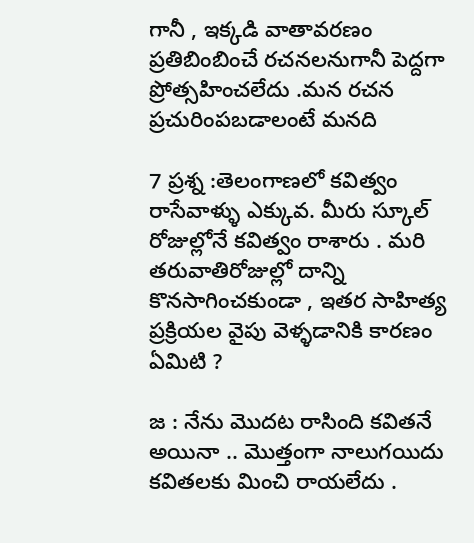గానీ , ఇక్కడి వాతావరణం ప్రతిబింబించే రచనలనుగానీ పెద్దగా ప్రోత్సహించలేదు .మన రచన ప్రచురింపబడాలంటే మనది

7 ప్రశ్న :తెలంగాణలో కవిత్వం రాసేవాళ్ళు ఎక్కువ. మీరు స్కూల్ రోజుల్లోనే కవిత్వం రాశారు . మరి తరువాతిరోజుల్లో దాన్ని కొనసాగించకుండా , ఇతర సాహిత్య ప్రక్రియల వైపు వెళ్ళడానికి కారణం ఏమిటి ?

జ : నేను మొదట రాసింది కవితనే అయినా .. మొత్తంగా నాలుగయిదు కవితలకు మించి రాయలేదు .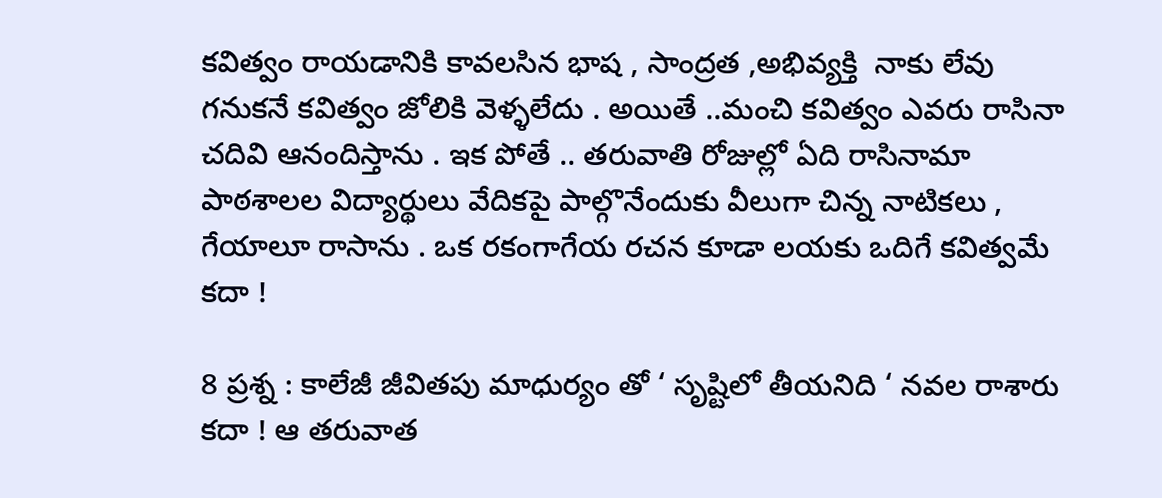కవిత్వం రాయడానికి కావలసిన భాష , సాంద్రత ,అభివ్యక్తి  నాకు లేవు గనుకనే కవిత్వం జోలికి వెళ్ళలేదు . అయితే ..మంచి కవిత్వం ఎవరు రాసినా చదివి ఆనందిస్తాను . ఇక పోతే .. తరువాతి రోజుల్లో ఏది రాసినామా పాఠశాలల విద్యార్థులు వేదికపై పాల్గొనేందుకు వీలుగా చిన్న నాటికలు , గేయాలూ రాసాను . ఒక రకంగాగేయ రచన కూడా లయకు ఒదిగే కవిత్వమే కదా !

8 ప్రశ్న : కాలేజీ జీవితపు మాధుర్యం తో ‘ సృష్టిలో తీయనిది ‘ నవల రాశారు కదా ! ఆ తరువాత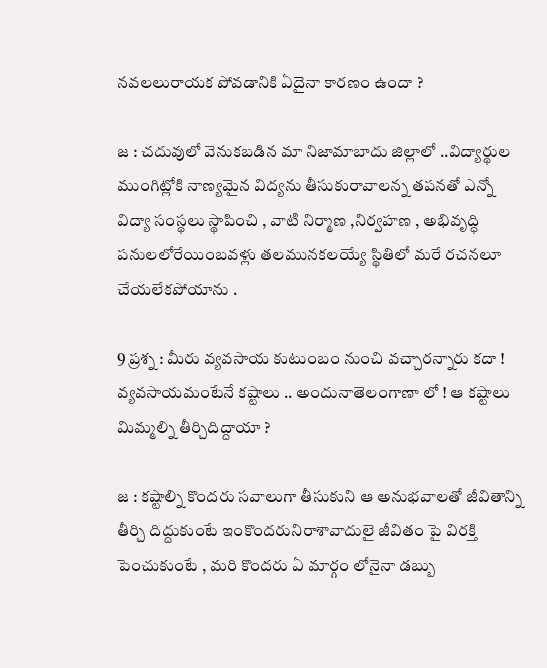నవలలురాయక పోవడానికి ఏదైనా కారణం ఉందా ?

జ : చదువులో వెనుకబడిన మా నిజామాబాదు జిల్లాలో ..విద్యార్థుల ముంగిట్లోకి నాణ్యమైన విద్యను తీసుకురావాలన్న తపనతో ఎన్నో విద్యా సంస్థలు స్థాపించి , వాటి నిర్మాణ ,నిర్వహణ , అభివృద్ధి పనులలోరేయింబవళ్లు తలమునకలయ్యే స్థితిలో మరే రచనలూ చేయలేకపోయాను .

9 ప్రశ్న : మీరు వ్యవసాయ కుటుంబం నుంచి వచ్చారన్నారు కదా ! వ్యవసాయమంటేనే కష్టాలు .. అందునాతెలంగాణా లో ! ఆ కష్టాలు మిమ్మల్ని తీర్చిదిద్దాయా ?

జ : కష్టాల్ని కొందరు సవాలుగా తీసుకుని ఆ అనుభవాలతో జీవితాన్ని తీర్చి దిద్దుకుంటే ఇంకొందరునిరాశావాదులై జీవితం పై విరక్తి పెంచుకుంటే , మరి కొందరు ఏ మార్గం లోనైనా డబ్బు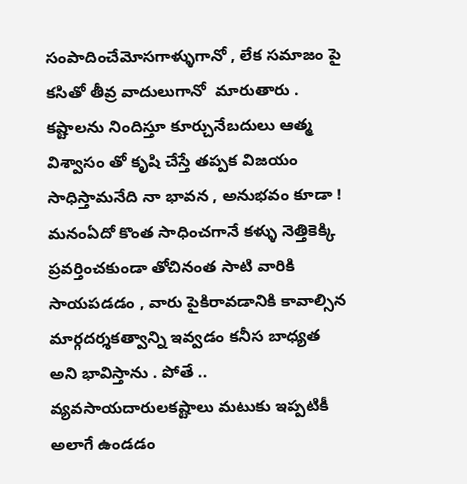సంపాదించేమోసగాళ్ళుగానో , లేక సమాజం పై కసితో తీవ్ర వాదులుగానో  మారుతారు . కష్టాలను నిందిస్తూ కూర్చునేబదులు ఆత్మ విశ్వాసం తో కృషి చేస్తే తప్పక విజయం సాధిస్తామనేది నా భావన , అనుభవం కూడా ! మనంఏదో కొంత సాధించగానే కళ్ళు నెత్తికెక్కి ప్రవర్తించకుండా తోచినంత సాటి వారికి సాయపడడం , వారు పైకిరావడానికి కావాల్సిన మార్గదర్శకత్వాన్ని ఇవ్వడం కనీస బాధ్యత అని భావిస్తాను . పోతే .. వ్యవసాయదారులకష్టాలు మటుకు ఇప్పటికీ అలాగే ఉండడం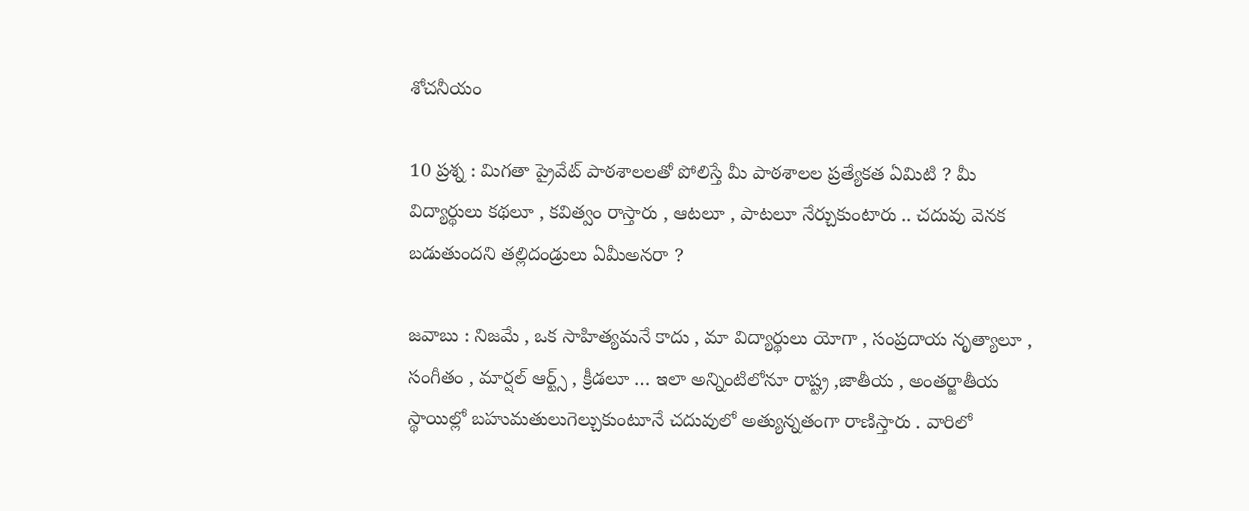శోచనీయం

10 ప్రశ్న : మిగతా ప్రైవేట్ పాఠశాలలతో పోలిస్తే మీ పాఠశాలల ప్రత్యేకత ఏమిటి ? మీ విద్యార్థులు కథలూ , కవిత్వం రాస్తారు , ఆటలూ , పాటలూ నేర్చుకుంటారు .. చదువు వెనక బడుతుందని తల్లిదండ్రులు ఏమీఅనరా ?

జవాబు : నిజమే , ఒక సాహిత్యమనే కాదు , మా విద్యార్థులు యోగా , సంప్రదాయ నృత్యాలూ , సంగీతం , మార్షల్ ఆర్ట్స్ , క్రీడలూ … ఇలా అన్నింటిలోనూ రాష్ట్ర ,జాతీయ , అంతర్జాతీయ స్థాయిల్లో బహుమతులుగెల్చుకుంటూనే చదువులో అత్యున్నతంగా రాణిస్తారు . వారిలో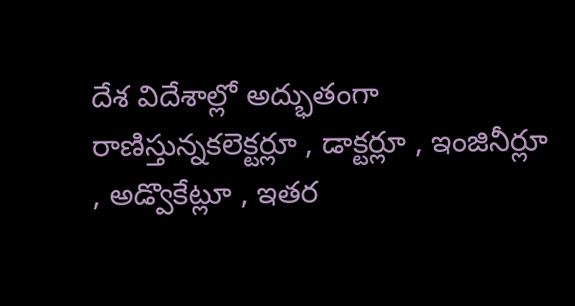దేశ విదేశాల్లో అద్భుతంగా రాణిస్తున్నకలెక్టర్లూ , డాక్టర్లూ , ఇంజినీర్లూ , అడ్వొకేట్లూ , ఇతర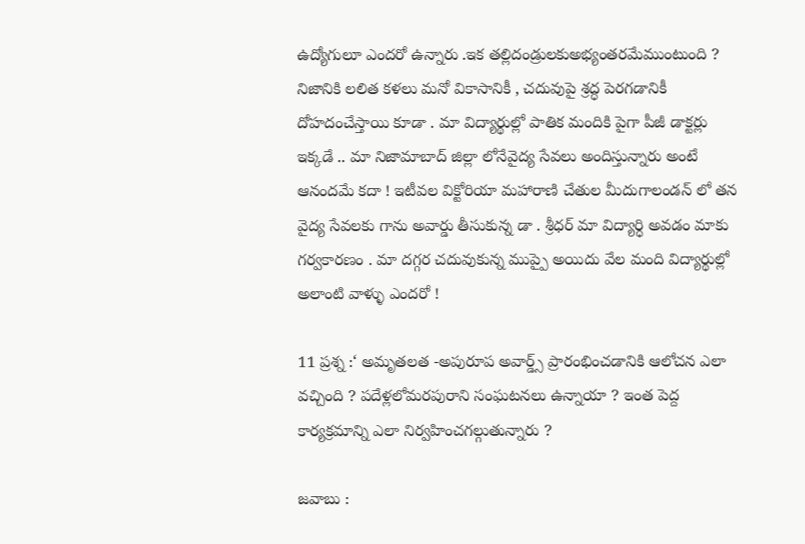ఉద్యోగులూ ఎందరో ఉన్నారు .ఇక తల్లిదండ్రులకుఅభ్యంతరమేముంటుంది ? నిజానికి లలిత కళలు మనో వికాసానికీ , చదువుపై శ్రద్ధ పెరగడానికీ దోహదంచేస్తాయి కూడా . మా విద్యార్థుల్లో పాతిక మందికి పైగా పీజీ డాక్టర్లు ఇక్కడే .. మా నిజామాబాద్ జిల్లా లోనేవైద్య సేవలు అందిస్తున్నారు అంటే ఆనందమే కదా ! ఇటీవల విక్టోరియా మహారాణి చేతుల మీదుగాలండన్ లో తన వైద్య సేవలకు గాను అవార్డు తీసుకున్న డా . శ్రీధర్ మా విద్యార్ధి అవడం మాకు గర్వకారణం . మా దగ్గర చదువుకున్న ముప్పై అయిదు వేల మంది విద్యార్థుల్లో అలాంటి వాళ్ళు ఎందరో !

11 ప్రశ్న :‘ అమృతలత -అపురూప అవార్డ్స్ ప్రారంభించడానికి ఆలోచన ఎలా వచ్చింది ? పదేళ్లలోమరపురాని సంఘటనలు ఉన్నాయా ? ఇంత పెద్ద కార్యక్రమాన్ని ఎలా నిర్వహించగల్గుతున్నారు ?

జవాబు :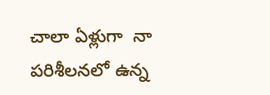చాలా ఏళ్లుగా  నా పరిశీలనలో ఉన్న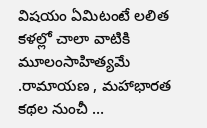విషయం ఏమిటంటే లలిత కళల్లో చాలా వాటికి మూలంసాహిత్యమే .రామాయణ , మహాభారత కథల నుంచీ …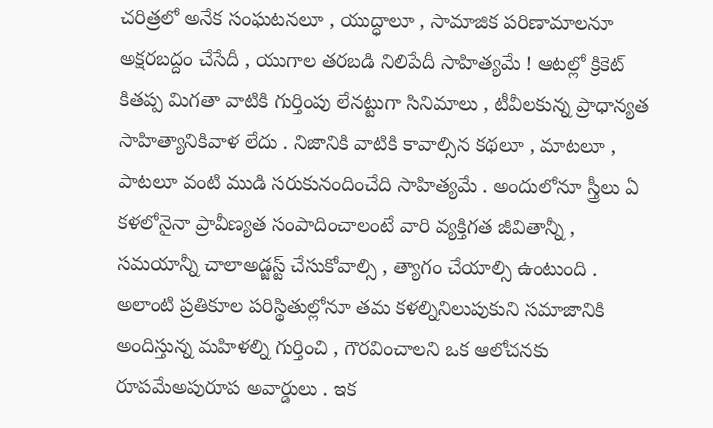చరిత్రలో అనేక సంఘటనలూ , యుద్ధాలూ , సామాజిక పరిణామాలనూ అక్షరబద్దం చేసేదీ , యుగాల తరబడి నిలిపేదీ సాహిత్యమే ! ఆటల్లో క్రికెట్ కితప్ప మిగతా వాటికి గుర్తింపు లేనట్టుగా సినిమాలు , టీవీలకున్న ప్రాధాన్యత సాహిత్యానికివాళ లేదు . నిజానికి వాటికి కావాల్సిన కథలూ , మాటలూ , పాటలూ వంటి ముడి సరుకునందించేది సాహిత్యమే . అందులోనూ స్త్రీలు ఏ కళలోనైనా ప్రావీణ్యత సంపాదించాలంటే వారి వ్యక్తిగత జీవితాన్నీ , సమయాన్నీ చాలాఅడ్జస్ట్ చేసుకోవాల్సి , త్యాగం చేయాల్సి ఉంటుంది . అలాంటి ప్రతికూల పరిస్థితుల్లోనూ తమ కళల్నినిలుపుకుని సమాజానికి అందిస్తున్న మహిళల్ని గుర్తించి , గౌరవించాలని ఒక ఆలోచనకు రూపమేఅపురూప అవార్డులు . ఇక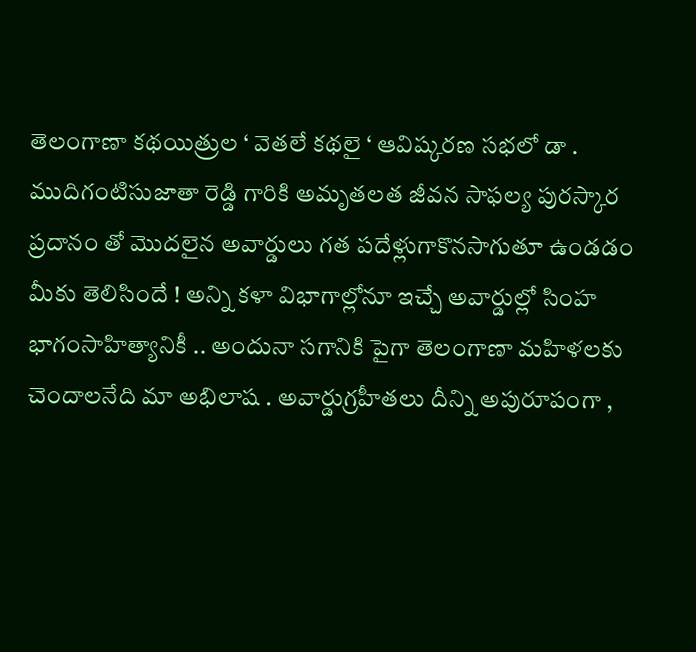తెలంగాణా కథయిత్రుల ‘ వెతలే కథలై ‘ ఆవిష్కరణ సభలో డా . ముదిగంటిసుజాతా రెడ్డి గారికి అమృతలత జీవన సాఫల్య పురస్కార ప్రదానం తో మొదలైన అవార్డులు గత పదేళ్లుగాకొనసాగుతూ ఉండడం మీకు తెలిసిందే ! అన్ని కళా విభాగాల్లోనూ ఇచ్చే అవార్డుల్లో సింహ భాగంసాహిత్యానికీ .. అందునా సగానికి పైగా తెలంగాణా మహిళలకు చెందాలనేది మా అభిలాష . అవార్డుగ్రహీతలు దీన్ని అపురూపంగా ,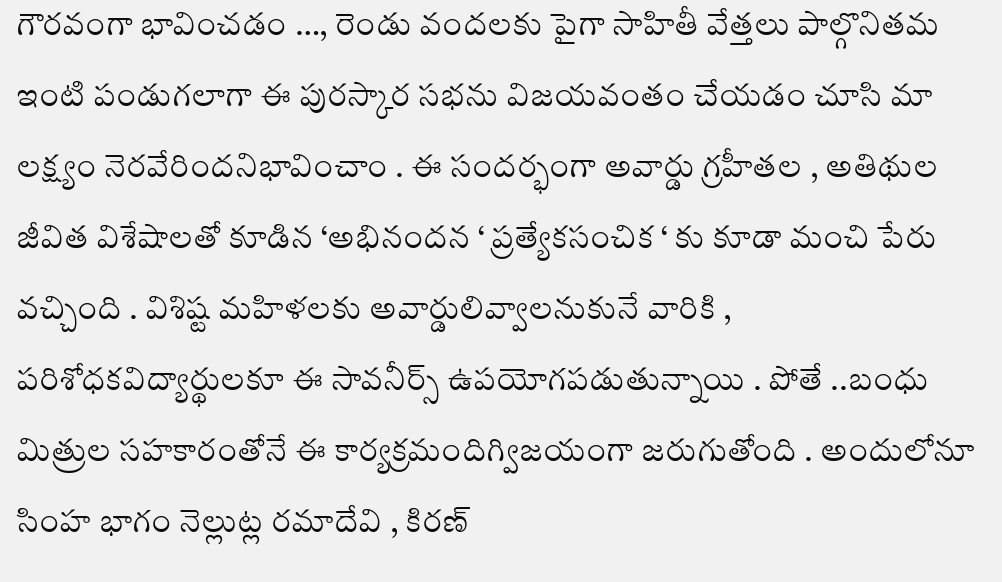గౌరవంగా భావించడం …, రెండు వందలకు పైగా సాహితీ వేత్తలు పాల్గొనితమ ఇంటి పండుగలాగా ఈ పురస్కార సభను విజయవంతం చేయడం చూసి మా లక్ష్యం నెరవేరిందనిభావించాం . ఈ సందర్భంగా అవార్డు గ్రహీతల , అతిథుల జీవిత విశేషాలతో కూడిన ‘అభినందన ‘ ప్రత్యేకసంచిక ‘ కు కూడా మంచి పేరు వచ్చింది . విశిష్ట మహిళలకు అవార్డులివ్వాలనుకునే వారికి , పరిశోధకవిద్యార్థులకూ ఈ సావనీర్స్ ఉపయోగపడుతున్నాయి . పోతే ..బంధు మిత్రుల సహకారంతోనే ఈ కార్యక్రమందిగ్విజయంగా జరుగుతోంది . అందులోనూ సింహ భాగం నెల్లుట్ల రమాదేవి , కిరణ్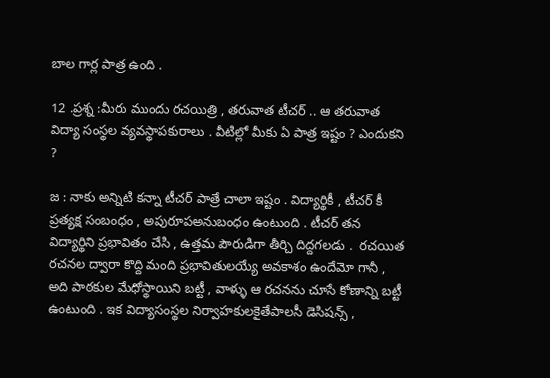బాల గార్ల పాత్ర ఉంది .

12 .ప్రశ్న :మీరు ముందు రచయిత్రి , తరువాత టీచర్ .. ఆ తరువాత విద్యా సంస్థల వ్యవస్థాపకురాలు . వీటిల్లో మీకు ఏ పాత్ర ఇష్టం ? ఎందుకని ?

జ : నాకు అన్నిటి కన్నా టీచర్ పాత్రే చాలా ఇష్టం . విద్యార్థికీ , టీచర్ కీ ప్రత్యక్ష సంబంధం , అపురూపఅనుబంధం ఉంటుంది . టీచర్ తన విద్యార్థిని ప్రభావితం చేసి , ఉత్తమ పౌరుడిగా తీర్చి దిద్దగలడు .  రచయిత రచనల ద్వారా కొద్ది మంది ప్రభావితులయ్యే అవకాశం ఉందేమో గానీ , అది పాఠకుల మేధోస్థాయిని బట్టీ , వాళ్ళు ఆ రచనను చూసే కోణాన్ని బట్టీ ఉంటుంది . ఇక విద్యాసంస్థల నిర్వాహకులకైతేపాలసీ డెసిషన్స్ ,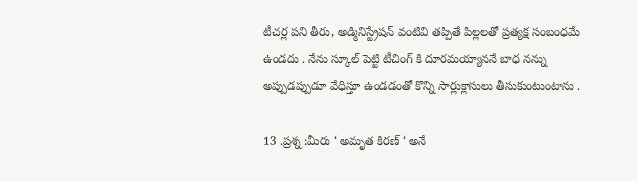టీచర్ల పని తీరు, అడ్మినిస్ట్రేషన్ వంటివి తప్పితే పిల్లలతో ప్రత్యక్ష సంబంధమే ఉండదు . నేను స్కూల్ పెట్టి టీచింగ్ కి దూరమయ్యాననే బాధ నన్ను అప్పుడప్పుడూ వేధిస్తూ ఉండడంతో కొన్ని సార్లుక్లాసులు తీసుకుంటుంటాను .

13 .ప్రశ్న :మీరు ‘ అమృత కిరణ్ ‘ అనే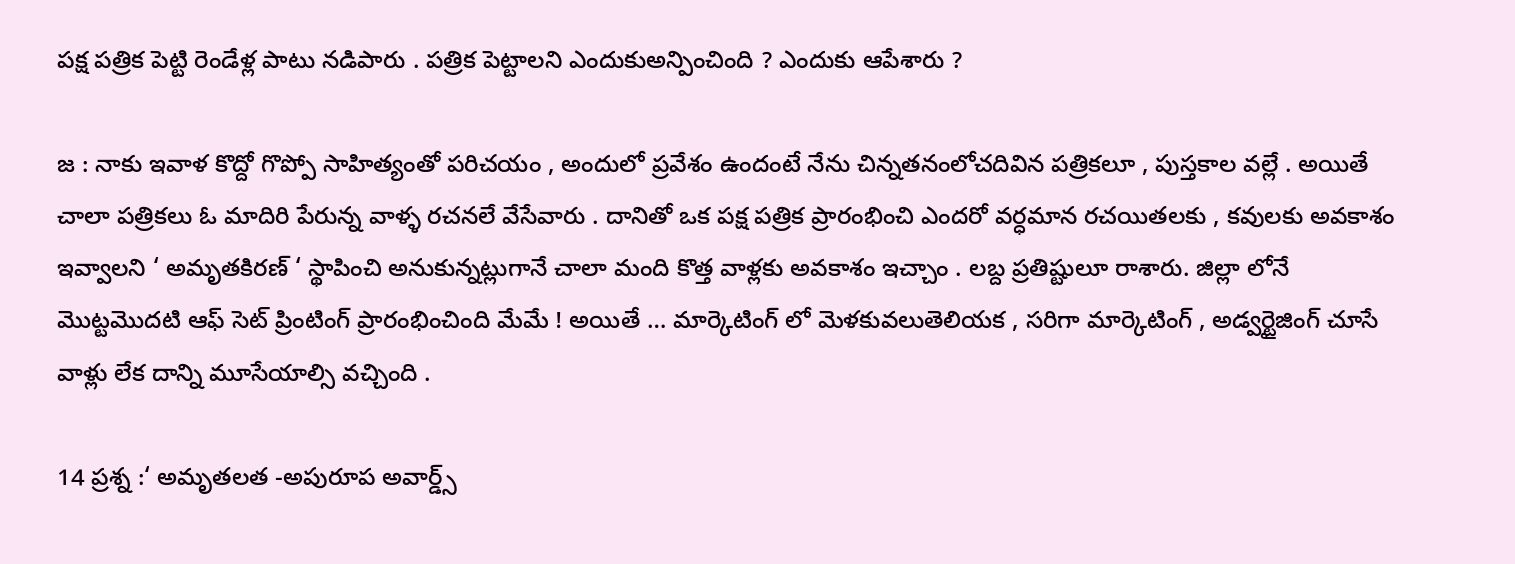పక్ష పత్రిక పెట్టి రెండేళ్ల పాటు నడిపారు . పత్రిక పెట్టాలని ఎందుకుఅన్పించింది ? ఎందుకు ఆపేశారు ?

జ : నాకు ఇవాళ కొద్దో గొప్పో సాహిత్యంతో పరిచయం , అందులో ప్రవేశం ఉందంటే నేను చిన్నతనంలోచదివిన పత్రికలూ , పుస్తకాల వల్లే . అయితే చాలా పత్రికలు ఓ మాదిరి పేరున్న వాళ్ళ రచనలే వేసేవారు . దానితో ఒక పక్ష పత్రిక ప్రారంభించి ఎందరో వర్ధమాన రచయితలకు , కవులకు అవకాశం ఇవ్వాలని ‘ అమృతకిరణ్ ‘ స్థాపించి అనుకున్నట్లుగానే చాలా మంది కొత్త వాళ్లకు అవకాశం ఇచ్చాం . లబ్ద ప్రతిష్టులూ రాశారు. జిల్లా లోనే మొట్టమొదటి ఆఫ్ సెట్ ప్రింటింగ్ ప్రారంభించింది మేమే ! అయితే … మార్కెటింగ్ లో మెళకువలుతెలియక , సరిగా మార్కెటింగ్ , అడ్వర్టైజింగ్ చూసే వాళ్లు లేక దాన్ని మూసేయాల్సి వచ్చింది .

14 ప్రశ్న :‘ అమృతలత -అపురూప అవార్డ్స్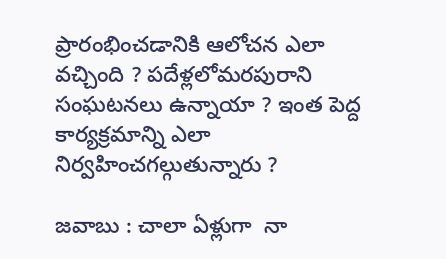ప్రారంభించడానికి ఆలోచన ఎలా వచ్చింది ? పదేళ్లలోమరపురాని సంఘటనలు ఉన్నాయా ? ఇంత పెద్ద కార్యక్రమాన్ని ఎలా నిర్వహించగల్గుతున్నారు ?

జవాబు : చాలా ఏళ్లుగా  నా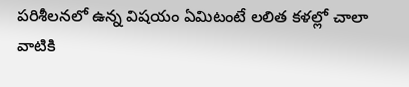పరిశీలనలో ఉన్న విషయం ఏమిటంటే లలిత కళల్లో చాలా వాటికి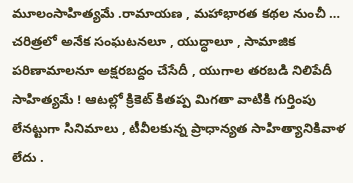మూలంసాహిత్యమే .రామాయణ , మహాభారత కథల నుంచీ … చరిత్రలో అనేక సంఘటనలూ , యుద్ధాలూ , సామాజిక పరిణామాలనూ అక్షరబద్దం చేసేదీ , యుగాల తరబడి నిలిపేదీ సాహిత్యమే ! ఆటల్లో క్రికెట్ కితప్ప మిగతా వాటికి గుర్తింపు లేనట్టుగా సినిమాలు , టీవీలకున్న ప్రాధాన్యత సాహిత్యానికివాళ లేదు .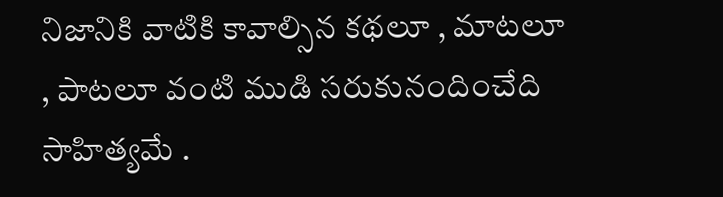నిజానికి వాటికి కావాల్సిన కథలూ , మాటలూ , పాటలూ వంటి ముడి సరుకునందించేది సాహిత్యమే .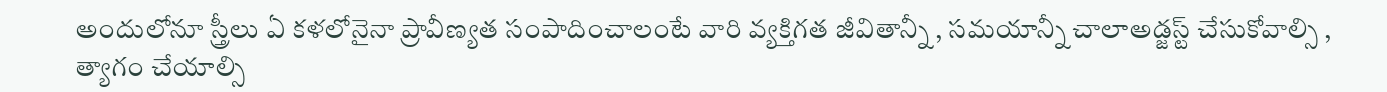అందులోనూ స్త్రీలు ఏ కళలోనైనా ప్రావీణ్యత సంపాదించాలంటే వారి వ్యక్తిగత జీవితాన్నీ , సమయాన్నీ చాలాఅడ్జస్ట్ చేసుకోవాల్సి , త్యాగం చేయాల్సి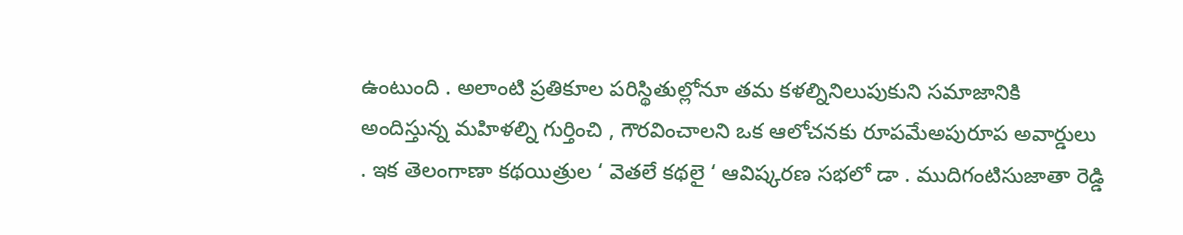ఉంటుంది . అలాంటి ప్రతికూల పరిస్థితుల్లోనూ తమ కళల్నినిలుపుకుని సమాజానికి అందిస్తున్న మహిళల్ని గుర్తించి , గౌరవించాలని ఒక ఆలోచనకు రూపమేఅపురూప అవార్డులు . ఇక తెలంగాణా కథయిత్రుల ‘ వెతలే కథలై ‘ ఆవిష్కరణ సభలో డా . ముదిగంటిసుజాతా రెడ్డి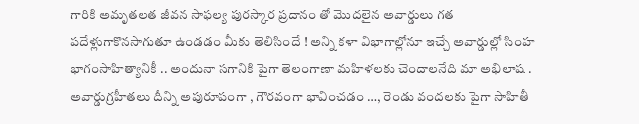గారికి అమృతలత జీవన సాఫల్య పురస్కార ప్రదానం తో మొదలైన అవార్డులు గత పదేళ్లుగాకొనసాగుతూ ఉండడం మీకు తెలిసిందే ! అన్ని కళా విభాగాల్లోనూ ఇచ్చే అవార్డుల్లో సింహ భాగంసాహిత్యానికీ .. అందునా సగానికి పైగా తెలంగాణా మహిళలకు చెందాలనేది మా అభిలాష . అవార్డుగ్రహీతలు దీన్ని అపురూపంగా , గౌరవంగా భావించడం …, రెండు వందలకు పైగా సాహితీ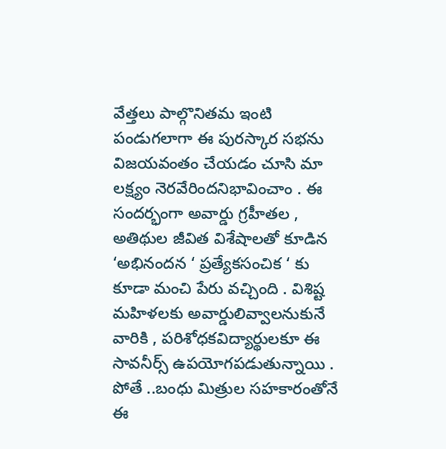వేత్తలు పాల్గొనితమ ఇంటి పండుగలాగా ఈ పురస్కార సభను విజయవంతం చేయడం చూసి మా లక్ష్యం నెరవేరిందనిభావించాం . ఈ సందర్భంగా అవార్డు గ్రహీతల , అతిథుల జీవిత విశేషాలతో కూడిన ‘అభినందన ‘ ప్రత్యేకసంచిక ‘ కు కూడా మంచి పేరు వచ్చింది . విశిష్ట మహిళలకు అవార్డులివ్వాలనుకునే వారికి , పరిశోధకవిద్యార్థులకూ ఈ సావనీర్స్ ఉపయోగపడుతున్నాయి . పోతే ..బంధు మిత్రుల సహకారంతోనే ఈ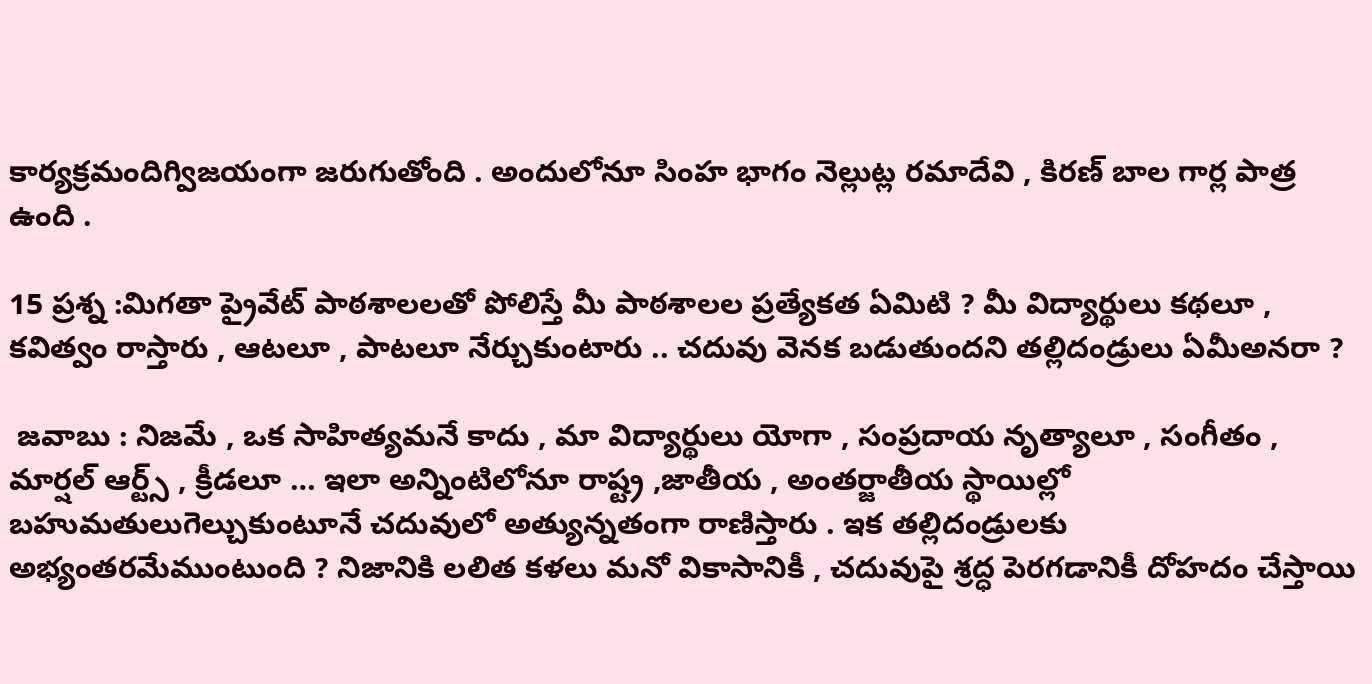కార్యక్రమందిగ్విజయంగా జరుగుతోంది . అందులోనూ సింహ భాగం నెల్లుట్ల రమాదేవి , కిరణ్ బాల గార్ల పాత్ర ఉంది .

15 ప్రశ్న :మిగతా ప్రైవేట్ పాఠశాలలతో పోలిస్తే మీ పాఠశాలల ప్రత్యేకత ఏమిటి ? మీ విద్యార్థులు కథలూ , కవిత్వం రాస్తారు , ఆటలూ , పాటలూ నేర్చుకుంటారు .. చదువు వెనక బడుతుందని తల్లిదండ్రులు ఏమీఅనరా ?

 జవాబు : నిజమే , ఒక సాహిత్యమనే కాదు , మా విద్యార్థులు యోగా , సంప్రదాయ నృత్యాలూ , సంగీతం , మార్షల్ ఆర్ట్స్ , క్రీడలూ … ఇలా అన్నింటిలోనూ రాష్ట్ర ,జాతీయ , అంతర్జాతీయ స్థాయిల్లో బహుమతులుగెల్చుకుంటూనే చదువులో అత్యున్నతంగా రాణిస్తారు . ఇక తల్లిదండ్రులకు అభ్యంతరమేముంటుంది ? నిజానికి లలిత కళలు మనో వికాసానికీ , చదువుపై శ్రద్ధ పెరగడానికీ దోహదం చేస్తాయి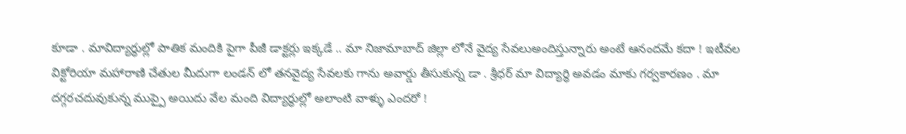కూడా . మావిద్యార్థుల్లో పాతిక మందికి పైగా పీజీ డాక్టర్లు ఇక్కడే .. మా నిజామాబాద్ జిల్లా లోనే వైద్య సేవలుఅందిస్తున్నారు అంటే ఆనందమే కదా ! ఇటీవల విక్టోరియా మహారాణి చేతుల మీదుగా లండన్ లో తనవైద్య సేవలకు గాను అవార్డు తీసుకున్న డా . శ్రీధర్ మా విద్యార్ధి అవడం మాకు గర్వకారణం . మా దగ్గరచదువుకున్న ముప్పై అయిదు వేల మంది విద్యార్థుల్లో అలాంటి వాళ్ళు ఎందరో !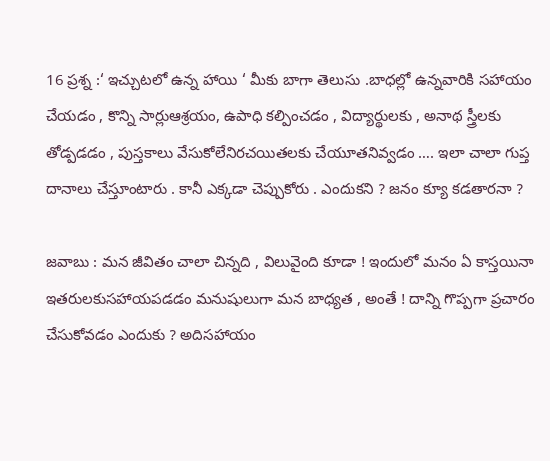16 ప్రశ్న :‘ ఇచ్చుటలో ఉన్న హాయి ‘ మీకు బాగా తెలుసు .బాధల్లో ఉన్నవారికి సహాయం చేయడం , కొన్ని సార్లుఆశ్రయం, ఉపాధి కల్పించడం , విద్యార్థులకు , అనాథ స్త్రీలకు తోడ్పడడం , పుస్తకాలు వేసుకోలేనిరచయితలకు చేయూతనివ్వడం …. ఇలా చాలా గుప్త దానాలు చేస్తూంటారు . కానీ ఎక్కడా చెప్పుకోరు . ఎందుకని ? జనం క్యూ కడతారనా ?

జవాబు : మన జీవితం చాలా చిన్నది , విలువైంది కూడా ! ఇందులో మనం ఏ కాస్తయినా ఇతరులకుసహాయపడడం మనుషులుగా మన బాధ్యత , అంతే ! దాన్ని గొప్పగా ప్రచారం చేసుకోవడం ఎందుకు ? అదిసహాయం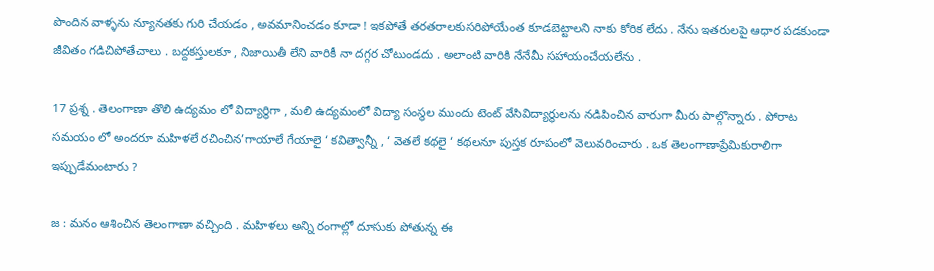పొందిన వాళ్ళను న్యూనతకు గురి చేయడం , అవమానించడం కూడా ! ఇకపోతే తరతరాలకుసరిపోయేంత కూడబెట్టాలని నాకు కోరిక లేదు . నేను ఇతరులపై ఆధార పడకుండా జీవితం గడిచిపోతేచాలు . బద్దకస్తులకూ , నిజాయితీ లేని వారికీ నా దగ్గర చోటుండదు . అలాంటి వారికి నేనేమీ సహాయంచేయలేను .

17 ప్రశ్న . తెలంగాణా తొలి ఉద్యమం లో విద్యార్థిగా , మలి ఉద్యమంలో విద్యా సంస్థల ముందు టెంట్ వేసివిద్యార్థులను నడిపించిన వారుగా మీరు పాల్గొన్నారు . పోరాట సమయం లో అందరూ మహిళలే రచించిన’గాయాలే గేయాలై ‘ కవిత్వాన్నీ , ‘ వెతలే కథలై ‘ కథలనూ పుస్తక రూపంలో వెలువరించారు . ఒక తెలంగాణాప్రేమికురాలిగా ఇప్పుడేమంటారు ?

జ : మనం ఆశించిన తెలంగాణా వచ్చింది . మహిళలు అన్ని రంగాల్లో దూసుకు పోతున్న ఈ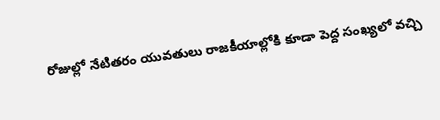రోజుల్లో నేటితరం యువతులు రాజకీయాల్లోకి కూడా పెద్ద సంఖ్యలో వచ్చి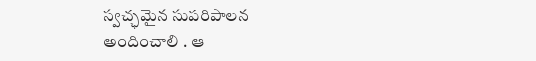స్వచ్ఛమైన సుపరిపాలన అందించాలి . ఆ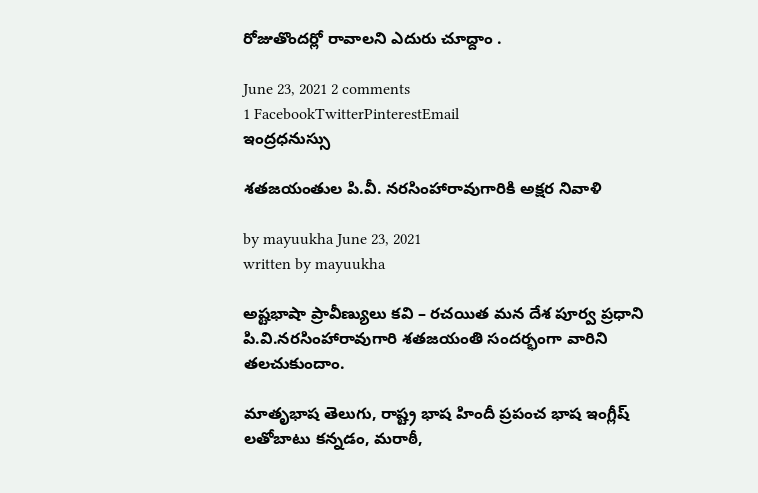రోజుతొందర్లో రావాలని ఎదురు చూద్దాం .

June 23, 2021 2 comments
1 FacebookTwitterPinterestEmail
ఇంద్రధనుస్సు

శతజయంతుల పి.వీ. నరసింహారావుగారికి అక్షర నివాళి

by mayuukha June 23, 2021
written by mayuukha

అష్టభాషా ప్రావీణ్యులు కవి – రచయిత మన దేశ పూర్వ ప్రధాని పి.వి.నరసింహారావుగారి శతజయంతి సందర్భంగా వారిని తలచుకుందాం.

మాతృభాష తెలుగు, రాష్ట్ర భాష హిందీ ప్రపంచ భాష ఇంగ్లీష్ లతోబాటు కన్నడం, మరాఠీ,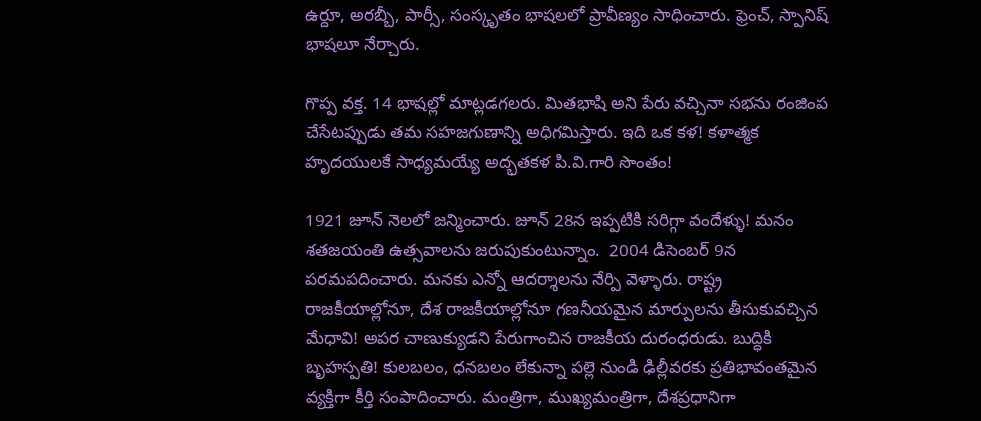ఉర్దూ, అరబ్బీ, పార్సీ, సంస్కృతం భాషలలో ప్రావీణ్యం సాధించారు. ఫ్రెంచ్, స్పానిష్ భాషలూ నేర్చారు.

గొప్ప వక్త. 14 భాషల్లో మాట్లడగలరు. మితభాషి అని పేరు వచ్చినా సభను రంజింప చేసేటప్పుడు తమ సహజగుణాన్ని అధిగమిస్తారు. ఇది ఒక కళ! కళాత్మక హృదయులకే సాధ్యమయ్యే అద్భతకళ పి.వి.గారి సొంతం!

1921 జూన్ నెలలో జన్మించారు. జూన్ 28న ఇప్పటికి సరిగ్గా వందేళ్ళు! మనం శతజయంతి ఉత్సవాలను జరుపుకుంటున్నాం.  2004 డిసెంబర్ 9న పరమపదించారు. మనకు ఎన్నో ఆదర్శాలను నేర్పి వెళ్ళారు. రాష్ట్ర రాజకీయాల్లోనూ, దేశ రాజకీయాల్లోనూ గణనీయమైన మార్పులను తీసుకువచ్చిన మేధావి! అపర చాణుక్యుడని పేరుగాంచిన రాజకీయ దురంధరుడు. బుద్ధికి బృహస్పతి! కులబలం, ధనబలం లేకున్నా పల్లె నుండి ఢిల్లీవరకు ప్రతిభావంతమైన వ్యక్తిగా కీర్తి సంపాదించారు. మంత్రిగా, ముఖ్యమంత్రిగా, దేశప్రధానిగా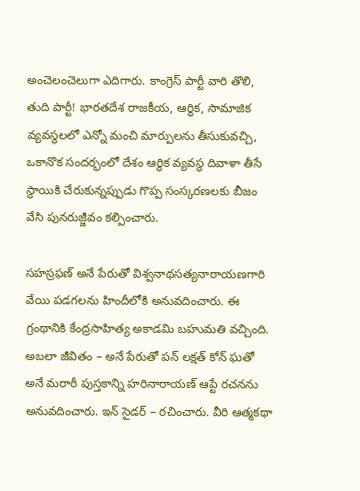అంచెలంచెలుగా ఎదిగారు. కాంగ్రెస్ పార్టీ వారి తొలి, తుది పార్టీ! భారతదేశ రాజకీయ, ఆర్థిక, సామాజిక వ్యవస్థలలో ఎన్నో మంచి మార్పులను తీసుకువచ్చి, ఒకానొక సందర్భంలో దేశం ఆర్థిక వ్యవస్థ దివాళా తీసే స్థాయికి చేరుకున్నప్పుడు గొప్ప సంస్కరణలకు బీజం వేసి పునరుజ్జీవం కల్పించారు.

సహస్రఫణ్ అనే పేరుతో విశ్వనాథసత్యనారాయణగారి వేయి పడగలను హిందీలోకి అనువదించారు. ఈ గ్రంథానికి కేంద్రసాహిత్య అకాడమి బహుమతి వచ్చింది. అబలా జీవితం – అనే పేరుతో పన్ లక్షత్ కోన్ ఘతో అనే మరాఠీ పుస్తకాన్ని హరినారాయణ్ ఆప్టే రచనను అనువదించారు. ఇన్ సైడర్ – రచించారు. వీరి ఆత్మకథా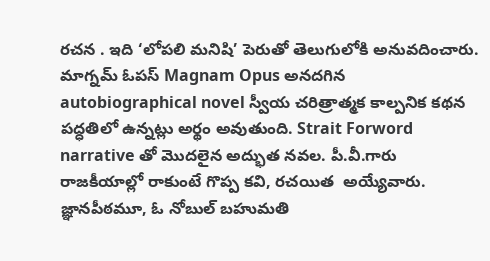రచన . ఇది ‘లోపలి మనిషి’ పెరుతో తెలుగులోకి అనువదించారు. మాగ్నమ్ ఓపస్ Magnam Opus అనదగిన autobiographical novel స్వీయ చరిత్రాత్మక కాల్పనిక కథన పద్ధతిలో ఉన్నట్లు అర్థం అవుతుంది. Strait Forword narrative తో మొదలైన అద్భుత నవల. పీ.వీ.గారు రాజకీయాల్లో రాకుంటే గొప్ప కవి, రచయిత  అయ్యేవారు.  జ్ఞానపీఠమూ, ఓ నోబుల్ బహుమతి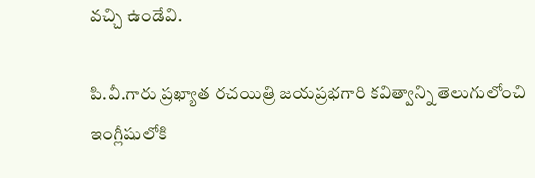వచ్చి ఉండేవి.

పి.వీ.గారు ప్రఖ్యాత రచయిత్రి జయప్రభగారి కవిత్వాన్ని తెలుగులోంచి ఇంగ్లీషులోకి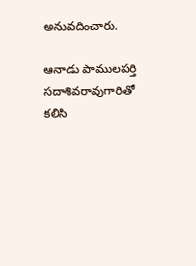అనువదించారు.

ఆనాడు పాములపర్తి సదాశివరావుగారితో కలిసి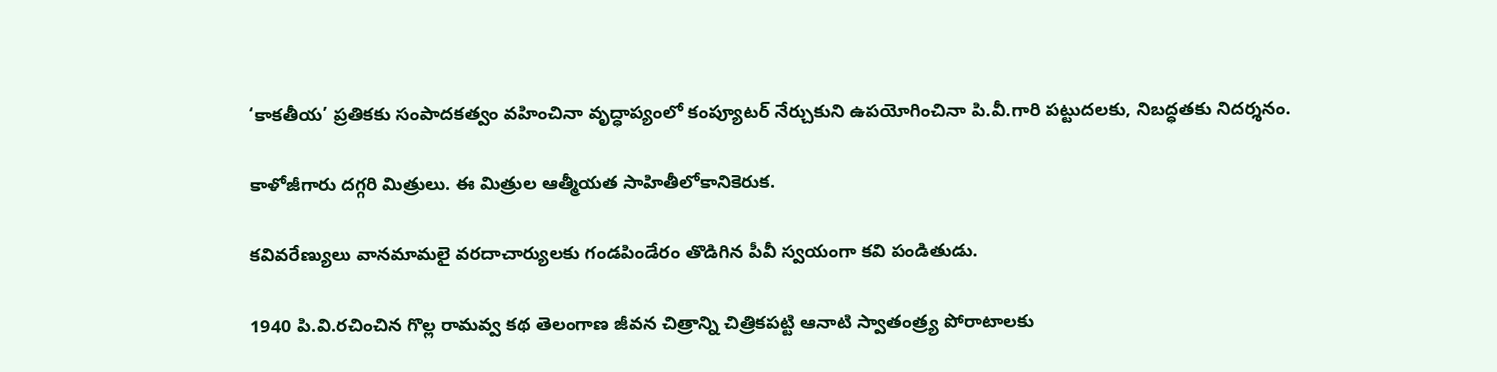‘కాకతీయ’ ప్రతికకు సంపాదకత్వం వహించినా వృద్ధాప్యంలో కంప్యూటర్ నేర్చుకుని ఉపయోగించినా పి.వీ.గారి పట్టుదలకు, నిబద్ధతకు నిదర్శనం.

కాళోజీగారు దగ్గరి మిత్రులు. ఈ మిత్రుల ఆత్మీయత సాహితీలోకానికెరుక.

కవివరేణ్యులు వానమామలై వరదాచార్యులకు గండపిండేరం తొడిగిన పీవీ స్వయంగా కవి పండితుడు.

1940 పి.వి.రచించిన గొల్ల రామవ్వ కథ తెలంగాణ జీవన చిత్రాన్ని చిత్రికపట్టి ఆనాటి స్వాతంత్ర్య పోరాటాలకు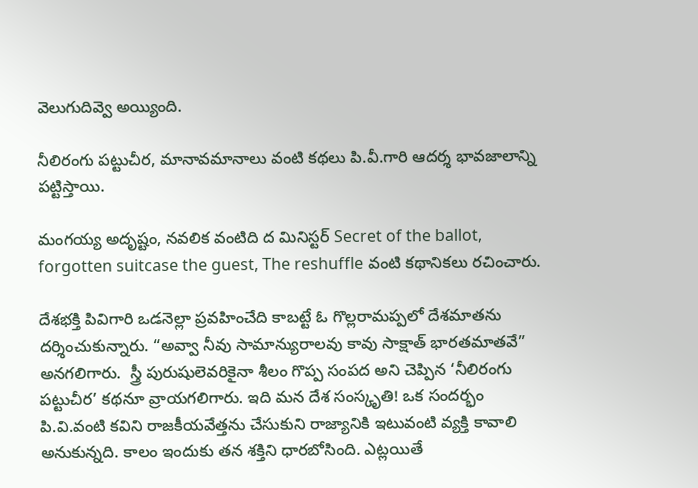వెలుగుదివ్వె అయ్యింది.

నీలిరంగు పట్టుచీర, మానావమానాలు వంటి కథలు పి.వీ.గారి ఆదర్శ భావజాలాన్ని పట్టిస్తాయి.

మంగయ్య అదృష్టం, నవలిక వంటిది ద మినిస్టర్ Secret of the ballot, forgotten suitcase the guest, The reshuffle వంటి కథానికలు రచించారు.

దేశభక్తి పివిగారి ఒడనెల్లా ప్రవహించేది కాబట్టే ఓ గొల్లరామప్పలో దేశమాతను దర్శించుకున్నారు. “అవ్వా నీవు సామాన్యురాలవు కావు సాక్షాత్ భారతమాతవే” అనగలిగారు.  స్త్రీ పురుషులెవరికైనా శీలం గొప్ప సంపద అని చెప్పిన ‘నీలిరంగు పట్టుచీర’ కథనూ వ్రాయగలిగారు. ఇది మన దేశ సంస్కృతి! ఒక సందర్భం పి.వి.వంటి కవిని రాజకీయవేత్తను చేసుకుని రాజ్యానికి ఇటువంటి వ్యక్తి కావాలి అనుకున్నది. కాలం ఇందుకు తన శక్తిని ధారబోసింది. ఎట్లయితే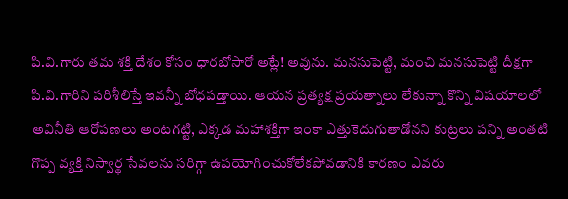పి.వి.గారు తమ శక్తి దేశం కోసం ధారబోసారో అట్లే! అవును. మనసుపెట్టి, మంచి మనసుపెట్టి దీక్షగా పి.వి.గారిని పరిశీలిస్తే ఇవన్నీ బోధపడ్తాయి. ఆయన ప్రత్యక్ష ప్రయత్నాలు లేకున్నా కొన్ని విషయాలలో అవినీతి ఆరోపణలు అంటగట్టి, ఎక్కడ మహాశక్తిగా ఇంకా ఎత్తుకెదుగుతాడోనని కుట్రలు పన్ని అంతటి గొప్ప వ్యక్తి నిస్వార్థ సేవలను సరిగ్గా ఉపయోగించుకోలేకపోవడానికి కారణం ఎవరు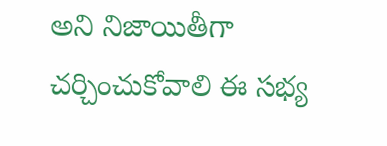అని నిజాయితీగా చర్చించుకోవాలి ఈ సభ్య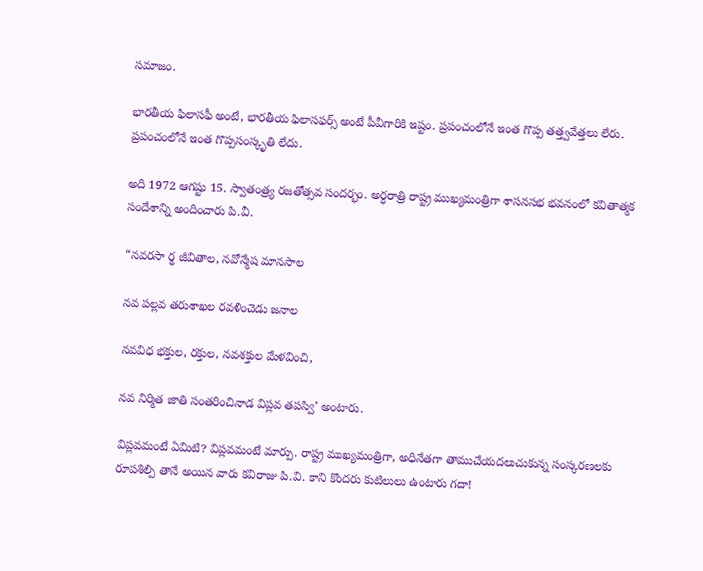సమాజం.

భారతీయ ఫిలాసఫీ అంటే, భారతీయ ఫిలాసఫర్స్ అంటే పీవీగారికి ఇష్టం. ప్రపంచంలోనే ఇంత గొప్ప తత్త్వవేత్తలు లేరు. ప్రపంచంలోనే ఇంత గొప్పసంస్కృతి లేదు.

అది 1972 ఆగష్టు 15. స్వాతంత్ర్య రజతోత్సవ సందర్భం. అర్ధరాత్రి రాష్ట్ర ముఖ్యమంత్రిగా శాసనసభ భవనంలో కవితాత్మక సందేశాన్ని అందించారు పి.వీ.

“నవరసా ర్థ జీవితాల, నవోన్మేష మానసాల

నవ పల్లవ తరుశాఖల రవళించెడు జనాల

నవవిధ భక్తుల, రక్తుల, నవశక్తుల మేళవించి,

నవ నిర్మిత జాతి సంతరించినాడ విప్లవ తపస్వి’ అంటారు.

విప్లవమంటే ఏమిటి? విప్లవమంటే మార్పు. రాష్ట్ర ముఖ్యమంత్రిగా, అధినేతగా తాముచేయదలుచుకున్న సంస్కరణలకు రూపశిల్పి తానే అయిన వారు కవిరాజు పి.వి. కాని కొందరు కుటిలులు ఉంటారు గదా!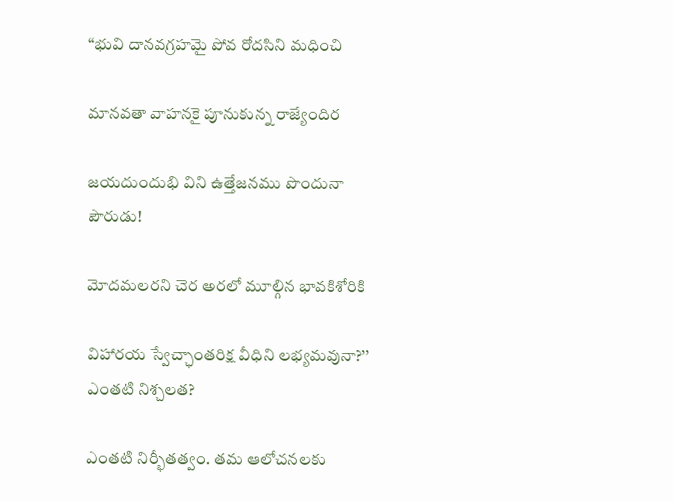“భువి దానవగ్రహమై పోవ రోదసిని మధించి

మానవతా వాహనకై పూనుకున్న రాజ్యేందిర

జయదుందుభి విని ఉత్తేజనము పొందునా పౌరుడు!

మోదమలరని చెర అరలో మూల్గిన భావకిశోరికి

విహారయ స్వేచ్ఛాంతరిక్ష వీధిని లభ్యమవునా?’’ ఎంతటి నిశ్చలత?

ఎంతటి నిర్భీతత్వం. తమ ఆలోచనలకు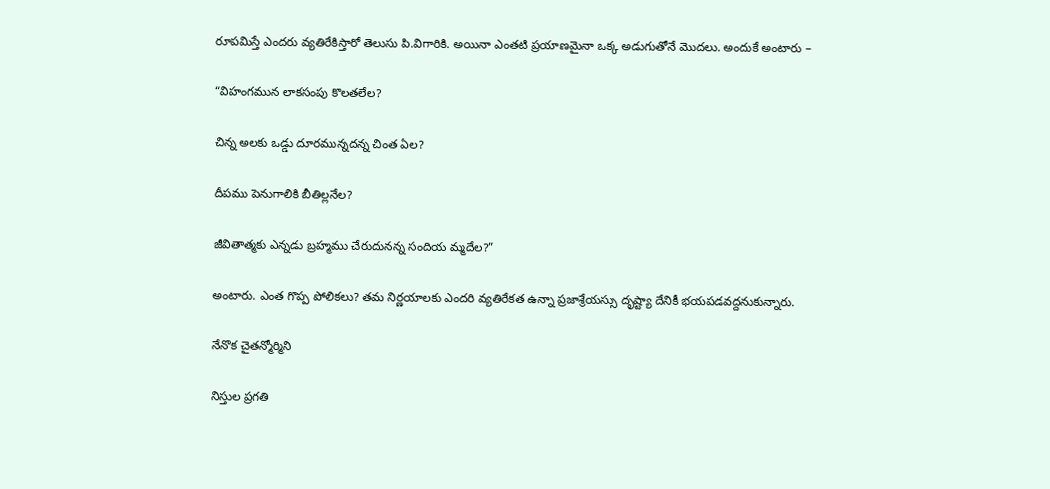రూపమిస్తే ఎందరు వ్యతిరేకిస్తారో తెలుసు పి.విగారికి. అయినా ఎంతటి ప్రయాణమైనా ఒక్క అడుగుతోనే మొదలు. అందుకే అంటారు –

“విహంగమున లాకసంపు కొలతలేల?

చిన్న అలకు ఒడ్డు దూరమున్నదన్న చింత ఏల?

దీపము పెనుగాలికి బీతిల్లనేల?

జీవితాత్మకు ఎన్నడు బ్రహ్మము చేరుదునన్న సందియ మ్మదేల?”

అంటారు. ఎంత గొప్ప పోలికలు? తమ నిర్ణయాలకు ఎందరి వ్యతిరేకత ఉన్నా ప్రజాశ్రేయస్సు దృష్ట్యా దేనికీ భయపడవద్దనుకున్నారు.

నేనొక చైతన్మోర్మిని

నిస్తుల ప్రగతి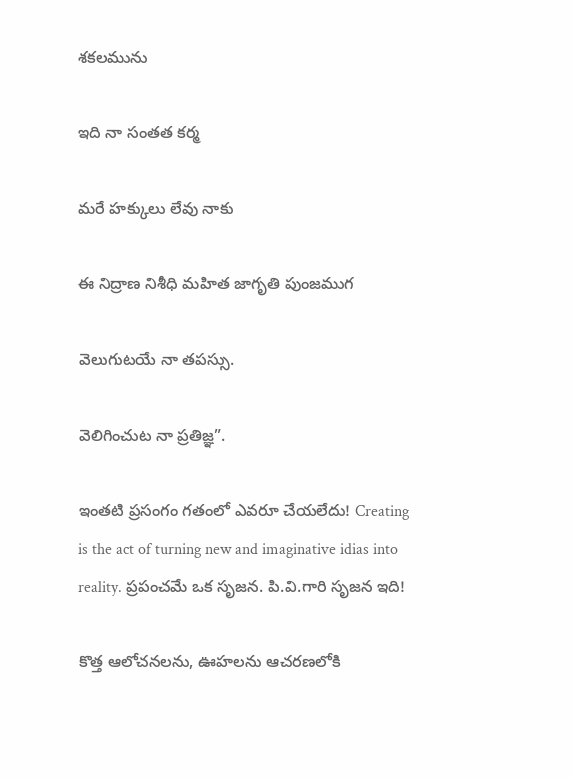శకలమును

ఇది నా సంతత కర్మ

మరే హక్కులు లేవు నాకు

ఈ నిద్రాణ నిశీధి మహిత జాగృతి పుంజముగ

వెలుగుటయే నా తపస్సు.

వెలిగించుట నా ప్రతిజ్ఞ”.

ఇంతటి ప్రసంగం గతంలో ఎవరూ చేయలేదు! Creating is the act of turning new and imaginative idias into reality. ప్రపంచమే ఒక సృజన. పి.వి.గారి సృజన ఇది!

కొత్త ఆలోచనలను, ఊహలను ఆచరణలోకి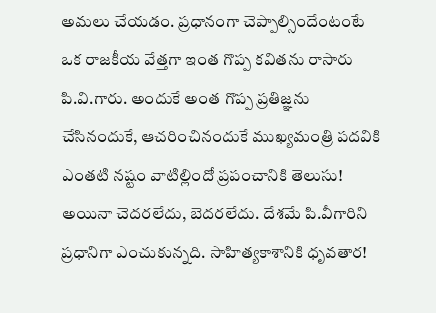అమలు చేయడం. ప్రధానంగా చెప్పాల్సిందేంటంటే ఒక రాజకీయ వేత్తగా ఇంత గొప్ప కవితను రాసారు పి.వి.గారు. అందుకే అంత గొప్ప ప్రతిజ్ఞను చేసినందుకే, ఆచరించినందుకే ముఖ్యమంత్రి పదవికి ఎంతటి నష్టం వాటిల్లిందో ప్రపంచానికి తెలుసు! అయినా చెదరలేదు, బెదరలేదు. దేశమే పి.వీగారిని ప్రధానిగా ఎంచుకున్నది. సాహిత్యకాశానికి ధృవతార!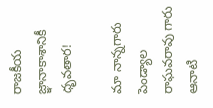రాజకీయ జ్ఞానాకాశానికీ ధృవతార!

మా నాన్నగారు పెండ్యాల రాఘవరావు గారు ఆనాటి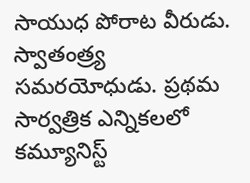సాయుధ పోరాట వీరుడు. స్వాతంత్ర్య సమరయోధుడు. ప్రథమ సార్వత్రిక ఎన్నికలలో కమ్యూనిస్ట్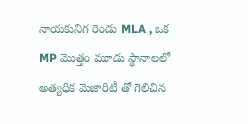నాయకునిగ రెండు MLA , ఒక MP మొత్తం మూడు స్థానాలలో అత్యధిక మెజారిటీ తో గెలిచిన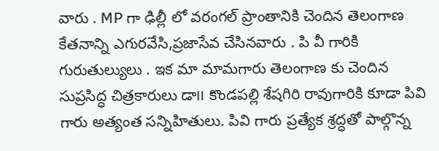వారు . MP గా ఢిల్లీ లో వరంగల్ ప్రాంతానికి చెందిన తెలంగాణ కేతనాన్ని ఎగురవేసి,ప్రజాసేవ చేసినవారు . పి వీ గారికి గురుతుల్యులు . ఇక మా మామగారు తెలంగాణ కు చెందిన సుప్రసిద్ధ చిత్రకారులు డా౹౹ కొండపల్లి శేషగిరి రావుగారికి కూడా పివి గారు అత్యంత సన్నిహితులు. పివి గారు ప్రత్యేక శ్రద్ధతో పాల్గొన్న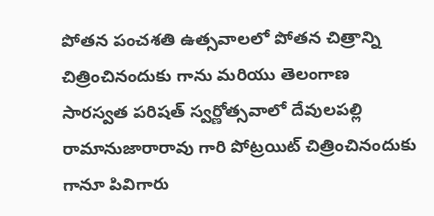పోతన పంచశతి ఉత్సవాలలో పోతన చిత్రాన్ని చిత్రించినందుకు గాను మరియు తెలంగాణ సారస్వత పరిషత్ స్వర్ణోత్సవాలో దేవులపల్లి రామానుజారారావు గారి పోట్రయిట్ చిత్రించినందుకు గానూ పివిగారు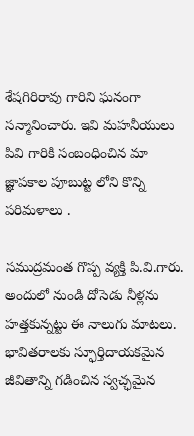శేషగిరిరావు గారిని ఘనంగా సన్మానించారు. ఇవి మహనీయులు పివి గారికి సంబంధించిన మా జ్ఞాపకాల పూబుట్ట లోని కొన్ని పరిమళాలు .

సముద్రమంత గొప్ప వ్యక్తి పి.వి.గారు. అందులో నుండి దోసెడు నీళ్లను హత్తకున్నట్టు ఈ నాలుగు మాటలు. భావితరాలకు స్ఫూర్తిదాయకమైన జీవితాన్ని గడించిన స్వచ్ఛమైన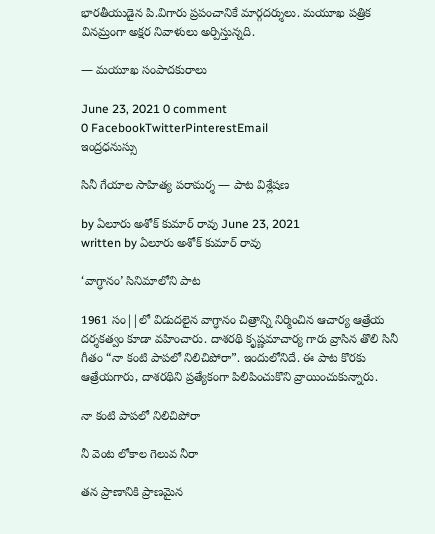భారతీయుడైన పి.విగారు ప్రపంచానికే మార్గదర్శులు. మయూఖ పత్రిక వినమ్రంగా అక్షర నివాళులు అర్పిస్తున్నది.

— మయూఖ సంపాదకురాలు

June 23, 2021 0 comment
0 FacebookTwitterPinterestEmail
ఇంద్రధనుస్సు

సినీ గేయాల సాహిత్య పరామర్శ — పాట విశ్లేషణ

by ఏలూరు అశోక్ కుమార్ రావు June 23, 2021
written by ఏలూరు అశోక్ కుమార్ రావు

‘వాగ్ధానం’ సినిమాలోని పాట

1961 సం||లో విడుదలైన వాగ్ధానం చిత్రాన్ని నిర్మించిన ఆచార్య ఆత్రేయ దర్శకత్వం కూడా వహించారు. దాశరథి కృష్ణమాచార్య గారు వ్రాసిన తొలి సినీ గీతం “నా కంటి పాపలో నిలిచిపోరా”. ఇందులోనిదే. ఈ పాట కొరకు ఆత్రేయగారు, దాశరథిని ప్రత్యేకంగా పిలిపించుకొని వ్రాయించుకున్నారు.

నా కంటి పాపలో నిలిచిపోరా

నీ వెంట లోకాల గెలువ నీరా

తన ప్రాణానికి ప్రాణమైన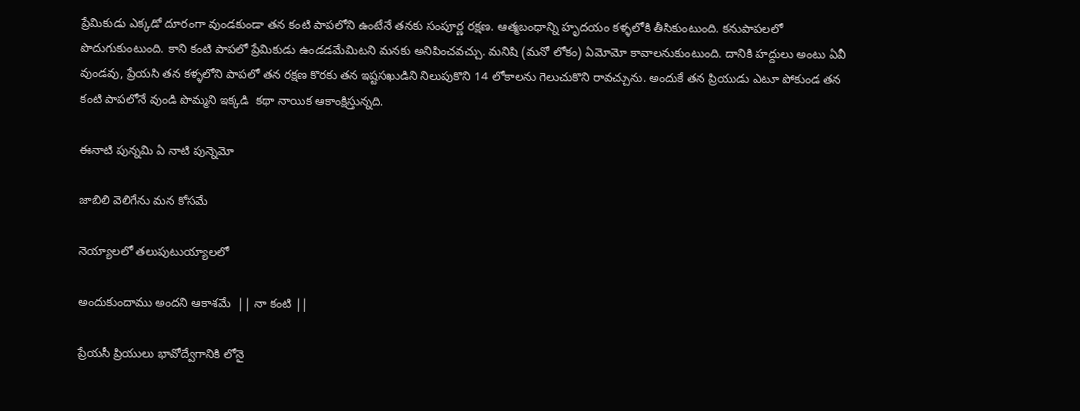ప్రేమికుడు ఎక్కడో దూరంగా వుండకుండా తన కంటి పాపలోని ఉంటేనే తనకు సంపూర్ణ రక్షణ. ఆత్మబంధాన్ని హృదయం కళ్ళలోకి తీసికుంటుంది. కనుపాపలలో పొదుగుకుంటుంది. కాని కంటి పాపలో ప్రేమికుడు ఉండడమేమిటని మనకు అనిపించవచ్చు. మనిషి (మనో లోకం) ఏమోమో కావాలనుకుంటుంది. దానికి హద్దులు అంటు ఏవీ వుండవు, ప్రేయసి తన కళ్ళలోని పాపలో తన రక్షణ కొరకు తన ఇష్టసఖుడిని నిలుపుకొని 14 లోకాలను గెలుచుకొని రావచ్చును. అందుకే తన ప్రియుడు ఎటూ పోకుండ తన కంటి పాపలోనే వుండి పొమ్మని ఇక్కడి  కథా నాయిక ఆకాంక్షిస్తున్నది.

ఈనాటి పున్నమి ఏ నాటి పున్నెమో

జాబిలి వెలిగేను మన కోసమే

నెయ్యాలలో తలుపుటుయ్యాలలో

అందుకుందాము అందని ఆకాశమే  || నా కంటి ||

ప్రేయసీ ప్రియులు భావోద్వేగానికి లోనై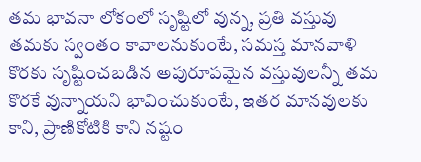తమ భావనా లోకంలో సృష్టిలో వున్న, ప్రతి వస్తువు తమకు స్వంతం కావాలనుకుంటే, సమస్త మానవాళి కొరకు సృష్టించబడిన అపురూపమైన వస్తువులన్నీ తమ కొరకే వున్నాయని భావించుకుంటే, ఇతర మానవులకు కాని, ప్రాణికోటికి కాని నష్టం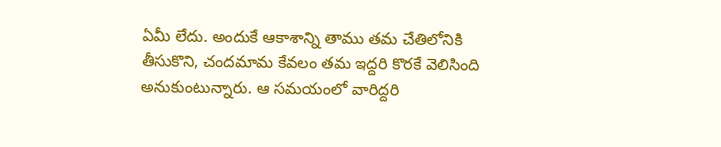ఏమీ లేదు. అందుకే ఆకాశాన్ని తాము తమ చేతిలోనికి తీసుకొని, చందమామ కేవలం తమ ఇద్దరి కొరకే వెలిసింది అనుకుంటున్నారు. ఆ సమయంలో వారిద్దరి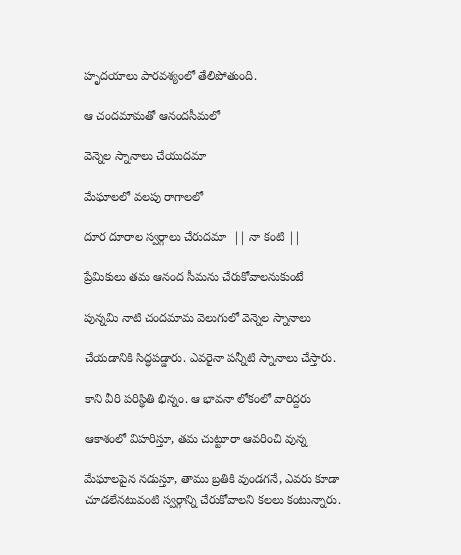హృదయాలు పారవశ్యంలో తేలిపోతుంది.

ఆ చందమామతో ఆనందసీమలో

వెన్నెల స్నానాలు చేయుదమా

మేఘాలలో వలపు రాగాలలో

దూర దూరాల స్వర్గాలు చేరుదమా  || నా కంటి ||

ప్రేమికులు తమ ఆనంద సీమను చేరుకోవాలనుకుంటే

పున్నమి నాటి చందమామ వెలుగులో వెన్నెల స్నానాలు

చేయడానికి సిద్ధపడ్డారు. ఎవరైనా పన్నీటి స్నానాలు చేస్తారు.

కాని వీరి పరిస్థితి భిన్నం. ఆ భావనా లోకంలో వారిద్దరు

ఆకాశంలో విహరిస్తూ, తమ చుట్టూరా ఆవరించి వున్న

మేఘాలపైన నడుస్తూ, తాము బ్రతికి వుండగనే, ఎవరు కూడా చూడలేనటువంటి స్వర్గాన్ని చేరుకోవాలని కలలు కంటున్నారు.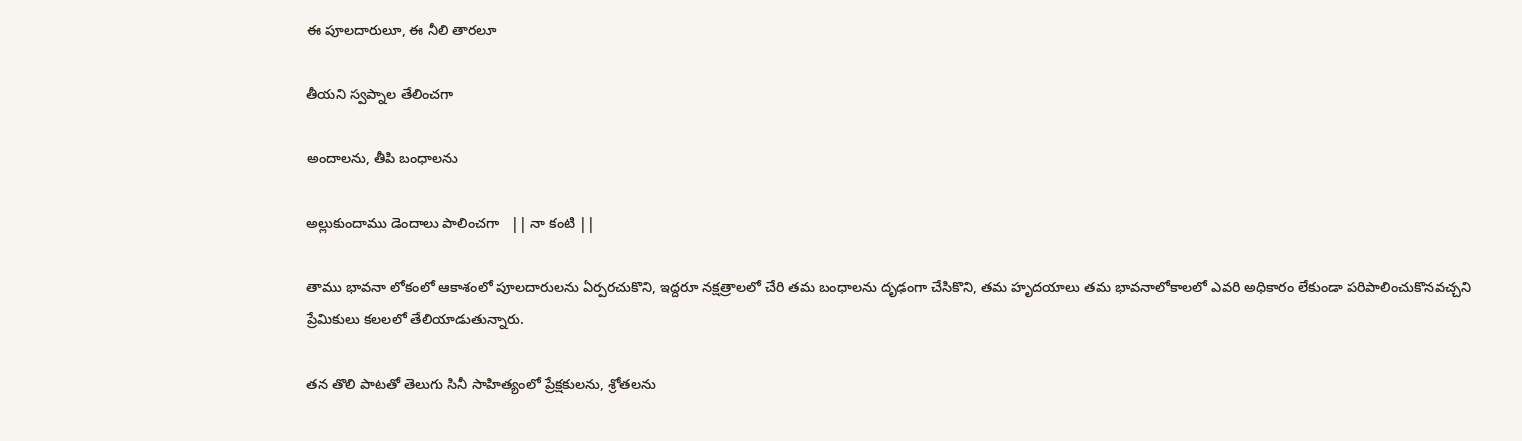ఈ పూలదారులూ, ఈ నీలి తారలూ

తీయని స్వప్నాల తేలించగా

అందాలను, తీపి బంధాలను

అల్లుకుందాము డెందాలు పాలించగా   || నా కంటి ||

తాము భావనా లోకంలో ఆకాశంలో పూలదారులను ఏర్పరచుకొని, ఇద్దరూ నక్షత్రాలలో చేరి తమ బంధాలను దృఢంగా చేసికొని, తమ హృదయాలు తమ భావనాలోకాలలో ఎవరి అధికారం లేకుండా పరిపాలించుకొనవచ్చని ప్రేమికులు కలలలో తేలియాడుతున్నారు.

తన తొలి పాటతో తెలుగు సినీ సాహిత్యంలో ప్రేక్షకులను, శ్రోతలను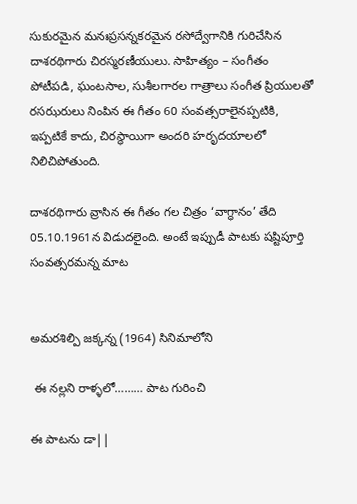సుకురమైన మనఃప్రసన్నకరమైన రసోద్వేగానికి గురిచేసిన దాశరథిగారు చిరస్మరణీయులు. సాహిత్యం – సంగీతం పోటీపడి, ఘంటసాల, సుశీలగారల గాత్రాలు సంగీత ప్రియులతో రసఝరులు నింపిన ఈ గీతం 60 సంవత్సరాలైనప్పటికి, ఇప్పటికే కాదు, చిరస్థాయిగా అందరి హరృదయాలలో నిలిచిపోతుంది.

దాశరథిగారు వ్రాసిన ఈ గీతం గల చిత్రం ‘వాగ్ధానం’ తేది 05.10.1961న విడుదలైంది. అంటే ఇప్పుడీ పాటకు షష్టిపూర్తి సంవత్సరమన్న మాట


అమరశిల్పి జక్కన్న (1964) సినిమాలోని

 ఈ నల్లని రాళ్ళలో……… పాట గురించి

ఈ పాటను డా||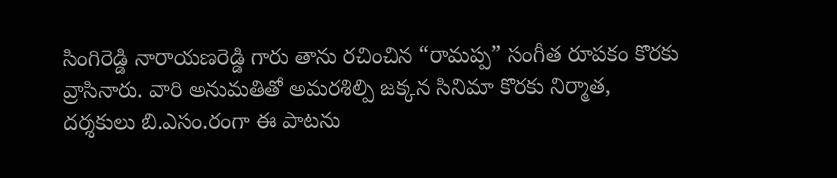సింగిరెడ్డి నారాయణరెడ్డి గారు తాను రచించిన “రామప్ప” సంగీత రూపకం కొరకు వ్రాసినారు. వారి అనుమతితో అమరశిల్పి జక్కన సినిమా కొరకు నిర్మాత, దర్శకులు బి.ఎసం.రంగా ఈ పాటను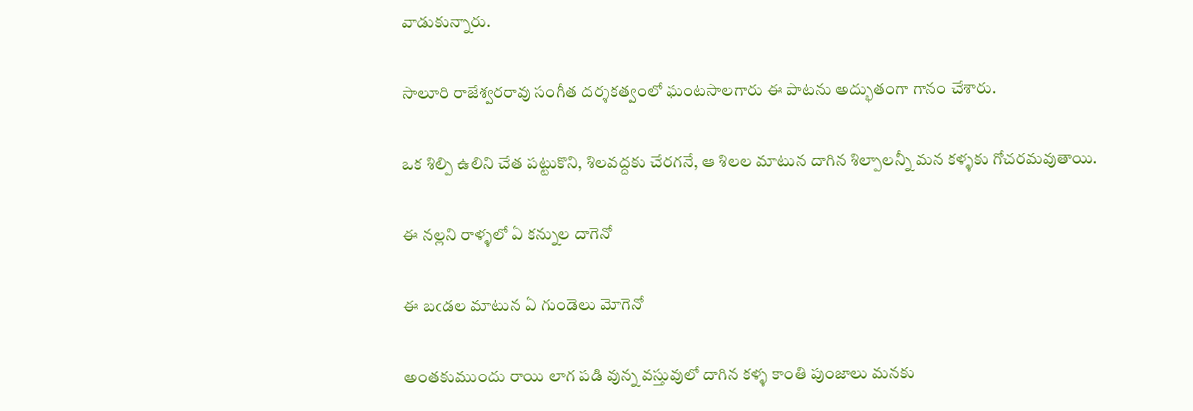వాడుకున్నారు.

సాలూరి రాజేశ్వరరావు సంగీత దర్శకత్వంలో ఘంటసాలగారు ఈ పాటను అద్భుతంగా గానం చేశారు.

ఒక శిల్పి ఉలిని చేత పట్టుకొని, శిలవద్దకు చేరగనే, ఆ శిలల మాటున దాగిన శిల్పాలన్నీ మన కళ్ళకు గోచరమవుతాయి.

ఈ నల్లని రాళ్ళలో ఏ కన్నుల దాగెనో

ఈ బఁడల మాటున ఏ గుండెలు మోగెనో

అంతకుముందు రాయి లాగ పడి వున్న వస్తువులో దాగిన కళ్ళ కాంతి పుంజాలు మనకు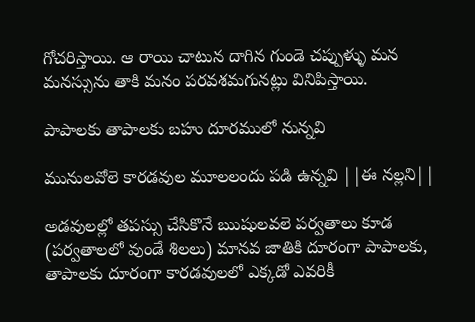గోచరిస్తాయి. ఆ రాయి చాటున దాగిన గుండె చప్పుళ్ళు మన మనస్సును తాకి మనం పరవశమగునట్లు వినిపిస్తాయి.

పాపాలకు తాపాలకు బహు దూరములో నున్నవి

మునులవోలె కారడవుల మూలలందు పడి ఉన్నవి ||ఈ నల్లని||

అడవులల్లో తపస్సు చేసికొనే ఋషులవలె పర్వతాలు కూడ (పర్వతాలలో వుండే శిలలు) మానవ జాతికి దూరంగా పాపాలకు, తాపాలకు దూరంగా కారడవులలో ఎక్కడో ఎవరికీ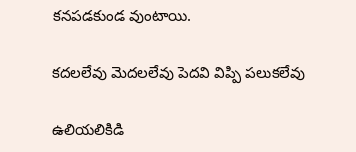కనపడకుండ వుంటాయి.

కదలలేవు మెదలలేవు పెదవి విప్పి పలుకలేవు

ఉలియలికిడి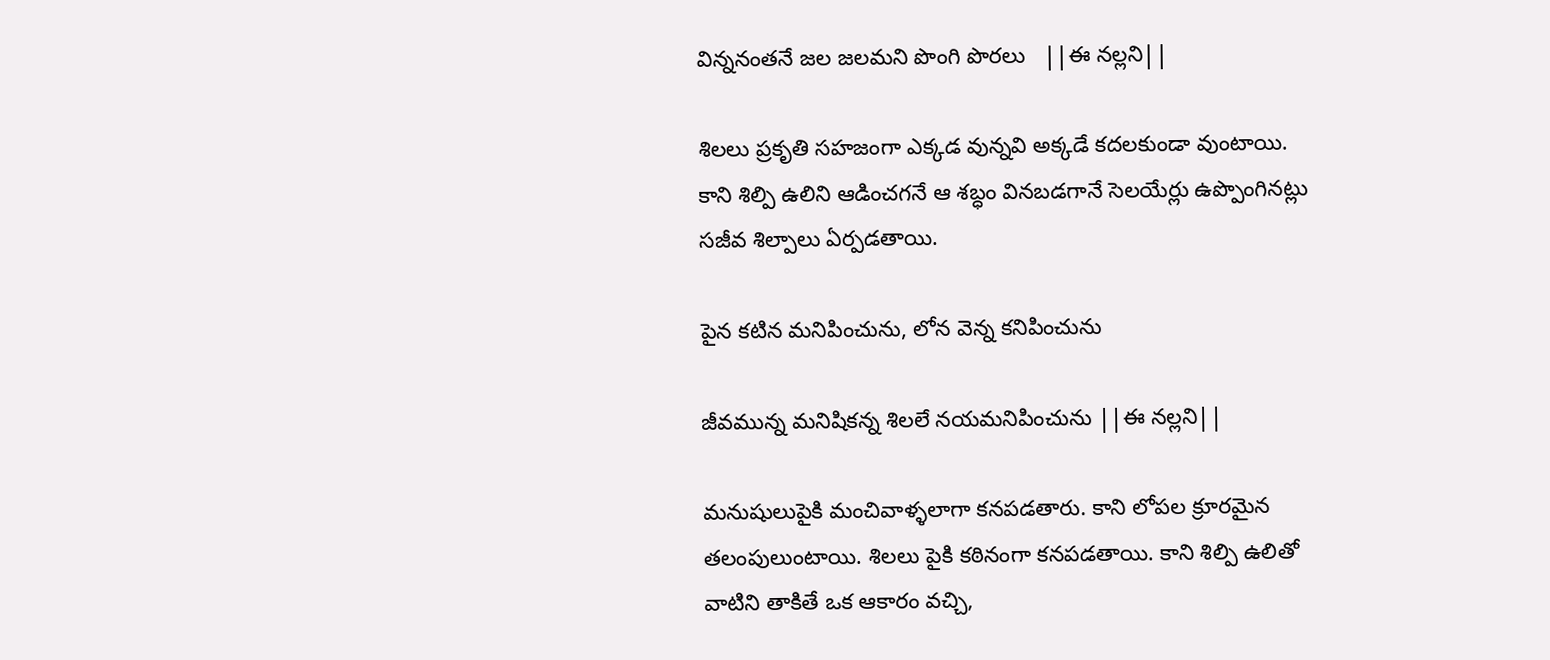విన్ననంతనే జల జలమని పొంగి పొరలు   ||ఈ నల్లని||

శిలలు ప్రకృతి సహజంగా ఎక్కడ వున్నవి అక్కడే కదలకుండా వుంటాయి. కాని శిల్పి ఉలిని ఆడించగనే ఆ శబ్ధం వినబడగానే సెలయేర్లు ఉప్పొంగినట్లు సజీవ శిల్పాలు ఏర్పడతాయి.

పైన కటిన మనిపించును, లోన వెన్న కనిపించును

జీవమున్న మనిషికన్న శిలలే నయమనిపించును ||ఈ నల్లని||

మనుషులుపైకి మంచివాళ్ళలాగా కనపడతారు. కాని లోపల క్రూరమైన తలంపులుంటాయి. శిలలు పైకి కఠినంగా కనపడతాయి. కాని శిల్పి ఉలితో వాటిని తాకితే ఒక ఆకారం వచ్చి,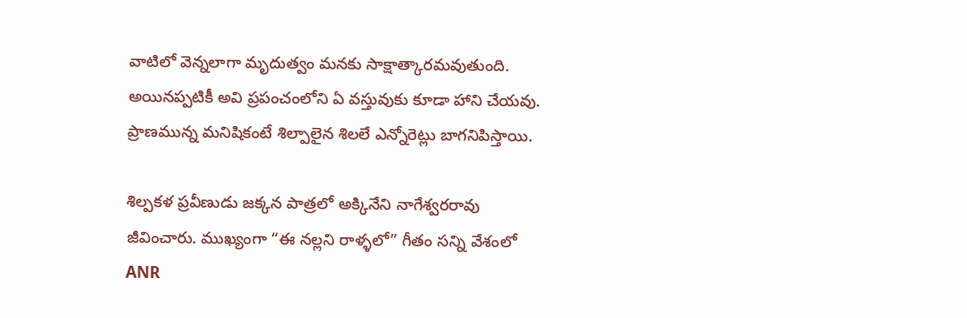వాటిలో వెన్నలాగా మృదుత్వం మనకు సాక్షాత్కారమవుతుంది. అయినప్పటికీ అవి ప్రపంచంలోని ఏ వస్తువుకు కూడా హాని చేయవు. ప్రాణమున్న మనిషికంటే శిల్పాలైన శిలలే ఎన్నోరెట్లు బాగనిపిస్తాయి.

శిల్పకళ ప్రవీణుడు జక్కన పాత్రలో అక్కినేని నాగేశ్వరరావు జీవించారు. ముఖ్యంగా “ఈ నల్లని రాళ్ళలో” గీతం సన్ని వేశంలో ANR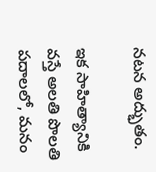నటన అద్భుతం.

ఇక సాహిత్యానికి వస్తే అలతి పొలతి పదాలలో, మనం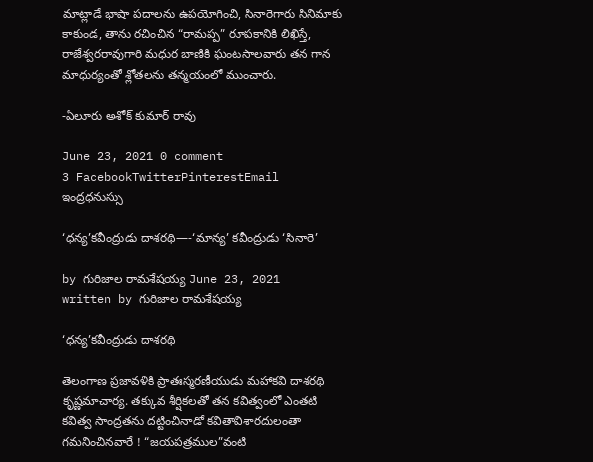మాట్లాడే భాషా పదాలను ఉపయోగించి, సినారెగారు సినిమాకు కాకుండ, తాను రచించిన “రామప్ప” రూపకానికి లిఖిస్తే, రాజేశ్వరరావుగారి మధుర బాణికి ఘంటసాలవారు తన గాన మాధుర్యంతో శ్లోతలను తన్మయంలో ముంచారు.

-ఏలూరు అశోక్ కుమార్ రావు

June 23, 2021 0 comment
3 FacebookTwitterPinterestEmail
ఇంద్రధనుస్సు

‘ధన్య’కవీంద్రుడు దాశరథి—-‘మాన్య’ కవీంద్రుడు ‘సినారె’

by గురిజాల రామశేషయ్య June 23, 2021
written by గురిజాల రామశేషయ్య

‘ధన్య’కవీంద్రుడు దాశరథి

తెలంగాణ ప్రజావళికి ప్రాతఃస్మరణీయుడు మహాకవి దాశరథి కృష్ణమాచార్య. తక్కువ శీర్షికలతో తన కవిత్వంలో ఎంతటి కవిత్వ సాంద్రతను దట్టించినాడో కవితావిశారదులంతా గమనించినవారే ! “జయపత్రముల”వంటి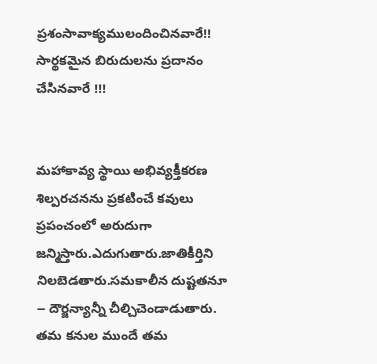ప్రశంసావాక్యములందించినవారే!!
సార్థకమైన బిరుదులను ప్రదానం చేసినవారే !!!


మహాకావ్య స్థాయి అభివ్యక్తీకరణ శిల్పరచనను ప్రకటించే కవులు ప్రపంచంలో అరుదుగా జన్మిస్తారు.ఎదుగుతారు.జాతికీర్తిని నిలబెడతారు.సమకాలీన దుష్టతనూ ౼ దౌర్జన్యాన్నీ చీల్చిచెండాడుతారు. తమ కనుల ముందే తమ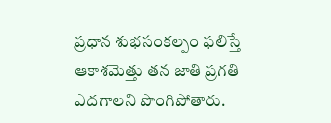ప్రధాన శుభసంకల్పం ఫలిస్తే ఆకాశమెత్తు తన జాతి ప్రగతి ఎదగాలని పొంగిపోతారు.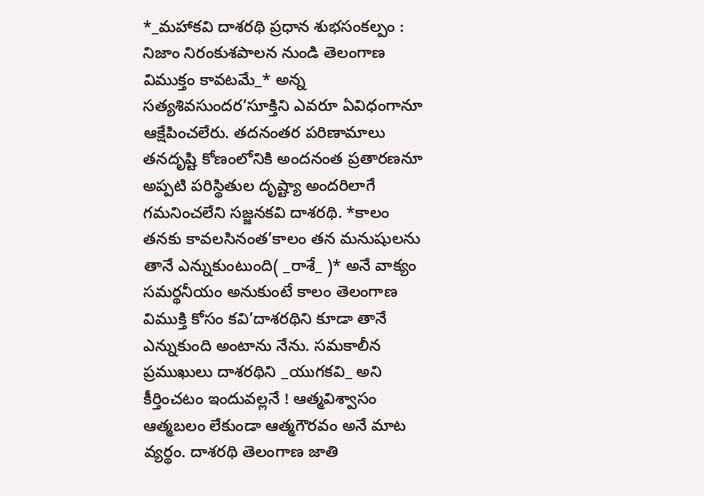*_మహాకవి దాశరథి ప్రధాన శుభసంకల్పం : నిజాం నిరంకుశపాలన నుండి తెలంగాణ విముక్తం కావటమే_* అన్న సత్యశివసుందర’సూక్తిని ఎవరూ ఏవిధంగానూ ఆక్షేపించలేరు. తదనంతర పరిణామాలు తనదృష్టి కోణంలోనికి అందనంత ప్రతారణనూ అప్పటి పరిస్థితుల దృష్ట్యా అందరిలాగే గమనించలేని సజ్జనకవి దాశరథి. *కాలం తనకు కావలసినంత’కాలం తన మనుషులను తానే ఎన్నుకుంటుంది( _రాశే_ )* అనే వాక్యం సమర్థనీయం అనుకుంటే కాలం తెలంగాణ విముక్తి కోసం కవి’దాశరథిని కూడా తానే ఎన్నుకుంది అంటాను నేను. సమకాలీన ప్రముఖులు దాశరథిని _యుగకవి_ అని కీర్తించటం ఇందువల్లనే ! ఆత్మవిశ్వాసం ఆత్మబలం లేకుండా ఆత్మగౌరవం అనే మాట వ్యర్థం. దాశరథి తెలంగాణ జాతి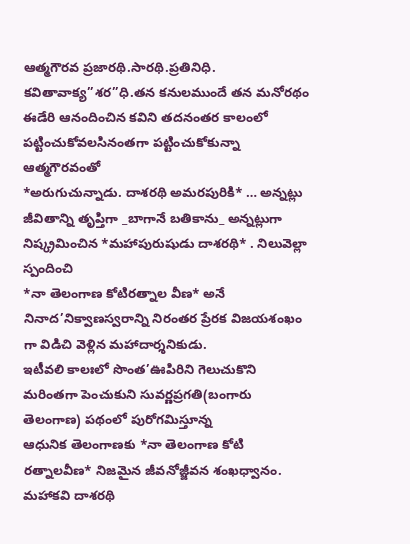ఆత్మగౌరవ ప్రజారథి.సారథి.ప్రతినిధి. కవితావాక్య”శర”ధి.తన కనులముందే తన మనోరథం ఈడేరి ఆనందించిన కవిని తదనంతర కాలంలో పట్టించుకోవలసినంతగా పట్టించుకోకున్నా ఆత్మగౌరవంతో
*అరుగుచున్నాడు. దాశరథి అమరపురికి* … అన్నట్లు జీవితాన్ని తృప్తిగా _బాగానే బతికాను_ అన్నట్లుగా నిష్క్రమించిన *మహాపురుషుడు దాశరథి* . నిలువెల్లా స్పందించి
*నా తెలంగాణ కోటిరత్నాల వీణ* అనే నినాద’నిక్వాణస్వరాన్ని నిరంతర ప్రేరక విజయశంఖం గా విడిచి వెళ్లిన మహాదార్శనికుడు.
ఇటీవలి కాలఃలో సొంత’ఊపిరిని గెలుచుకొని మరింతగా పెంచుకుని సువర్ణప్రగతి(బంగారు తెలంగాణ) పథంలో పురోగమిస్తూన్న
ఆధునిక తెలంగాణకు *నా తెలంగాణ కోటి రత్నాలవీణ* నిజమైన జీవనోజ్జీవన శంఖధ్వానం.
మహాకవి దాశరథి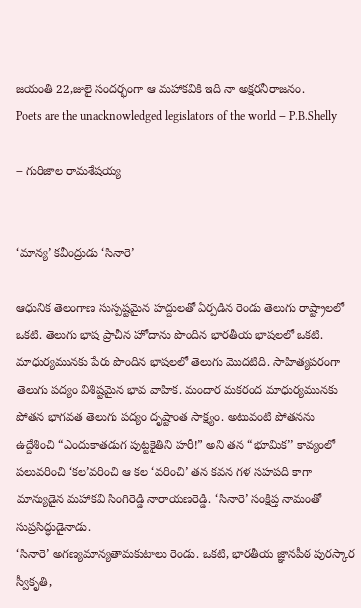జయంతి 22,జులై సందర్భంగా ఆ మహాకవికి ఇది నా అక్షరనీరాజనం.
Poets are the unacknowledged legislators of the world ౼ P.B.Shelly

౼ గురిజాల రామశేషయ్య


‘మాన్య’ కవీంద్రుడు ‘సినారె’

ఆధునిక తెలంగాణ సుస్పష్టమైన హద్దులతో ఏర్పడిన రెండు తెలుగు రాష్ట్రాలలో ఒకటి. తెలుగు భాష ప్రాచీన హోదాను పొందిన భారతీయ భాషలలో ఒకటి. మాధుర్యమునకు పేరు పొందిన భాషలలో తెలుగు మొదటిది. సాహిత్యపరంగా తెలుగు పద్యం విశిష్టమైన భావ వాహిక. మందార మకరంద మాధుర్యమునకు పోతన భాగవత తెలుగు పద్యం దృష్టాంత సాక్ష్యం. అటువంటి పోతనను ఉద్దేశించి “ఎందుకాతడుగ పుట్టకైతిని హరీ!” అని తన “భూమిక’’ కావ్యంలో పలువరించి ‘కల’వరించి ఆ కల ‘వరించి’ తన కవన గళ సహపది కాగా మాన్యుడైన మహాకవి సింగిరెడ్డి నారాయణరెడ్డి. ‘సినారె’ సంక్షిప్త నామంతో సుప్రసిద్ధుడైనాడు.
‘సినారె’ అగణ్యమాన్యతామకుటాలు రెండు. ఒకటి, భారతీయ జ్ఞానపీఠ పురస్కార స్వీకృతి,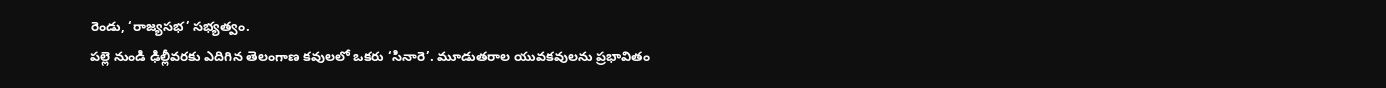రెండు, ‘రాజ్యసభ’ సభ్యత్వం.
పల్లె నుండి ఢిల్లీవరకు ఎదిగిన తెలంగాణ కవులలో ఒకరు ‘సినారె’. మూడుతరాల యువకవులను ప్రభావితం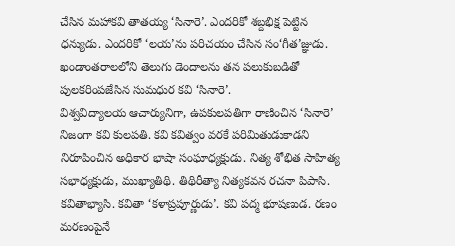చేసిన మహాకవి తాతయ్య ‘సినారె’. ఎందరికో శబ్దభిక్ష పెట్టిన ధన్యుడు. ఎందరికో ‘లయ’ను పరిచయం చేసిన సం‘గీత’జ్ఞుడు. ఖండాంతరాలలోని తెలుగు డెందాలను తన పలుకుబడితో పులకరింపజేసిన సుమధుర కవి ‘సినారె’.
విశ్వవిద్యాలయ ఆచార్యునిగా, ఉపకులపతిగా రాణించిన ‘సినారె’ నిజంగా కవి కులపతి. కవి కవిత్వం వరకే పరిమితుడుకాడని నిరూపించిన అధికార భాషా సంఘాధ్యక్షుడు. నిత్య శోభిత సాహిత్య సభాధ్యక్షుడు, ముఖ్యాతిథి. తిథిరీత్యా నిత్యకవన రచనా పిపాసి. కవితాభ్యాసి. కవితా ‘కళాప్రపూర్ణుడు’. కవి పద్మ భూషణుడ. రణం మరణంపైనే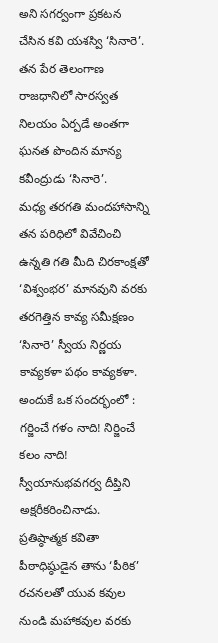అని సగర్వంగా ప్రకటన చేసిన కవి యశస్వి ‘సినారె’.
తన పేర తెలంగాణ రాజధానిలో సారస్వత నిలయం ఏర్పడే అంతగా ఘనత పొందిన మాన్య కవీంద్రుడు ‘సినారె’.
మధ్య తరగతి మందహాసాన్ని తన పరిధిలో వివేచించి ఉన్నతి గతి మీది చిరకాంక్షతో ‘విశ్వంభర’ మానవుని వరకు తరగెత్తిన కావ్య సమీక్షణం ‘సినారె’ స్వీయ నిర్ణయ కావ్యకళా పథం కావ్యకళా.
అందుకే ఒక సందర్భంలో : గర్జించే గళం నాది! నిర్జించే కలం నాది! స్వీయానుభవగర్వ దీప్తిని అక్షరీకరించినాడు.
ప్రతిష్ఠాత్మక కవితా పీఠాధిష్ఠుడైన తాను ‘పీఠిక’ రచనలతో యువ కవుల నుండి మహాకవుల వరకు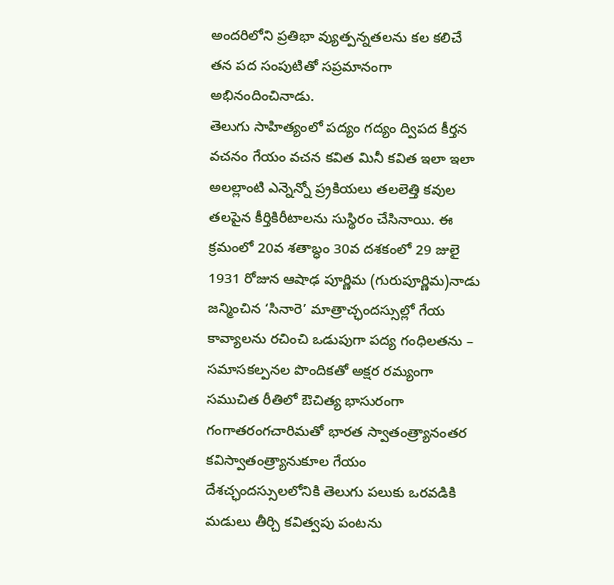అందరిలోని ప్రతిభా వ్యుత్పన్నతలను కల కలిచే తన పద సంపుటితో సప్రమానంగా అభినందించినాడు.
తెలుగు సాహిత్యంలో పద్యం గద్యం ద్విపద కీర్తన వచనం గేయం వచన కవిత మినీ కవిత ఇలా ఇలా అలల్లాంటి ఎన్నెన్నో ప్ర్రకియలు తలలెత్తి కవుల తలపైన కీర్తికిరీటాలను సుస్థిరం చేసినాయి. ఈ క్రమంలో 20వ శతాబ్ధం 30వ దశకంలో 29 జులై 1931 రోజున ఆషాఢ పూర్ణిమ (గురుపూర్ణిమ)నాడు జన్మించిన ‘సినారె’ మాత్రాచ్ఛందస్సుల్లో గేయ కావ్యాలను రచించి ఒడుపుగా పద్య గంధిలతను – సమాసకల్పనల పొందికతో అక్షర రమ్యంగా సముచిత రీతిలో ఔచిత్య భాసురంగా గంగాతరంగచారిమతో భారత స్వాతంత్ర్యానంతర కవిస్వాతంత్ర్యానుకూల గేయం దేశచ్ఛందస్సులలోనికి తెలుగు పలుకు ఒరవడికి మడులు తీర్చి కవిత్వపు పంటను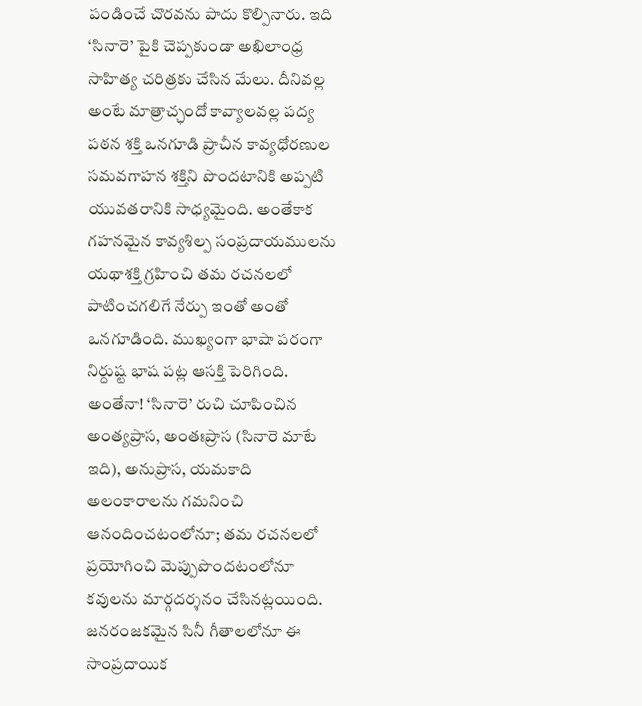పండించే చొరవను పాదు కొల్పినారు. ఇది ‘సినారె’ పైకి చెప్పకుండా అఖిలాంధ్ర సాహిత్య చరిత్రకు చేసిన మేలు. దీనివల్ల అంటే మాత్రాచ్ఛందో కావ్యాలవల్ల పద్య పఠన శక్తి ఒనగూడి ప్రాచీన కావ్యధోరణుల సమవగాహన శక్తిని పొందటానికి అప్పటి యువతరానికి సాధ్యమైంది. అంతేకాక గహనమైన కావ్యశిల్ప సంప్రదాయములను యథాశక్తి గ్రహించి తమ రచనలలో పాటించగలిగే నేర్పు ఇంతో అంతో ఒనగూడింది. ముఖ్యంగా భాషా పరంగా నిర్దుష్ట భాష పట్ల ఆసక్తి పెరిగింది. అంతేనా! ‘సినారె’ రుచి చూపించిన అంత్యప్రాస, అంతఃప్రాస (సినారె మాటే ఇది), అనుప్రాస, యమకాది అలంకారాలను గమనించి ఆనందించటంలోనూ; తమ రచనలలో ప్రయోగించి మెప్పుపొందటంలోనూ కవులను మార్గదర్శనం చేసినట్లయింది. జనరంజకమైన సినీ గీతాలలోనూ ఈ సాంప్రదాయిక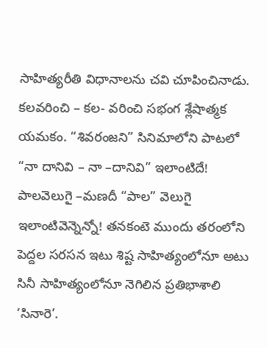సాహిత్యరీతి విధానాలను చవి చూపించినాడు. కలవరించి – కల- వరించి సభంగ శ్లేషాత్మక యమకం. “శివరంజని” సినిమాలోని పాటలో “నా దానివి – నా –దానివి” ఇలాంటిదే! పాలవెలుగై –మణదీ “పాల” వెలుగై ఇలాంటివెన్నెన్నో! తనకంటె ముందు తరంలోని పెద్దల సరసన ఇటు శిష్ట సాహిత్యంలోనూ అటు సినీ సాహిత్యంలోనూ నెగిలిన ప్రతిభాశాలి ‘సినారె’.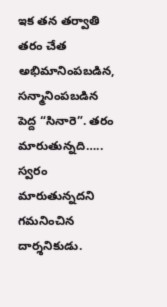ఇక తన తర్వాతి తరం చేత అభిమానింపబడిన, సన్మానింపబడిన పెద్ద “సినారె”. తరం మారుతున్నది….. స్వరం మారుతున్నదని గమనించిన దార్శనికుడు.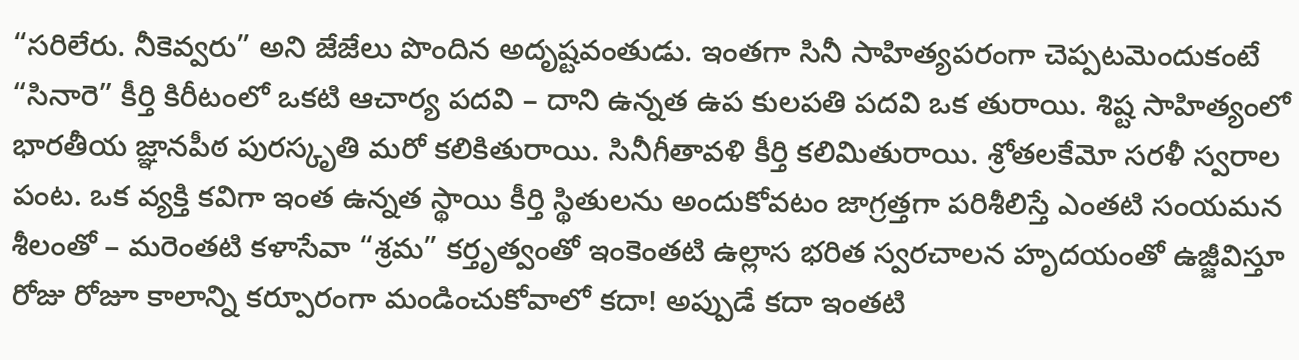“సరిలేరు. నీకెవ్వరు” అని జేజేలు పొందిన అదృష్టవంతుడు. ఇంతగా సినీ సాహిత్యపరంగా చెప్పటమెందుకంటే “సినారె” కీర్తి కిరీటంలో ఒకటి ఆచార్య పదవి – దాని ఉన్నత ఉప కులపతి పదవి ఒక తురాయి. శిష్ట సాహిత్యంలో భారతీయ జ్ఞానపీఠ పురస్కృతి మరో కలికితురాయి. సినీగీతావళి కీర్తి కలిమితురాయి. శ్రోతలకేమో సరళీ స్వరాల పంట. ఒక వ్యక్తి కవిగా ఇంత ఉన్నత స్థాయి కీర్తి స్థితులను అందుకోవటం జాగ్రత్తగా పరిశీలిస్తే ఎంతటి సంయమన శీలంతో – మరెంతటి కళాసేవా “శ్రమ” కర్తృత్వంతో ఇంకెంతటి ఉల్లాస భరిత స్వరచాలన హృదయంతో ఉజ్జీవిస్తూ రోజు రోజూ కాలాన్ని కర్పూరంగా మండించుకోవాలో కదా! అప్పుడే కదా ఇంతటి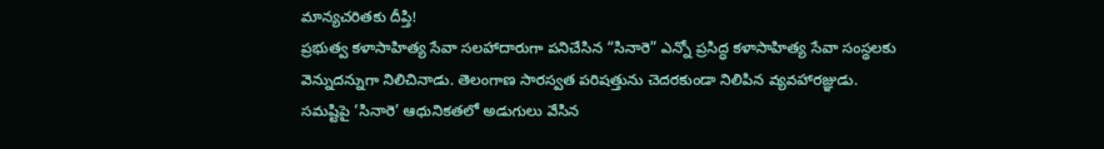మాన్యచరితకు దీప్తి!
ప్రభుత్వ కళాసాహిత్య సేవా సలహాదారుగా పనిచేసిన “సినారె” ఎన్నో ప్రసిద్ధ కళాసాహిత్య సేవా సంస్థలకు వెన్నుదన్నుగా నిలిచినాడు. తెలంగాణ సారస్వత పరిషత్తును చెదరకుండా నిలిపిన వ్యవహారజ్ఞుడు.
సమష్టిపై ‘సినారె’ ఆధునికతలో అడుగులు వేసిన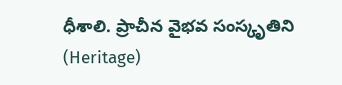ధీశాలి. ప్రాచీన వైభవ సంస్కృతిని (Heritage)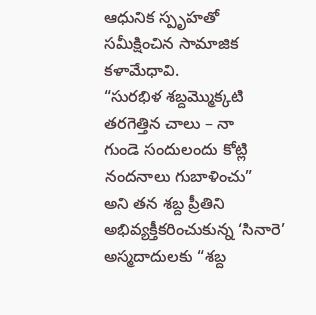ఆధునిక స్పృహతో సమీక్షించిన సామాజిక కళామేధావి.
“సురభిళ శబ్దమ్మొక్కటి
తరగెత్తిన చాలు – నా
గుండె సందులందు కోట్లి
నందనాలు గుబాళించు”
అని తన శబ్ద ప్రీతిని అభివ్యక్తీకరించుకున్న ‘సినారె’ అస్మదాదులకు “శబ్ద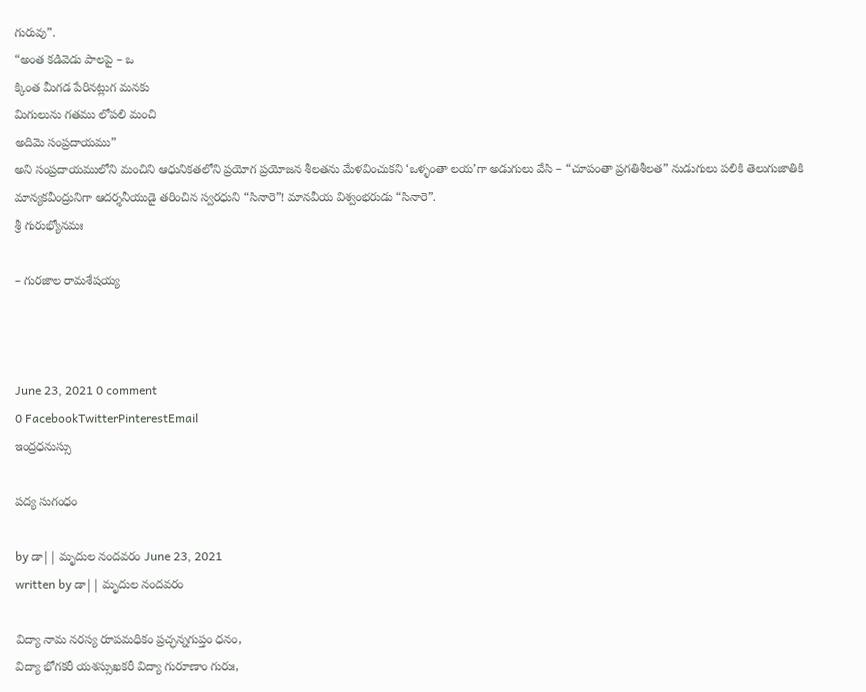గురువు”.
“అంత కడివెడు పాలపై – ఒ
క్కింత మీగడ పేరినట్లుగ మనకు
మిగులును గతము లోపలి మంచి
అదిమె సంప్రదాయము”
అని సంప్రదాయములోని మంచిని ఆధునికతలోని ప్రయోగ ప్రయోజన శీలతను మేళవించుకని ‘ఒళ్ళంతా లయ’గా అడుగులు వేసి – “చూపంతా ప్రగతిశీలత” నుడుగులు పలికి తెలుగుజాతికి మాన్యకవీంద్రునిగా ఆదర్శనీయుడై తరించిన స్వరధుని “సినారె”! మానవీయ విశ్వంభరుడు “సినారె”.
శ్రీ గురుభ్యోనమః

– గురజాల రామశేషయ్య



June 23, 2021 0 comment
0 FacebookTwitterPinterestEmail
ఇంద్రధనుస్సు

పద్య సుగంధం

by డా|| మృదుల నందవరం June 23, 2021
written by డా|| మృదుల నందవరం

విద్యా నామ నరస్య రూపమధికం ప్రచ్ఛన్నగుప్తం ధనం,
విద్యా భోగకరీ యశస్సుఖకరీ విద్యా గురూణాం గురుః,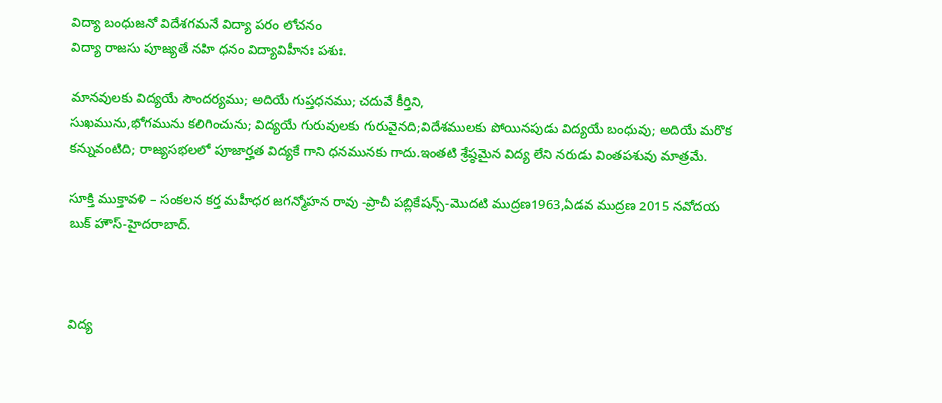విద్యా బంధుజనో విదేశగమనే విద్యా పరం లోచనం
విద్యా రాజసు పూజ్యతే నహి ధనం విద్యావిహీనః పశుః.

మానవులకు విద్యయే సౌందర్యము; అదియే గుప్తధనము; చదువే కీర్తిని,
సుఖమును,భోగమును కలిగించును; విద్యయే గురువులకు గురువైనది;విదేశములకు పోయినపుడు విద్యయే బంధువు; అదియే మరొక కన్నువంటిది; రాజ్యసభలలో పూజార్హత విద్యకే గాని ధనమునకు గాదు.ఇంతటి శ్రేష్ఠమైన విద్య లేని నరుడు వింతపశువు మాత్రమే.

సూక్తి ముక్తావళి – సంకలన కర్త మహీధర జగన్మోహన రావు -ప్రాచీ పబ్లికేషన్స్-మొదటి ముద్రణ1963,ఏడవ ముద్రణ 2015 నవోదయ బుక్ హౌస్-హైదరాబాద్.



విద్య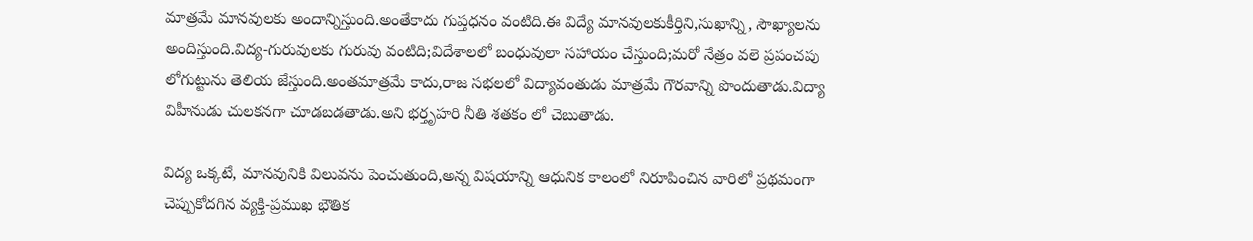మాత్రమే మానవులకు అందాన్నిస్తుంది.అంతేకాదు గుప్తధనం వంటిది.ఈ విద్యే మానవులకుకీర్తిని,సుఖాన్ని, సౌఖ్యాలను అందిస్తుంది.విద్య-గురువులకు గురువు వంటిది;విదేశాలలో బంధువులా సహాయం చేస్తుంది;మరో నేత్రం వలె ప్రపంచపు లోగుట్టును తెలియ జేస్తుంది.అంతమాత్రమే కాదు,రాజ సభలలో విద్యావంతుడు మాత్రమే గౌరవాన్ని పొందుతాడు.విద్యా విహీనుడు చులకనగా చూడబడతాడు.అని భర్తృహరి నీతి శతకం లో చెబుతాడు.

విద్య ఒక్కటే, మానవునికి విలువను పెంచుతుంది,అన్న విషయాన్ని ఆధునిక కాలంలో నిరూపించిన వారిలో ప్రథమంగా చెప్పుకోదగిన వ్యక్తి-ప్రముఖ భౌతిక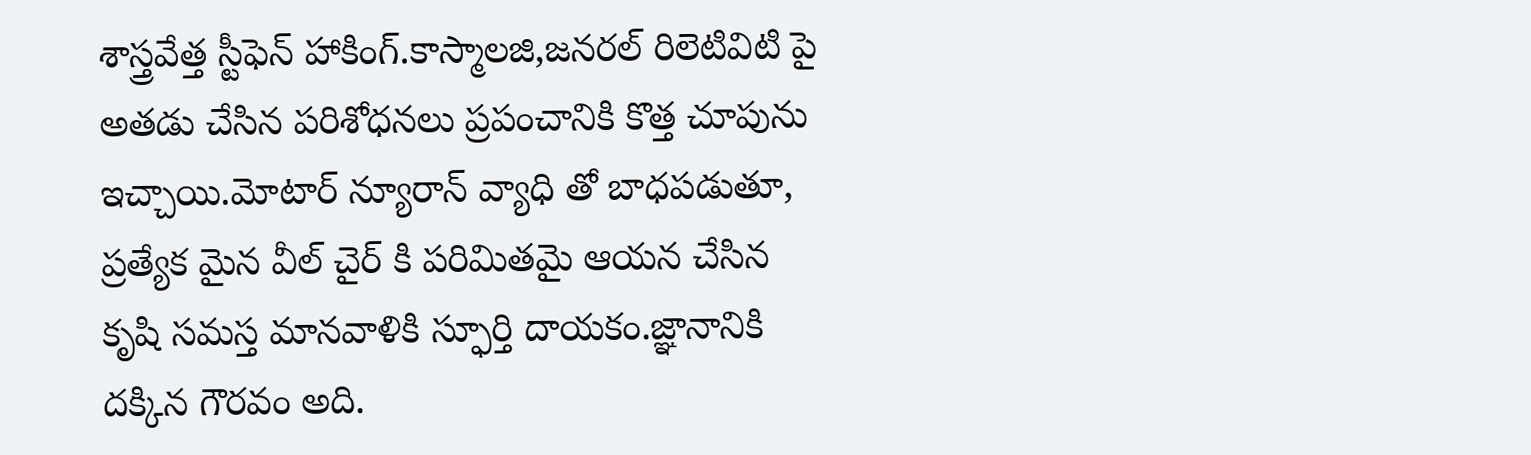శాస్త్రవేత్త స్టీఫెన్ హాకింగ్.కాస్మాలజి,జనరల్ రిలెటివిటి పై అతడు చేసిన పరిశోధనలు ప్రపంచానికి కొత్త చూపును ఇచ్చాయి.మోటార్ న్యూరాన్ వ్యాధి తో బాధపడుతూ, ప్రత్యేక మైన వీల్ చైర్ కి పరిమితమై ఆయన చేసిన కృషి సమస్త మానవాళికి స్ఫూర్తి దాయకం.జ్ఞానానికి దక్కిన గౌరవం అది.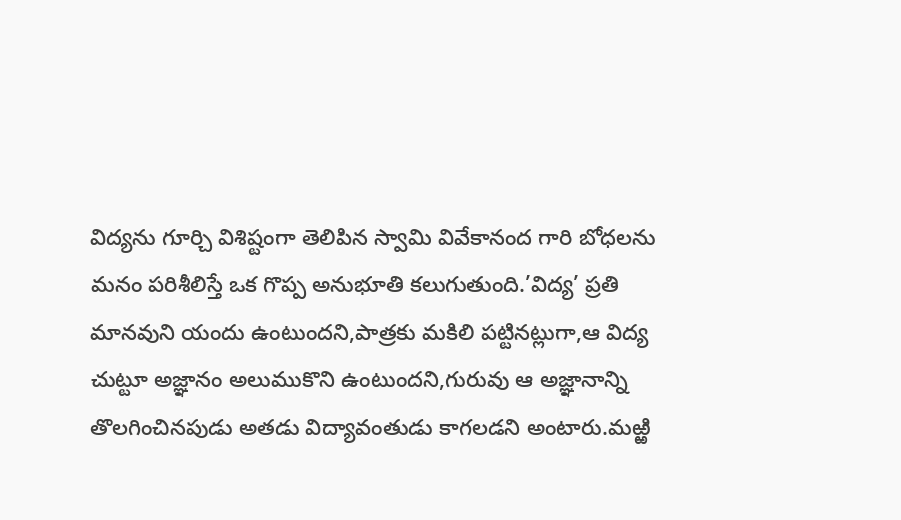విద్యను గూర్చి విశిష్టంగా తెలిపిన స్వామి వివేకానంద గారి బోధలను మనం పరిశీలిస్తే ఒక గొప్ప అనుభూతి కలుగుతుంది.’విద్య’ ప్రతి మానవుని యందు ఉంటుందని,పాత్రకు మకిలి పట్టినట్లుగా,ఆ విద్య చుట్టూ అజ్ఞానం అలుముకొని ఉంటుందని,గురువు ఆ అజ్ఞానాన్ని తొలగించినపుడు అతడు విద్యావంతుడు కాగలడని అంటారు.మఱ్ఱి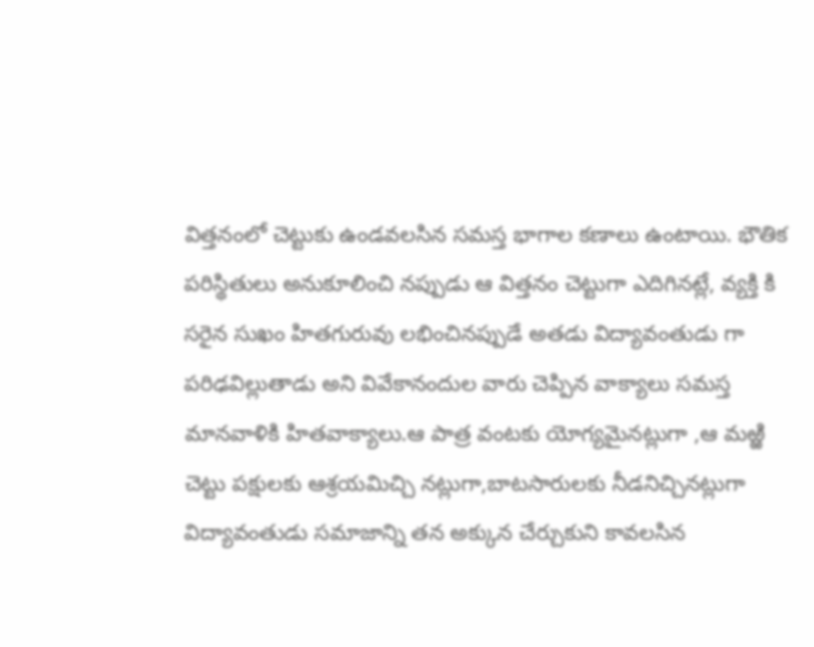విత్తనంలో చెట్టుకు ఉండవలసిన సమస్త భాగాల కణాలు ఉంటాయి. భౌతిక పరిస్థితులు అనుకూలించి నప్పుడు ఆ విత్తనం చెట్టుగా ఎదిగినట్లే, వ్యక్తి కి సరైన సుఖం హితగురువు లభించినప్పుడే అతడు విద్యావంతుడు గా పరిఢవిల్లుతాడు అని వివేకానందుల వారు చెప్పిన వాక్యాలు సమస్త మానవాళికి హితవాక్యాలు.ఆ పాత్ర వంటకు యోగ్యమైనట్లుగా ,ఆ మఱ్ఱి చెట్టు పక్షులకు ఆశ్రయమిచ్చి నట్లుగా,బాటసారులకు నీడనిచ్చినట్లుగా విద్యావంతుడు సమాజాన్ని తన అక్కున చేర్చుకుని కావలసిన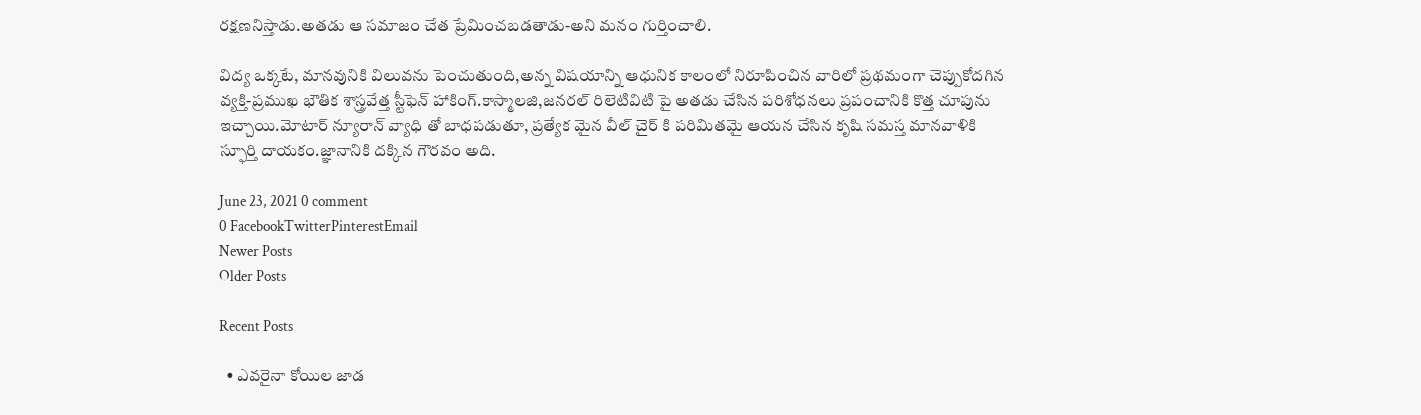రక్షణనిస్తాడు.అతడు ఆ సమాజం చేత ప్రేమించబడతాడు-అని మనం గుర్తించాలి.

విద్య ఒక్కటే, మానవునికి విలువను పెంచుతుంది,అన్న విషయాన్ని ఆధునిక కాలంలో నిరూపించిన వారిలో ప్రథమంగా చెప్పుకోదగిన వ్యక్తి-ప్రముఖ భౌతిక శాస్త్రవేత్త స్టీఫెన్ హాకింగ్.కాస్మాలజి,జనరల్ రిలెటివిటి పై అతడు చేసిన పరిశోధనలు ప్రపంచానికి కొత్త చూపును ఇచ్చాయి.మోటార్ న్యూరాన్ వ్యాధి తో బాధపడుతూ, ప్రత్యేక మైన వీల్ చైర్ కి పరిమితమై ఆయన చేసిన కృషి సమస్త మానవాళికి స్ఫూర్తి దాయకం.జ్ఞానానికి దక్కిన గౌరవం అది.

June 23, 2021 0 comment
0 FacebookTwitterPinterestEmail
Newer Posts
Older Posts

Recent Posts

  • ఎవరైనా కోయిల జాడ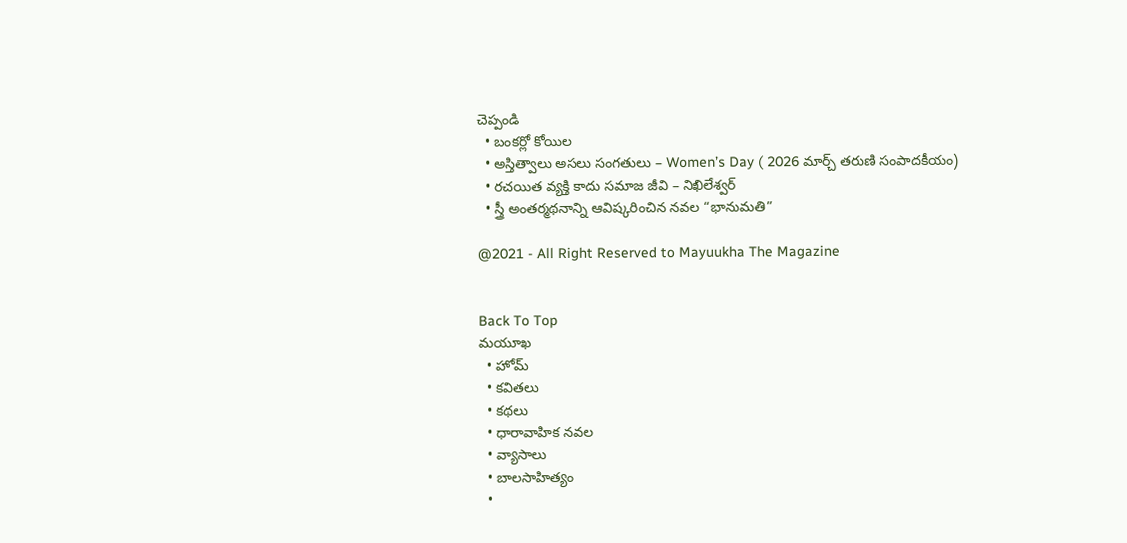చెప్పండి
  • బంకర్లో కోయిల
  • అస్తిత్వాలు అసలు సంగతులు – Women’s Day ( 2026 మార్చ్ తరుణి సంపాదకీయం)
  • రచయిత వ్యక్తి కాదు సమాజ జీవి – నిఖిలేశ్వర్
  • స్త్రీ అంతర్మథనాన్ని ఆవిష్కరించిన నవల “భానుమతి”

@2021 - All Right Reserved to Mayuukha The Magazine


Back To Top
మయూఖ
  • హోమ్
  • కవితలు
  • కథలు
  • ధారావాహిక నవల
  • వ్యాసాలు
  • బాల‌సాహిత్యం
  •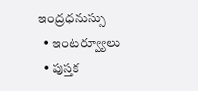ఇంద్రధనుస్సు
  • ఇంట‌ర్వ్యూలు
  • పుస్త‌క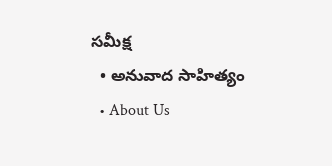స‌మీక్ష‌
  • అనువాద సాహిత్యం
  • About Us